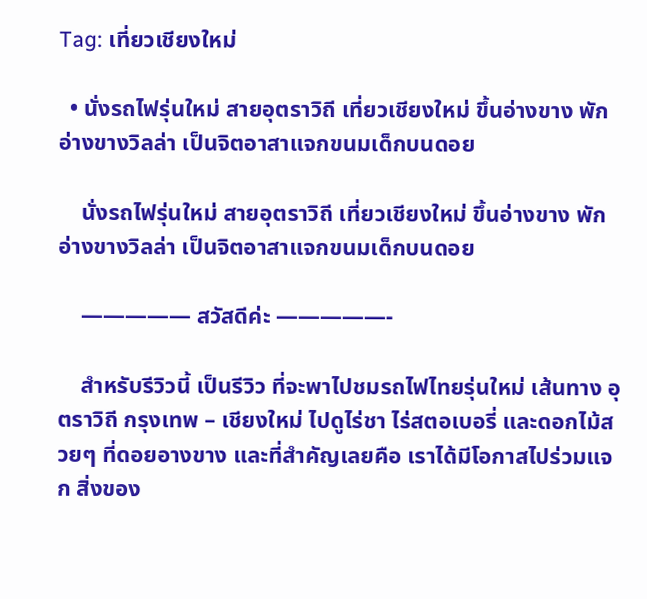Tag: เที่ยวเชียงใหม่

  • นั่งรถไฟรุ่นใหม่ สายอุตราวิถี เที่ยวเชียงใหม่ ขึ้นอ่างขาง พักอ่างขางวิลล่า เป็นจิตอาสาแจกขนมเด็กบนดอย

    นั่งรถไฟรุ่นใหม่ สายอุตราวิถี เที่ยวเชียงใหม่ ขึ้นอ่างขาง พักอ่างขางวิลล่า เป็นจิตอาสาแจกขนมเด็กบนดอย

    ————— สวัสดีค่ะ —————-

    สำหรับรีวิวนี้ เป็นรีวิว ที่จะพาไปชมรถไฟไทยรุ่นใหม่ เส้นทาง อุตราวิถี กรุงเทพ – เชียงใหม่ ไปดูไร่ชา ไร่สตอเบอรี่ และดอกไม้สวยๆ ที่ดอยอางขาง และที่สำคัญเลยคือ เราได้มีโอกาสไปร่วมแจก สิ่งของ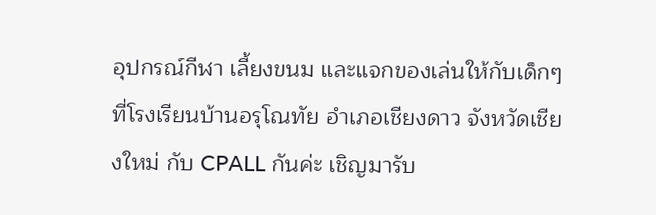อุปกรณ์กีฬา เลี้ยงขนม และแจกของเล่นให้กับเด็กๆ ที่โรงเรียนบ้านอรุโณทัย อำเภอเชียงดาว จังหวัดเชียงใหม่ กับ CPALL กันค่ะ เชิญมารับ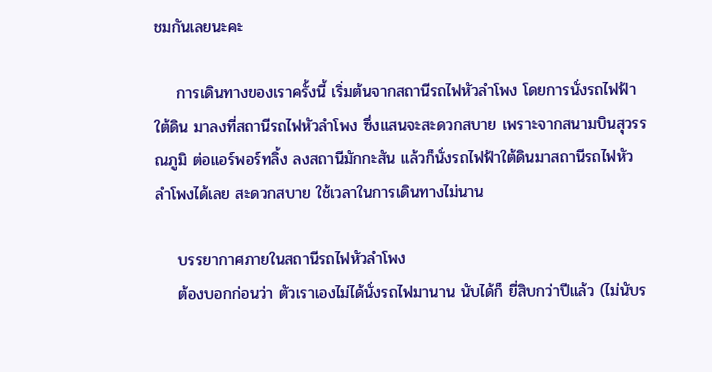ชมกันเลยนะคะ

    การเดินทางของเราครั้งนี้ เริ่มต้นจากสถานีรถไฟหัวลำโพง โดยการนั่งรถไฟฟ้าใต้ดิน มาลงที่สถานีรถไฟหัวลำโพง ซึ่งแสนจะสะดวกสบาย เพราะจากสนามบินสุวรรณภูมิ ต่อแอร์พอร์ทลิ้ง ลงสถานีมักกะสัน แล้วก็นั่งรถไฟฟ้าใต้ดินมาสถานีรถไฟหัวลำโพงได้เลย สะดวกสบาย ใช้เวลาในการเดินทางไม่นาน

    บรรยากาศภายในสถานีรถไฟหัวลำโพง
    ต้องบอกก่อนว่า ตัวเราเองไม่ได้นั่งรถไฟมานาน นับได้ก็ ยี่สิบกว่าปีแล้ว (ไม่นับร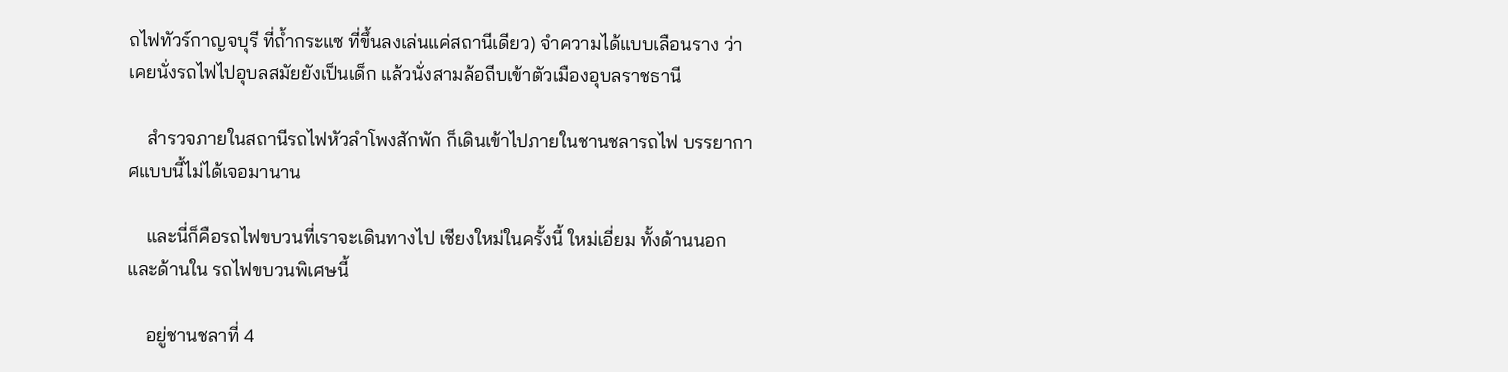ถไฟทัวร์กาญจบุรี ที่ถ้ำกระแซ ที่ขึ้นลงเล่นแค่สถานีเดียว) จำความได้แบบเลือนราง ว่าเคยนั่งรถไฟไปอุบลสมัยยังเป็นเด็ก แล้วนั่งสามล้อถีบเข้าตัวเมืองอุบลราชธานี

    สำรวจภายในสถานีรถไฟหัวลำโพงสักพัก ก็เดินเข้าไปภายในชานชลารถไฟ บรรยากาศแบบนี้ไม่ได้เจอมานาน

    และนี่ก็คือรถไฟขบวนที่เราจะเดินทางไป เชียงใหม่ในครั้งนี้ ใหม่เอี่ยม ทั้งด้านนอกและด้านใน รถไฟขบวนพิเศษนี้

    อยู่ชานชลาที่ 4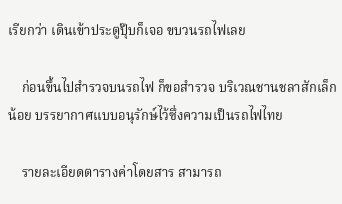เรียกว่า เดินเข้าประตูปุ๊บก็เจอ ขบวนรถไฟเลย

    ก่อนขึ้นไปสำรวจบนรถไฟ ก็ขอสำรวจ บริเวณชานชลาสักเล็กน้อย บรรยากาศแบบอนุรักษ์ไว้ซึ่งความเป็นรถไฟไทย

    รายละเอียดตารางค่าโดยสาร สามารถ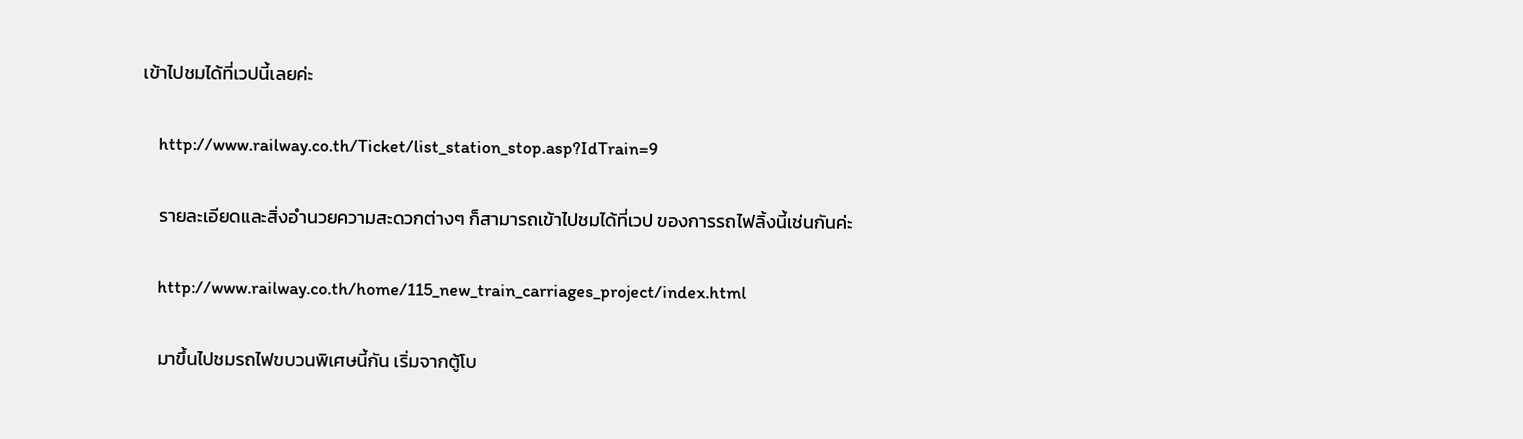เข้าไปชมได้ที่เวปนี้เลยค่ะ

    http://www.railway.co.th/Ticket/list_station_stop.asp?IdTrain=9

    รายละเอียดและสิ่งอำนวยความสะดวกต่างๆ ก็สามารถเข้าไปชมได้ที่เวป ของการรถไฟลิ้งนี้เช่นกันค่ะ

    http://www.railway.co.th/home/115_new_train_carriages_project/index.html

    มาขึ้นไปชมรถไฟขบวนพิเศษนี้กัน เริ่มจากตู้โบ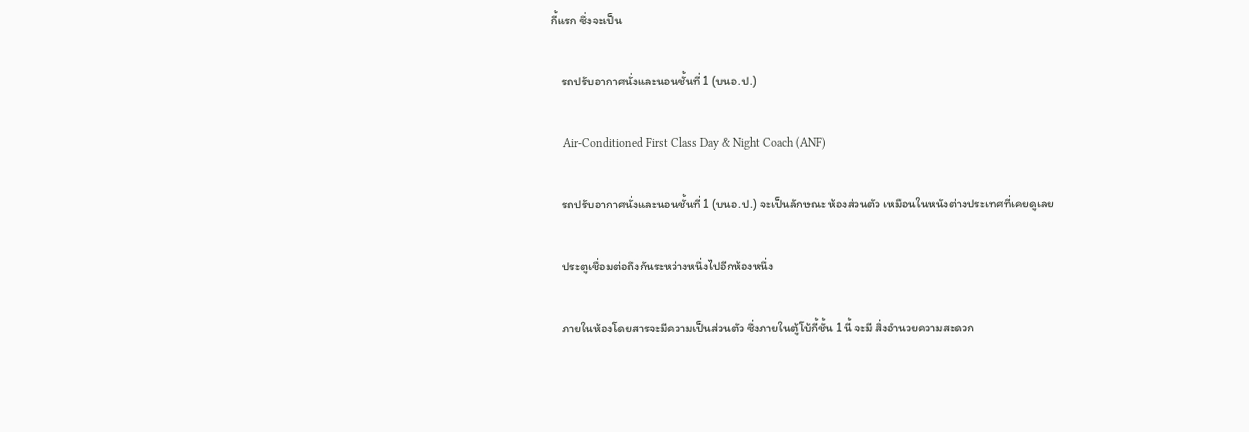กี้แรก ซึ่งจะเป็น

    รถปรับอากาศนั่งและนอนชั้นที่ 1 (บนอ.ป.)

    Air-Conditioned First Class Day & Night Coach (ANF)

    รถปรับอากาศนั่งและนอนชั้นที่ 1 (บนอ.ป.) จะเป็นลักษณะ ห้องส่วนตัว เหมือนในหนังต่างประเทศที่เคยดูเลย

    ประตูเชื่อมต่อถึงกันระหว่างหนึ่งไปอีกห้องหนึ่ง

    ภายในห้องโดยสารจะมีความเป็นส่วนตัว ซึ่งภายในตู้โบ้กี้ชั้น 1 นี้ จะมี สิ่งอำนวยความสะดวก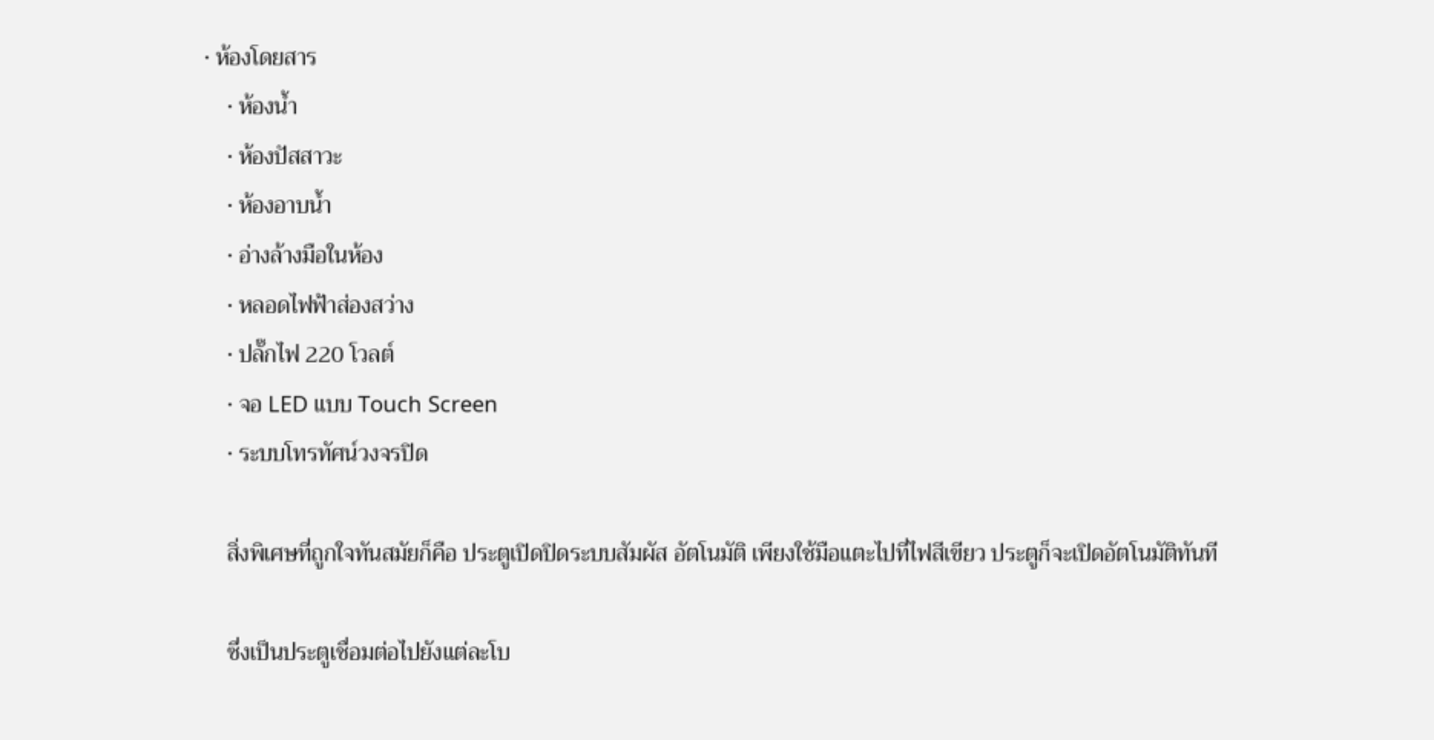• ห้องโดยสาร
    • ห้องน้ำ
    • ห้องปัสสาวะ
    • ห้องอาบน้ำ
    • อ่างล้างมือในห้อง
    • หลอดไฟฟ้าส่องสว่าง
    • ปลั๊กไฟ 220 โวลต์
    • จอ LED แบบ Touch Screen
    • ระบบโทรทัศน์วงจรปิด

    สิ่งพิเศษที่ถูกใจทันสมัยก็คือ ประตูเปิดปิดระบบสัมผัส อัตโนมัติ เพียงใช้มือแตะไปที่ไฟสีเขียว ประตูก็จะเปิดอัตโนมัติทันที

    ซึ่งเป็นประตูเชื่อมต่อไปยังแต่ละโบ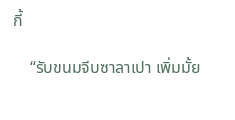กี้

    “รับขนมจีบซาลาเปา เพิ่มมั้ย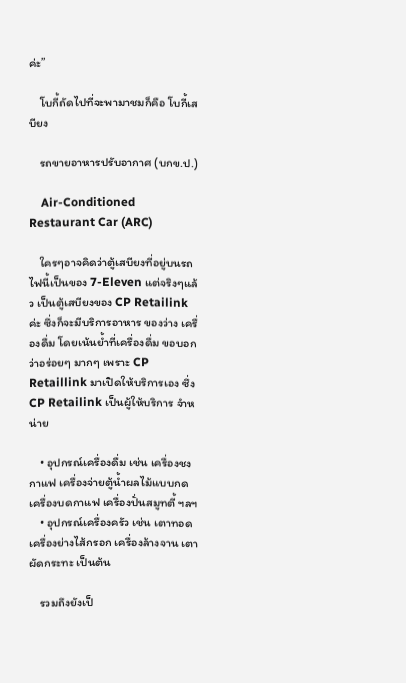ค่ะ”

    โบกี้ถัดไปที่จะพามาชมก็คือ โบกี้เสบียง

    รถขายอาหารปรับอากาศ (บกข.ป.)

    Air-Conditioned Restaurant Car (ARC)

    ใครๆอาจคิดว่าตู้เสบียงที่อยู่บนรถไฟนี้เป็นของ 7-Eleven แต่จริงๆแล้ว เป็นตู้เสบียงของ CP Retailink ค่ะ ซึ่งก็จะมีบริการอาหาร ของว่าง เครื่องดื่ม โดยเน้นย้ำที่เครื่องดื่ม ขอบอกว่าอร่อยๆ มากๆ เพราะ CP Retaillink มาเปิดให้บริการเอง ซึ่ง CP Retailink เป็นผู้ให้บริการ จำหน่าย

    • อุปกรณ์เครื่องดื่ม เช่น เครื่องชงกาแฟ เครื่องจ่ายตู้น้ำผลไม้แบบกด เครื่องบดกาแฟ เครื่องปั่นสมูทตี้ ฯลฯ
    • อุปกรณ์เครื่องครัว เช่น เตาทอด เครื่องย่างไส้กรอก เครื่องล้างจาน เตาผัดกระทะ เป็นต้น

    รวมถึงยังเป็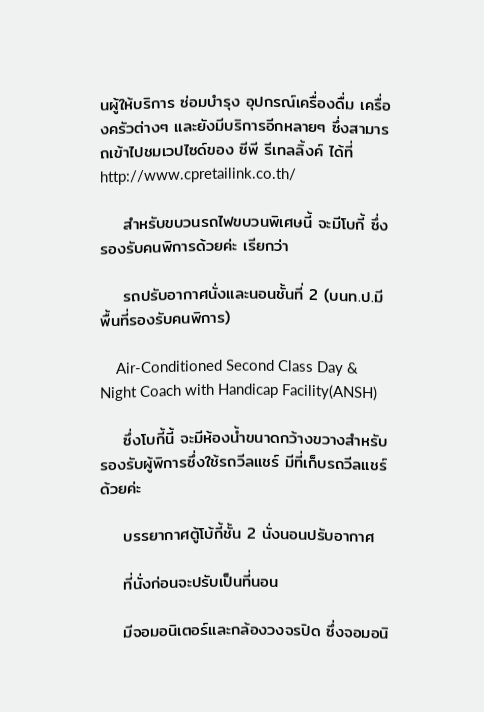นผู้ให้บริการ ซ่อมบำรุง อุปกรณ์เครื่องดื่ม เครื่องครัวต่างๆ และยังมีบริการอีกหลายๆ ซึ่งสามารถเข้าไปชมเวปไซด์ของ ซีพี รีเทลลิ้งค์ ได้ที่ http://www.cpretailink.co.th/

    สำหรับขบวนรถไฟขบวนพิเศษนี้ จะมีโบกี้ ซึ่งรองรับคนพิการด้วยค่ะ เรียกว่า

    รถปรับอากาศนั่งและนอนชั้นที่ 2 (บนท.ป.มีพื้นที่รองรับคนพิการ)

    Air-Conditioned Second Class Day & Night Coach with Handicap Facility(ANSH)

    ซึ่งโบกี้นี้ จะมีห้องน้ำขนาดกว้างขวางสำหรับรองรับผู้พิการซึ่งใช้รถวีลแชร์ มีที่เก็บรถวีลแชร์ด้วยค่ะ

    บรรยากาศตู้โบ้กี้ชั้น 2 นั่งนอนปรับอากาศ

    ที่นั่งก่อนจะปรับเป็นที่นอน

    มีจอมอนิเตอร์และกล้องวงจรปิด ซึ่งจอมอนิ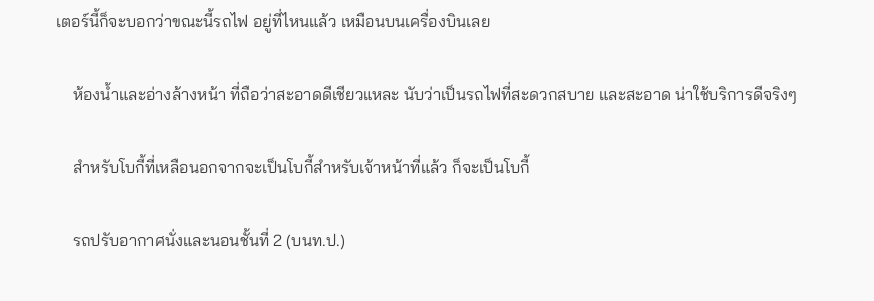เตอร์นี้ก็จะบอกว่าขณะนี้รถไฟ อยู่ที่ไหนแล้ว เหมือนบนเครื่องบินเลย

    ห้องน้ำและอ่างล้างหน้า ที่ถือว่าสะอาดดีเชียวแหละ นับว่าเป็นรถไฟที่สะดวกสบาย และสะอาด น่าใช้บริการดีจริงๆ

    สำหรับโบกี้ที่เหลือนอกจากจะเป็นโบกี้สำหรับเจ้าหน้าที่แล้ว ก็จะเป็นโบกี้

    รถปรับอากาศนั่งและนอนชั้นที่ 2 (บนท.ป.)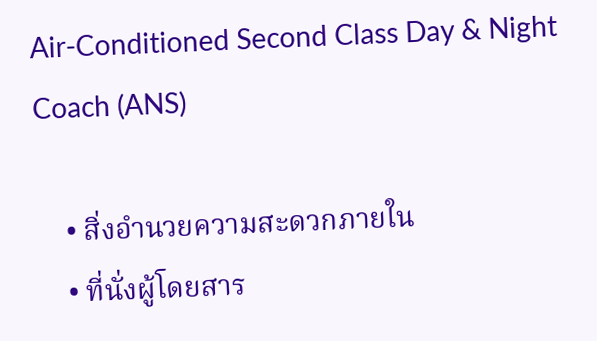Air-Conditioned Second Class Day & Night Coach (ANS)

    • สิ่งอำนวยความสะดวกภายใน
    • ที่นั่งผู้โดยสาร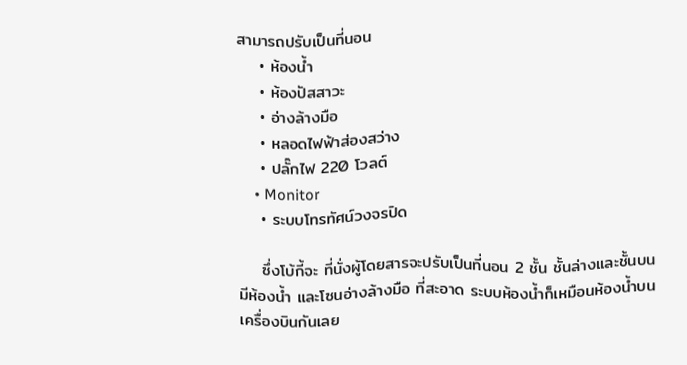สามารถปรับเป็นที่นอน
    • ห้องน้ำ
    • ห้องปัสสาวะ
    • อ่างล้างมือ
    • หลอดไฟฟ้าส่องสว่าง
    • ปลั๊กไฟ 220 โวลต์
    • Monitor
    • ระบบโทรทัศน์วงจรปิด

    ซึ่งโบ้กี้จะ ที่นั่งผู้โดยสารจะปรับเป็นที่นอน 2 ชั้น ชั้นล่างและชั้นบน มีห้องน้ำ และโซนอ่างล้างมือ ที่สะอาด ระบบห้องน้ำก็เหมือนห้องน้ำบนเครื่องบินกันเลย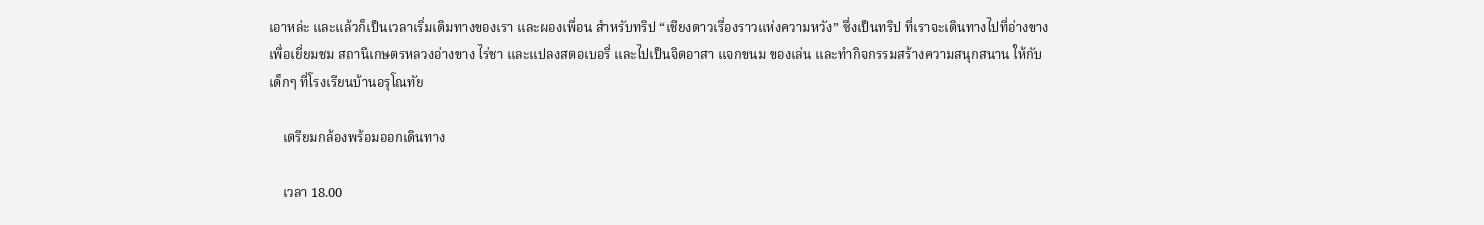เอาหล่ะ และแล้วก็เป็นเวลาเริ่มเดิมทางของเรา และผองเพื่อน สำหรับทริป “เชียงดาวเรื่องราวแห่งความหวัง” ซึ่งเป็นทริป ที่เราจะเดินทางไปที่อ่างขาง เพื่อเยี่ยมชม สถานีเกษตรหลวงอ่างขาง ไร่ชา และแปลงสตอเบอรี่ และไปเป็นจิตอาสา แจกขนม ของเล่น และทำกิจกรรมสร้างความสนุกสนาน ให้กับเด็กๆ ที่โรงเรียนบ้านอรุโณทัย

    เตรียมกล้องพร้อมออกเดินทาง

    เวลา 18.00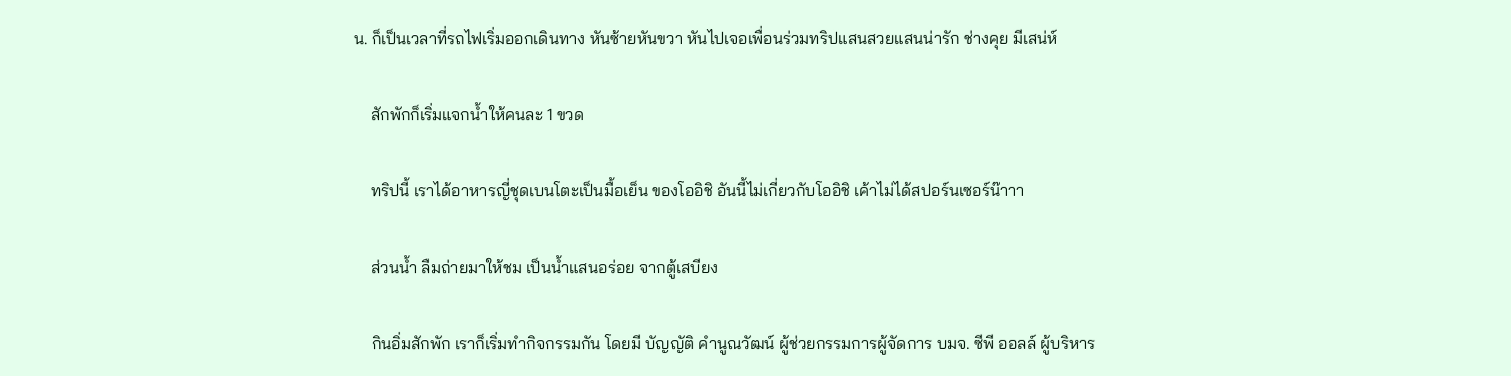น. ก็เป็นเวลาที่รถไฟเริ่มออกเดินทาง หันซ้ายหันขวา หันไปเจอเพื่อนร่วมทริปแสนสวยแสนน่ารัก ช่างคุย มีเสน่ห์

    สักพักก็เริ่มแจกน้ำให้คนละ 1 ขวด

    ทริปนี้ เราได้อาหารญี่ชุดเบนโตะเป็นมื้อเย็น ของโออิชิ อันนี้ไม่เกี่ยวกับโออิชิ เค้าไม่ได้สปอร์นเซอร์น๊าาา

    ส่วนน้ำ ลืมถ่ายมาให้ชม เป็นน้ำแสนอร่อย จากตู้เสบียง

    กินอิ่มสักพัก เราก็เริ่มทำกิจกรรมกัน โดยมี บัญญัติ คำนูณวัฒน์ ผู้ช่วยกรรมการผู้จัดการ บมจ. ซีพี ออลล์ ผู้บริหาร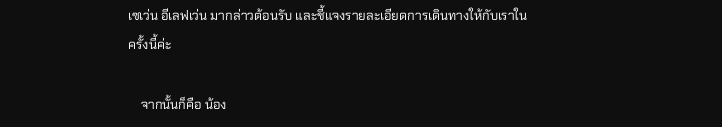เซเว่น อีเลฟเว่น มากล่าวต้อนรับ และชี้แจงรายละเอียดการเดินทางให้กับเราในครั้งนี้ค่ะ

    จากนั้นก็คือ น้อง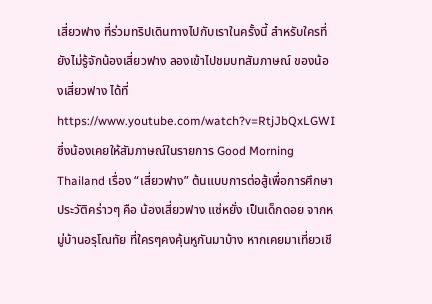เสี่ยวฟาง ที่ร่วมทริปเดินทางไปกับเราในครั้งนี้ สำหรับใครที่ยังไม่รู้จักน้องเสี่ยวฟาง ลองเข้าไปชมบทสัมภาษณ์ ของน้องเสี่ยวฟาง ได้ที่ https://www.youtube.com/watch?v=RtjJbQxLGWI ซึ่งน้องเคยให้สัมภาษณ์ในรายการ Good Morning Thailand เรื่อง “เสี่ยวฟาง” ต้นแบบการต่อสู้เพื่อการศึกษา ประวัติคร่าวๆ คือ น้องเสี่ยวฟาง แซ่หยั่ง เป็นเด็กดอย จากหมู่บ้านอรุโณทัย ที่ใครๆคงคุ้นหูกันมาบ้าง หากเคยมาเที่ยวเชี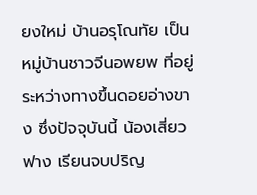ยงใหม่ บ้านอรุโณทัย เป็นหมู่บ้านชาวจีนอพยพ ที่อยู่ระหว่างทางขึ้นดอยอ่างขาง ซึ่งปัจจุบันนี้ น้องเสี่ยวฟาง เรียนจบปริญ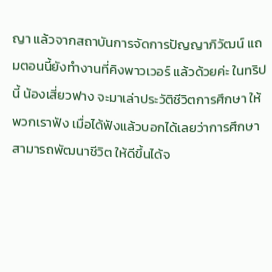ญา แล้วจากสถาบันการจัดการปัญญาภิวัฒน์ แถมตอนนี้ยังทำงานที่คิงพาวเวอร์ แล้วด้วยค่ะ ในทริปนี้ น้องเสี่ยวฟาง จะมาเล่าประวัติชีวิตการศึกษา ให้พวกเราฟัง เมื่อได้ฟังแล้วบอกได้เลยว่าการศึกษา สามารถพัฒนาชีวิต ให้ดีขึ้นได้จ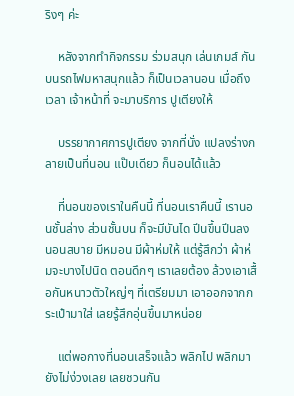ริงๆ ค่ะ

    หลังจากทำกิจกรรม ร่วมสนุก เล่นเกมส์ กันบนรถไฟมหาสนุกแล้ว ก็เป็นเวลานอน เมื่อถึงเวลา เจ้าหน้าที่ จะมาบริการ ปูเตียงให้

    บรรยากาศการปูเตียง จากที่นั่ง แปลงร่างกลายเป็นที่นอน แป๊บเดียว ก็นอนได้แล้ว

    ที่นอนของเราในคืนนี้ ที่นอนเราคืนนี้ เรานอนชั้นล่าง ส่วนชั้นบน ก็จะมีบันได ปีนขึ้นปีนลง นอนสบาย มีหมอน มีผ้าห่มให้ แต่รู้สึกว่า ผ้าห่มจะบางไปนิด ตอนดึกๆ เราเลยต้อง ล้วงเอาเสื้อกันหนาวตัวใหญ่ๆ ที่เตรียมมา เอาออกจากกระเป๋ามาใส่ เลยรู้สึกอุ่นขึ้นมาหน่อย

    แต่พอกางที่นอนเสร็จแล้ว พลิกไป พลิกมา ยังไม่ง่วงเลย เลยชวนกัน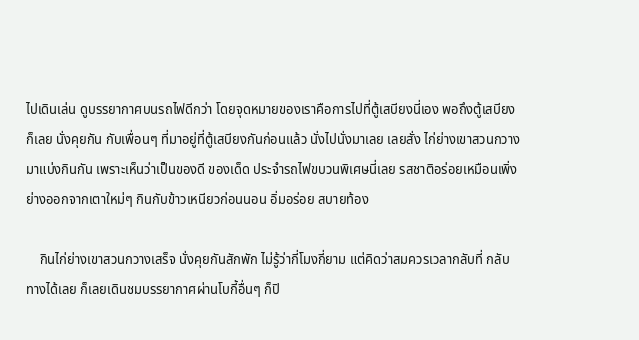ไปเดินเล่น ดูบรรยากาศบนรถไฟดีกว่า โดยจุดหมายของเราคือการไปที่ตู้เสบียงนี่เอง พอถึงตู้เสบียงก็เลย นั่งคุยกัน กับเพื่อนๆ ที่มาอยู่ที่ตู้เสบียงกันก่อนแล้ว นั่งไปนั่งมาเลย เลยสั่ง ไก่ย่างเขาสวนกวางมาแบ่งกินกัน เพราะเห็นว่าเป็นของดี ของเด็ด ประจำรถไฟขบวนพิเศษนี่เลย รสชาติอร่อยเหมือนเพิ่งย่างออกจากเตาใหม่ๆ กินกับข้าวเหนียวก่อนนอน อิ่มอร่อย สบายท้อง

    กินไก่ย่างเขาสวนกวางเสร็จ นั่งคุยกันสักพัก ไม่รู้ว่ากี่โมงกี่ยาม แต่คิดว่าสมควรเวลากลับที่ กลับทางได้เลย ก็เลยเดินชมบรรยากาศผ่านโบกี้อื่นๆ ก็ปิ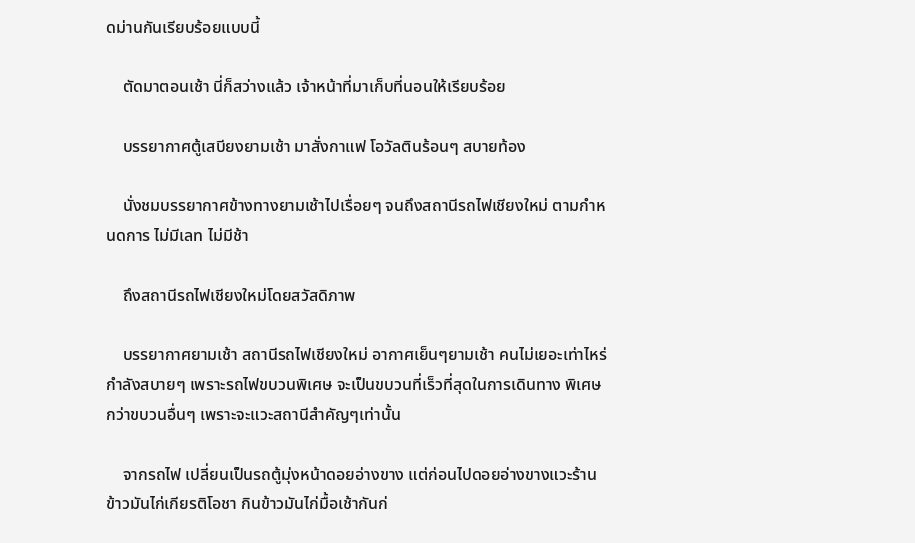ดม่านกันเรียบร้อยแบบนี้

    ตัดมาตอนเช้า นี่ก็สว่างแล้ว เจ้าหน้าที่มาเก็บที่นอนให้เรียบร้อย

    บรรยากาศตู้เสบียงยามเช้า มาสั่งกาแฟ โอวัลตินร้อนๆ สบายท้อง

    นั่งชมบรรยากาศข้างทางยามเช้าไปเรื่อยๆ จนถึงสถานีรถไฟเชียงใหม่ ตามกำหนดการ ไม่มีเลท ไม่มีช้า

    ถึงสถานีรถไฟเชียงใหม่โดยสวัสดิภาพ

    บรรยากาศยามเช้า สถานีรถไฟเชียงใหม่ อากาศเย็นๆยามเช้า คนไม่เยอะเท่าไหร่ กำลังสบายๆ เพราะรถไฟขบวนพิเศษ จะเป็นขบวนที่เร็วที่สุดในการเดินทาง พิเศษกว่าขบวนอื่นๆ เพราะจะแวะสถานีสำคัญๆเท่านั้น

    จากรถไฟ เปลี่ยนเป็นรถตู้มุ่งหน้าดอยอ่างขาง แต่ก่อนไปดอยอ่างขางแวะร้านข้าวมันไก่เกียรติโอชา กินข้าวมันไก่มื้อเช้ากันก่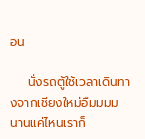อน

    นั่งรถตู้ใช้เวลาเดินทางจากเชียงใหม่อืมมมม นานแค่ไหนเราก็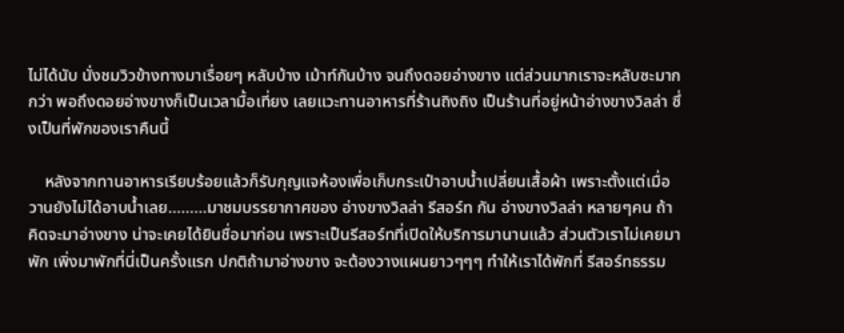ไม่ได้นับ นั่งชมวิวข้างทางมาเรื่อยๆ หลับบ้าง เม้าท์กันบ้าง จนถึงดอยอ่างขาง แต่ส่วนมากเราจะหลับซะมากกว่า พอถึงดอยอ่างขางก็เป็นเวลามื้อเที่ยง เลยแวะทานอาหารที่ร้านถิงถิง เป็นร้านที่อยู่หน้าอ่างขางวิลล่า ซึ่งเป็นที่พักของเราคืนนี้

    หลังจากทานอาหารเรียบร้อยแล้วก็รับกุญแจห้องเพื่อเก็บกระเป๋าอาบน้ำเปลี่ยนเสื้อผ้า เพราะตั้งแต่เมื่อวานยังไม่ได้อาบน้ำเลย………มาชมบรรยากาศของ อ่างขางวิลล่า รีสอร์ท กัน อ่างขางวิลล่า หลายๆคน ถ้าคิดจะมาอ่างขาง น่าจะเคยได้ยินชื่อมาก่อน เพราะเป็นรีสอร์ทที่เปิดให้บริการมานานแล้ว ส่วนตัวเราไม่เคยมาพัก เพิ่งมาพักที่นี่เป็นครั้งแรก ปกติถ้ามาอ่างขาง จะต้องวางแผนยาวๆๆๆ ทำให้เราได้พักที่ รีสอร์ทธรรม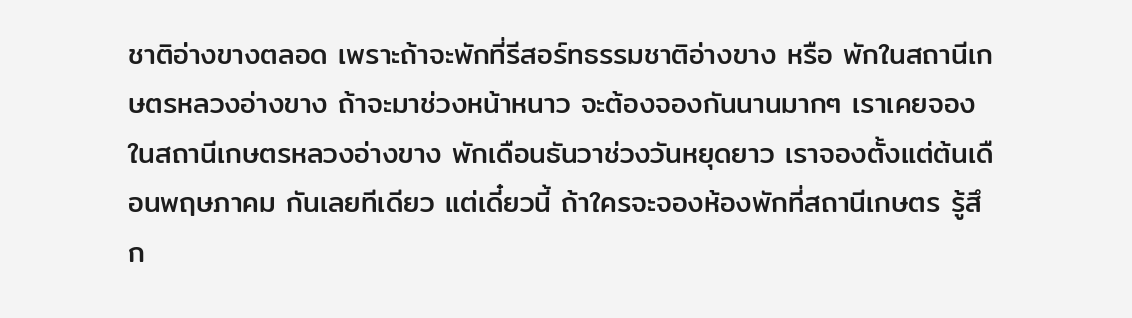ชาติอ่างขางตลอด เพราะถ้าจะพักที่รีสอร์ทธรรมชาติอ่างขาง หรือ พักในสถานีเกษตรหลวงอ่างขาง ถ้าจะมาช่วงหน้าหนาว จะต้องจองกันนานมากๆ เราเคยจองในสถานีเกษตรหลวงอ่างขาง พักเดือนธันวาช่วงวันหยุดยาว เราจองตั้งแต่ต้นเดือนพฤษภาคม กันเลยทีเดียว แต่เดี๋ยวนี้ ถ้าใครจะจองห้องพักที่สถานีเกษตร รู้สึก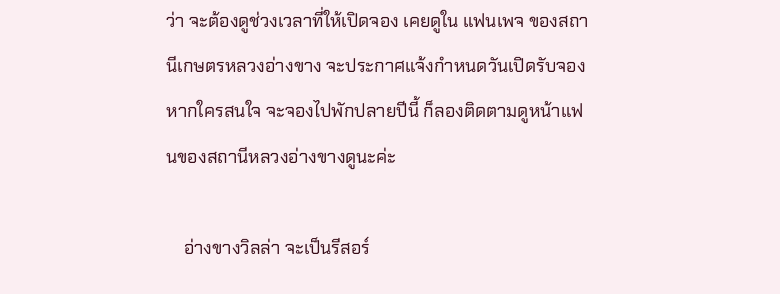ว่า จะต้องดูช่วงเวลาที่ให้เปิดจอง เคยดูใน แฟนเพจ ของสถานีเกษตรหลวงอ่างขาง จะประกาศแจ้งกำหนดวันเปิดรับจอง หากใครสนใจ จะจองไปพักปลายปีนี้ ก็ลองติดตามดูหน้าแฟนของสถานีหลวงอ่างขางดูนะค่ะ

    อ่างขางวิลล่า จะเป็นรีสอร์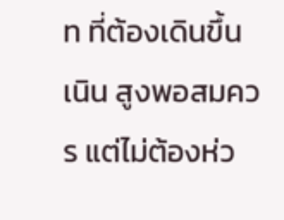ท ที่ต้องเดินขึ้นเนิน สูงพอสมควร แต่ไม่ต้องห่ว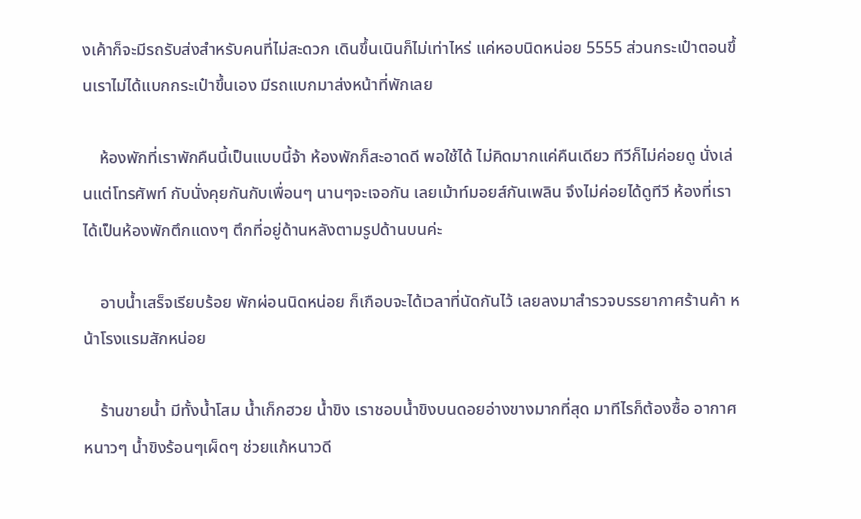งเค้าก็จะมีรถรับส่งสำหรับคนที่ไม่สะดวก เดินขึ้นเนินก็ไม่เท่าไหร่ แค่หอบนิดหน่อย 5555 ส่วนกระเป๋าตอนขึ้นเราไม่ได้แบกกระเป๋าขึ้นเอง มีรถแบกมาส่งหน้าที่พักเลย

    ห้องพักที่เราพักคืนนี้เป็นแบบนี้จ้า ห้องพักก็สะอาดดี พอใช้ได้ ไม่คิดมากแค่คืนเดียว ทีวีก็ไม่ค่อยดู นั่งเล่นแต่โทรศัพท์ กับนั่งคุยกันกับเพื่อนๆ นานๆจะเจอกัน เลยเม้าท์มอยส์กันเพลิน จึงไม่ค่อยได้ดูทีวี ห้องที่เราได้เป็นห้องพักตึกแดงๆ ตึกที่อยู่ด้านหลังตามรูปด้านบนค่ะ

    อาบน้ำเสร็จเรียบร้อย พักผ่อนนิดหน่อย ก็เกือบจะได้เวลาที่นัดกันไว้ เลยลงมาสำรวจบรรยากาศร้านค้า หน้าโรงแรมสักหน่อย

    ร้านขายน้ำ มีทั้งน้ำโสม น้ำเก็กฮวย น้ำขิง เราชอบน้ำขิงบนดอยอ่างขางมากที่สุด มาทีไรก็ต้องซื้อ อากาศหนาวๆ น้ำขิงร้อนๆเผ็ดๆ ช่วยแก้หนาวดี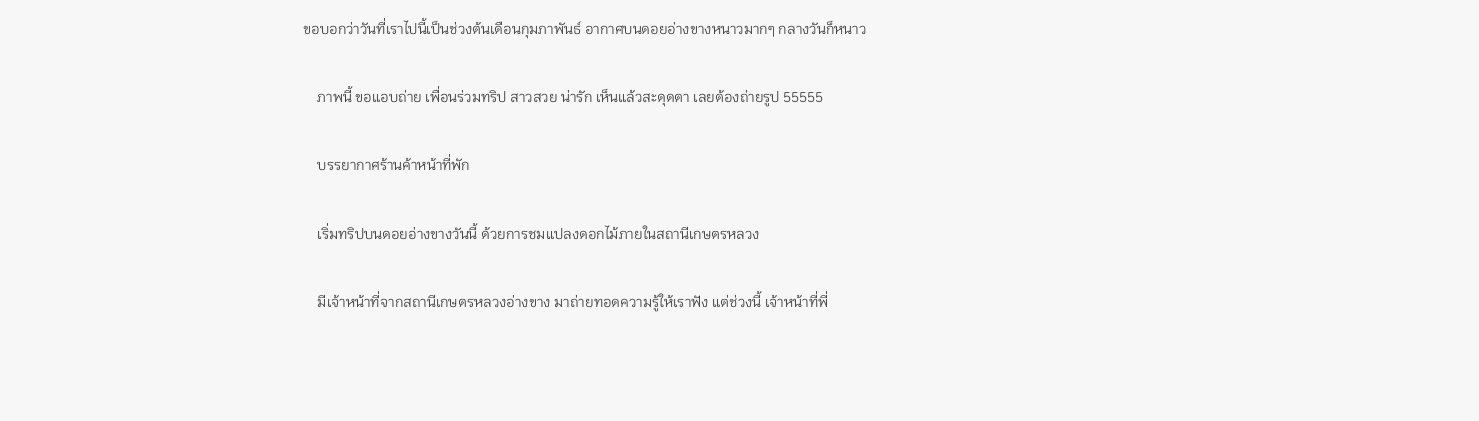ขอบอกว่าวันที่เราไปนี้เป็นช่วงต้นเดือนกุมภาพันธ์ อากาศบนดอยอ่างขางหนาวมากๆ กลางวันก็หนาว

    ภาพนี้ ขอแอบถ่าย เพื่อนร่วมทริป สาวสวย น่ารัก เห็นแล้วสะดุดตา เลยต้องถ่ายรูป 55555

    บรรยากาศร้านค้าหน้าที่พัก

    เริ่มทริปบนดอยอ่างขางวันนี้ ด้วยการชมแปลงดอกไม้ภายในสถานีเกษตรหลวง

    มีเจ้าหน้าที่จากสถานีเกษตรหลวงอ่างขาง มาถ่ายทอดความรู้ให้เราฟัง แต่ช่วงนี้ เจ้าหน้าที่พี่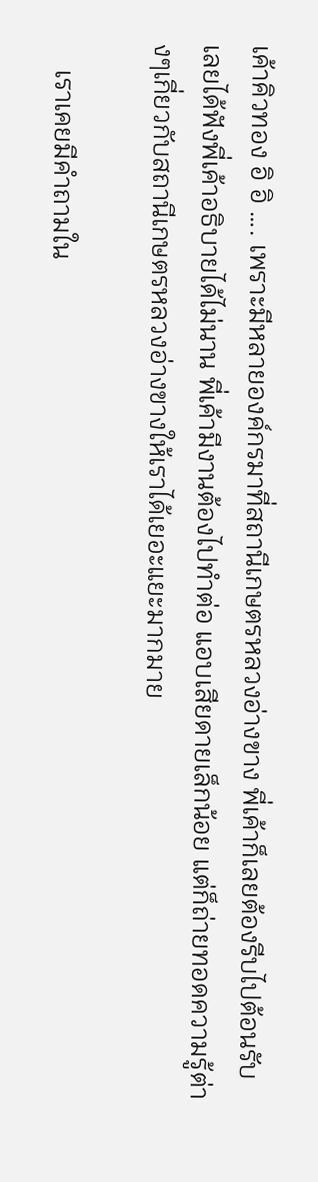เค้าคิวทอง อิ อิ …. เพราะมีหลายองค์กรมาที่สถานีเกษตรหลวงอ่างขาง พี่เค้าก็เลยต้องรีบไปต้อนรับ เลยได้ฟังพี่เค้าอธิบายได้ไม่นาน พี่เค้ามีงานต้องไปทำต่อ แอบเสียดายเล็กน้อย แต่ก็ถ่ายทอดความรู้ต่างๆเกี่ยวกับสถานีเกษตรหลวงอ่างขางให้เราได้เยอะแยะมากมาย

    เราเคยมีคำถามใน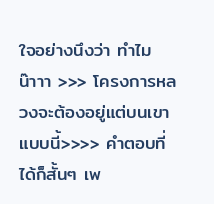ใจอย่างนึงว่า ทำไม น๊าาา >>> โครงการหลวงจะต้องอยู่แต่บนเขาแบบนี้>>>> คำตอบที่ได้ก็สั้นๆ เพ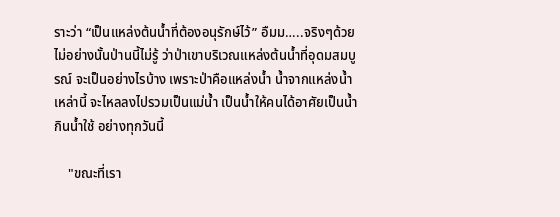ราะว่า “เป็นแหล่งต้นน้ำที่ต้องอนุรักษ์ไว้” อืมม…..จริงๆด้วย ไม่อย่างนั้นป่านนี้ไม่รู้ ว่าป่าเขาบริเวณแหล่งต้นน้ำที่อุดมสมบูรณ์ จะเป็นอย่างไรบ้าง เพราะป่าคือแหล่งน้ำ น้ำจากแหล่งน้ำเหล่านี้ จะไหลลงไปรวมเป็นแม่น้ำ เป็นน้ำให้คนได้อาศัยเป็นน้ำกินน้ำใช้ อย่างทุกวันนี้

    "ขณะที่เรา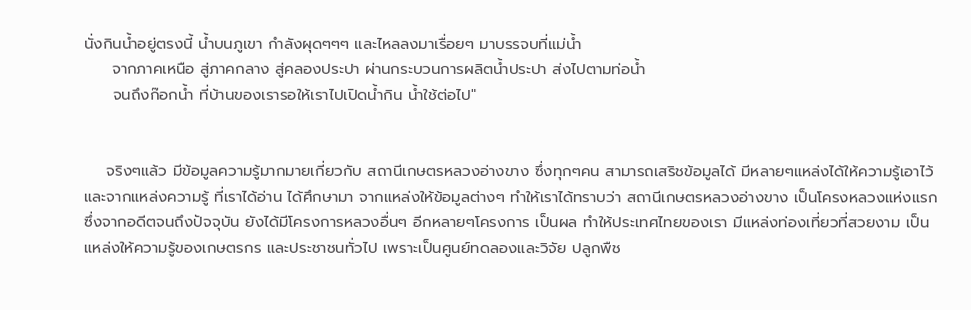นั่งกินน้ำอยู่ตรงนี้ น้ำบนภูเขา กำลังผุดๆๆๆ และไหลลงมาเรื่อยๆ มาบรรจบที่แม่น้ำ
     จากภาคเหนือ สู่ภาคกลาง สู่คลองประปา ผ่านกระบวนการผลิตน้ำประปา ส่งไปตามท่อน้ำ
     จนถึงก๊อกน้ำ ที่บ้านของเรารอให้เราไปเปิดน้ำกิน น้ำใช้ต่อไป"


    จริงๆแล้ว มีข้อมูลความรู้มากมายเกี่ยวกับ สถานีเกษตรหลวงอ่างขาง ซึ่งทุกๆคน สามารถเสริชข้อมูลได้ มีหลายๆแหล่งได้ให้ความรู้เอาไว้ และจากแหล่งความรู้ ที่เราได้อ่าน ได้ศึกษามา จากแหล่งให้ข้อมูลต่างๆ ทำให้เราได้ทราบว่า สถานีเกษตรหลวงอ่างขาง เป็นโครงหลวงแห่งแรก ซึ่งจากอดีตจนถึงปัจจุบัน ยังได้มีโครงการหลวงอื่นๆ อีกหลายๆโครงการ เป็นผล ทำให้ประเทศไทยของเรา มีแหล่งท่องเที่ยวที่สวยงาม เป็นแหล่งให้ความรู้ของเกษตรกร และประชาชนทั่วไป เพราะเป็นศูนย์ทดลองและวิจัย ปลูกพืช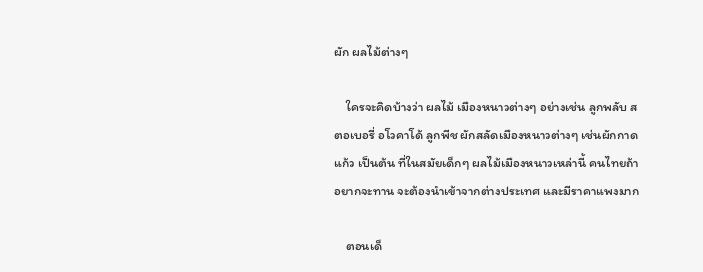ผัก ผลไม้ต่างๆ

    ใครจะคิดบ้างว่า ผลไม้ เมืองหนาวต่างๆ อย่างเช่น ลูกพลับ สตอเบอรี่ อโวคาโด้ ลูกพีช ผักสลัดเมืองหนาวต่างๆ เช่นผักกาดแก้ว เป็นต้น ที่ในสมัยเด็กๆ ผลไม้เมืองหนาวเหล่านี้ คนไทยถ้าอยากจะทาน จะต้องนำเข้าจากต่างประเทศ และมีราคาแพงมาก

    ตอนเด็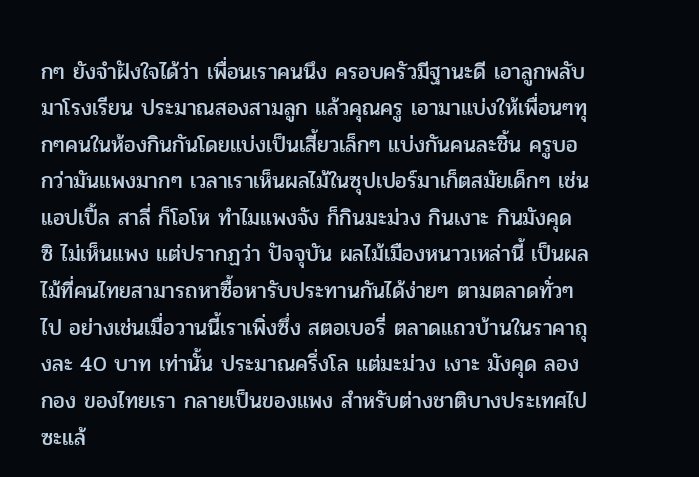กๆ ยังจำฝังใจได้ว่า เพื่อนเราคนนึง ครอบครัวมีฐานะดี เอาลูกพลับมาโรงเรียน ประมาณสองสามลูก แล้วคุณครู เอามาแบ่งให้เพื่อนๆทุกๆคนในห้องกินกันโดยแบ่งเป็นเสี้ยวเล็กๆ แบ่งกันคนละชิ้น ครูบอกว่ามันแพงมากๆ เวลาเราเห็นผลไม้ในซุปเปอร์มาเก็ตสมัยเด็กๆ เช่นแอปเปิ้ล สาลี่ ก็โอโห ทำไมแพงจัง ก็กินมะม่วง กินเงาะ กินมังคุด ซิ ไม่เห็นแพง แต่ปรากฏว่า ปัจจุบัน ผลไม้เมืองหนาวเหล่านี้ เป็นผลไม้ที่คนไทยสามารถหาซื้อหารับประทานกันได้ง่ายๆ ตามตลาดทั่วๆไป อย่างเช่นเมื่อวานนี้เราเพิ่งซึ่ง สตอเบอรี่ ตลาดแถวบ้านในราคาถุงละ 40 บาท เท่านั้น ประมาณครึ่งโล แต่มะม่วง เงาะ มังคุด ลองกอง ของไทยเรา กลายเป็นของแพง สำหรับต่างชาติบางประเทศไปซะแล้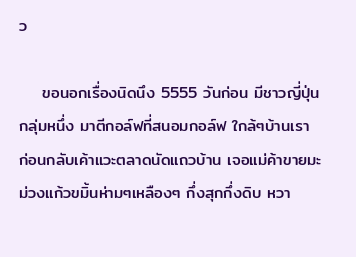ว

    ขอนอกเรื่องนิดนึง 5555 วันก่อน มีชาวญี่ปุ่นกลุ่มหนึ่ง มาตีกอล์ฟที่สนอมกอล์ฟ ใกล้ๆบ้านเรา ก่อนกลับเค้าแวะตลาดนัดแถวบ้าน เจอแม่ค้าขายมะม่วงแก้วขมิ้นห่ามๆเหลืองๆ กึ่งสุกกึ่งดิบ หวา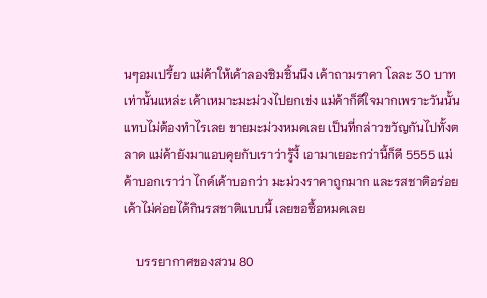นๆอมเปรี้ยว แม่ค้าให้เค้าลองชิมชิ้นนึง เค้าถามราคา โลละ 30 บาท เท่านั้นแหล่ะ เค้าเหมาะมะม่วงไปยกเข่ง แม่ค้าก็ดีใจมากเพราะวันนั้นแทบไม่ต้องทำไรเลย ขายมะม่วงหมดเลย เป็นที่กล่าวขวัญกันไปทั้งตลาด แม่ค้ายังมาแอบคุยกับเราว่ารู้งี้ เอามาเยอะกว่านี้ก็ดี 5555 แม่ค้าบอกเราว่า ไกด์เค้าบอกว่า มะม่วงราคาถูกมาก และรสชาติอร่อย เค้าไม่ค่อยได้กินรสชาติแบบนี้ เลยขอซื้อหมดเลย

    บรรยากาศของสวน 80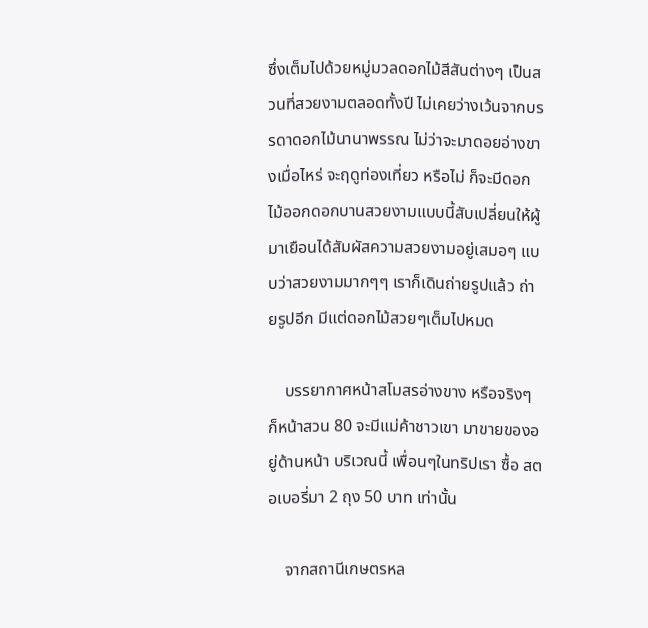ซึ่งเต็มไปด้วยหมู่มวลดอกไม้สีสันต่างๆ เป็นสวนที่สวยงามตลอดทั้งปี ไม่เคยว่างเว้นจากบรรดาดอกไม้นานาพรรณ ไม่ว่าจะมาดอยอ่างขางเมื่อไหร่ จะฤดูท่องเที่ยว หรือไม่ ก็จะมีดอกไม้ออกดอกบานสวยงามแบบนี้สับเปลี่ยนให้ผู้มาเยือนได้สัมผัสความสวยงามอยู่เสมอๆ แบบว่าสวยงามมากๆๆ เราก็เดินถ่ายรูปแล้ว ถ่ายรูปอีก มีแต่ดอกไม้สวยๆเต็มไปหมด

    บรรยากาศหน้าสโมสรอ่างขาง หรือจริงๆ ก็หน้าสวน 80 จะมีแม่ค้าชาวเขา มาขายของอยู่ด้านหน้า บริเวณนี้ เพื่อนๆในทริปเรา ซื้อ สตอเบอรี่มา 2 ถุง 50 บาท เท่านั้น

    จากสถานีเกษตรหล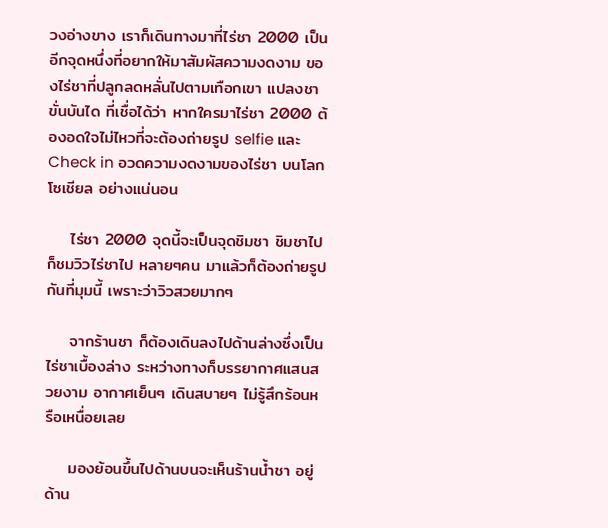วงอ่างขาง เราก็เดินทางมาที่ไร่ชา 2000 เป็นอีกจุดหนึ่งที่อยากให้มาสัมผัสความงดงาม ของไร่ชาที่ปลูกลดหลั่นไปตามเทือกเขา แปลงชาขั่นบันได ที่เชื่อได้ว่า หากใครมาไร่ชา 2000 ต้องอดใจไม่ไหวที่จะต้องถ่ายรูป selfie และ Check in อวดความงดงามของไร่ชา บนโลกโซเชียล อย่างแน่นอน

    ไร่ชา 2000 จุดนี้จะเป็นจุดชิมชา ชิมชาไป ก็ชมวิวไร่ชาไป หลายๆคน มาแล้วก็ต้องถ่ายรูปกันที่มุมนี้ เพราะว่าวิวสวยมากๆ

    จากร้านชา ก็ต้องเดินลงไปด้านล่างซึ่งเป็นไร่ชาเบื้องล่าง ระหว่างทางก็บรรยากาศแสนสวยงาม อากาศเย็นๆ เดินสบายๆ ไม่รู้สึกร้อนหรือเหนื่อยเลย

    มองย้อนขึ้นไปด้านบนจะเห็นร้านน้ำชา อยู่ด้าน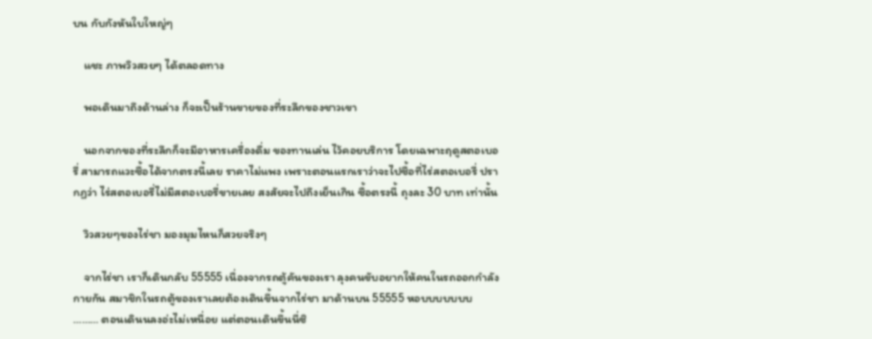บน กับกังหันใบใหญ่ๆ

    แชะ ภาพวิวสวยๆ ได้ตลอดทาง

    พอเดินมาถึงด้านล่าง ก็จะเป็นร้านขายของที่ระลึกของชาวเขา

    นอกจากของที่ระลึกก็จะมีอาหารเครื่องดื่ม ของทานเล่น ไว้คอยบริการ โดยเฉพาะฤดูสตอเบอรี่ สามารถแวะซื้อได้จากตรงนี้เลย ราคาไม่แพง เพราะตอนแรกเราว่าจะไปซื้อที่ไร่สตอเบอรี่ ปรากฏว่า ไร่สตอเบอรี่ไม่มีสตอเบอรี่ขายเลย สงสัยจะไปถึงเย็นเกิน ซื้อตรงนี้ ถุงละ 30 บาท เท่านั้น

    วิวสวยๆของไร่ชา มองมุมไหนก็สวยจริงๆ

    จากไร่ชา เราก็เดินกลับ 55555 เนื่องจากรถตู้คันของเรา ลุงคนขับอยากให้คนในรถออกกำลังกายกัน สมาชิกในรถตู้ของเราเลยต้องเดินขึ้นจากไร่ชา มาด้านบน 55555 หอบบบบบบบ ……… ตอนเดินนลงอ่ะไม่เหนื่อย แต่ตอนเดินขึ้นนี่ซิ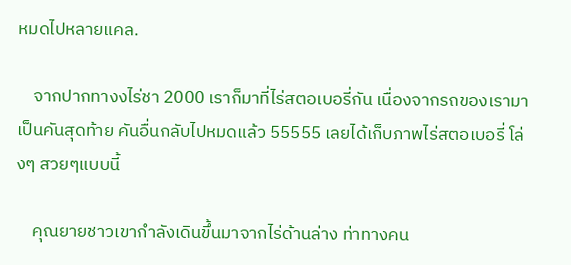หมดไปหลายแคล.

    จากปากทางงไร่ชา 2000 เราก็มาที่ไร่สตอเบอรี่กัน เนื่องจากรถของเรามาเป็นคันสุดท้าย คันอื่นกลับไปหมดแล้ว 55555 เลยได้เก็บภาพไร่สตอเบอรี่ โล่งๆ สวยๆแบบนี้

    คุณยายชาวเขากำลังเดินขึ้นมาจากไร่ด้านล่าง ท่าทางคน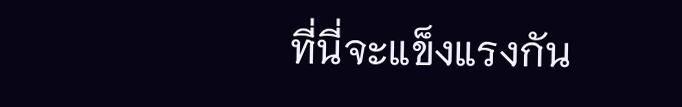ที่นี่จะแข็งแรงกัน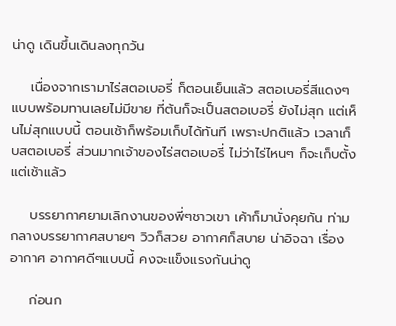น่าดู เดินขึ้นเดินลงทุกวัน

    เนื่องจากเรามาไร่สตอเบอรี่ ก็ตอนเย็นแล้ว สตอเบอรี่สีแดงๆ แบบพร้อมทานเลยไม่มีขาย ที่ต้นก็จะเป็นสตอเบอรี่ ยังไม่สุก แต่เห็นไม่สุกแบบนี้ ตอนเช้าก็พร้อมเก็บได้ทันที เพราะปกติแล้ว เวลาเก็บสตอเบอรี่ ส่วนมากเจ้าของไร่สตอเบอรี่ ไม่ว่าไร่ไหนๆ ก็จะเก็บตั้งแต่เช้าแล้ว

    บรรยากาศยามเลิกงานของพี่ๆชาวเขา เค้าก็มานั่งคุยกัน ท่ามกลางบรรยากาศสบายๆ วิวก็สวย อากาศก็สบาย น่าอิจฉา เรื่องอากาศ อากาศดีๆแบบนี้ คงจะแข็งแรงกันน่าดู

    ก่อนก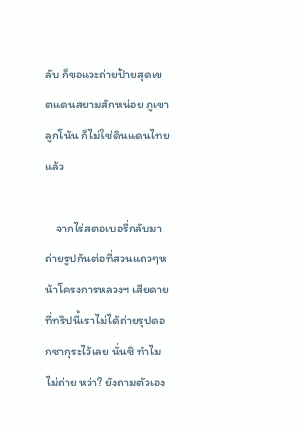ลับ ก็ขอแวะถ่ายป้ายสุดเขตแดนสยามสักหน่อย ภูเขาลูกโน้น ก็ไม่ใช่ดินแดนไทยแล้ว

    จากไร่สตอเบอรี่กลับมาถ่ายรูปกันต่อที่สวนแถวๆหน้าโครงการหลวงฯ เสียดายที่ทริปนี้เราไม่ได้ถ่ายรุปดอกซากุระไว้เลย นั่นซิ ทำไมไม่ถ่าย หว่า? ยังถามตัวเอง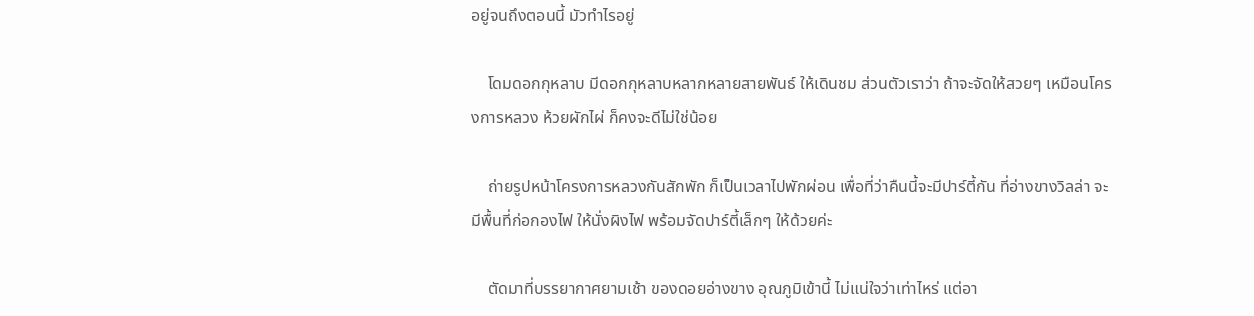อยู่จนถึงตอนนี้ มัวทำไรอยู่

    โดมดอกกุหลาบ มีดอกกุหลาบหลากหลายสายพันธ์ ให้เดินชม ส่วนตัวเราว่า ถ้าจะจัดให้สวยๆ เหมือนโครงการหลวง ห้วยผักไผ่ ก็คงจะดีไม่ใช่น้อย

    ถ่ายรูปหน้าโครงการหลวงกันสักพัก ก็เป็นเวลาไปพักผ่อน เพื่อที่ว่าคืนนี้จะมีปาร์ตี้กัน ที่อ่างขางวิลล่า จะมีพื้นที่ก่อกองไฟ ให้นั่งผิงไฟ พร้อมจัดปาร์ตี้เล็กๆ ให้ด้วยค่ะ

    ตัดมาที่บรรยากาศยามเช้า ของดอยอ่างขาง อุณภูมิเข้านี้ ไม่แน่ใจว่าเท่าไหร่ แต่อา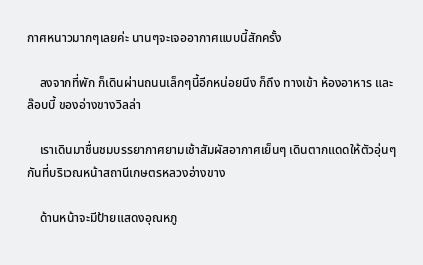กาศหนาวมากๆเลยค่ะ นานๆจะเจออากาศแบบนี้สักครั้ง

    ลงจากที่พัก ก็เดินผ่านถนนเล็กๆนี้อีกหน่อยนึง ก็ถึง ทางเข้า ห้องอาหาร และ ล๊อบบี้ ของอ่างขางวิลล่า

    เราเดินมาชื่นชมบรรยากาศยามเช้าสัมผัสอากาศเย็นๆ เดินตากแดดให้ตัวอุ่นๆกันที่บริเวณหน้าสถานีเกษตรหลวงอ่างขาง

    ด้านหน้าจะมีป้ายแสดงอุณหภู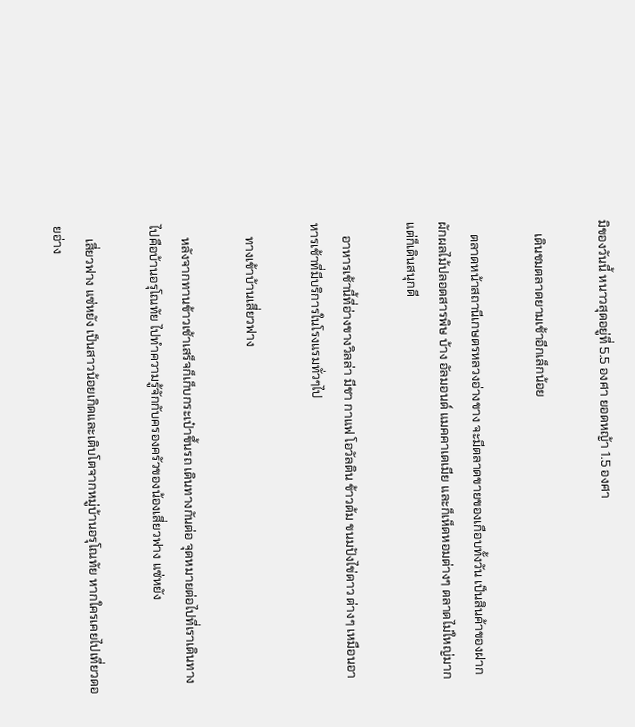มิของวันนี้ หนาวสุดอยู่ที่ 5.5 องศา ยอดหญ้า 1.5 องศา

    เดินชมตลาดยามเช้าอีกเล็กน้อย

    ตลาดหน้าสถานีเกษตรหลวงอ่างขาง จะมีตลาดขายของเกือบทั้งวัน เป็นสินค้าของฝาก ผักผลไม้ปลอดสารพิษ บ้าง อัลมอนด์ แมคคาเดเมีย และก็เห็ดหอมต่างๆ ตลาดไม่ใหญ่มาก แต่ก็เดินสนุกดี

    อาหารเช้านี้ที่อ่างขางวิลล่า มีชา กาแฟ โอวัลติน ข้าวต้ม ขนมปังไข่ดาว ต่างๆ เหมือนอาหารเช้าที่มีบริการในโรงแรมทั่วๆไป

    ทางเข้าบ้านเสี่ยวฟาง

    หลังจากทานข้าวเช้าเสร็จก็เก็บกระเป๋าขึ้นรถ เดินทางกันต่อ จุดหมายต่อไปที่เราเดินทางไปคือบ้านอรุโณทัย ไปทำความรู้จักกับครองครัวของน้องเสี่ยวฟาง แซ่หยัง

    เสี่ยวฟาง แซ่หยัง เป็นสาวน้อยเกิดและเติบโตจากหมู่บ้านอรุโณทัย หากใครเคยไปเที่ยวดอยอ่าง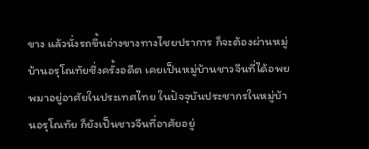ขาง แล้วนั่งรถขึ้นอ่างขางทางไชยปราการ ก็จะต้องผ่านหมู่บ้านอรุโณทัยซึ่งครั้งอดีต เคยเป็นหมู่บ้านชาวจีนที่ได้อพยพมาอยู่อาศัยในประเทศไทย ในปัจจุบันประชากรในหมู่บ้านอรุโณทัย ก็ยังเป็นชาวจีนที่อาศัยอยู่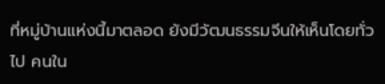ที่หมู่บ้านแห่งนี้มาตลอด ยังมีวัฒนธรรมจีนให้เห็นโดยทั่วไป คนใน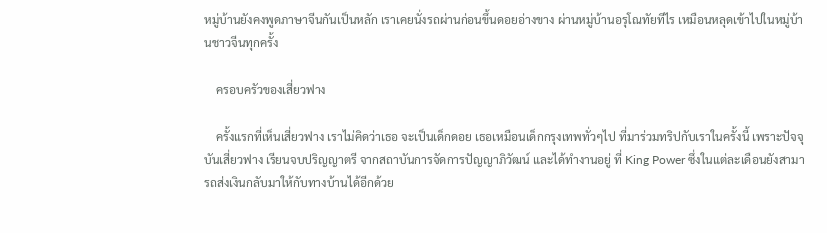หมู่บ้านยังคงพูดภาษาจีนกันเป็นหลัก เราเคยนั่งรถผ่านก่อนขึ้นดอยอ่างขาง ผ่านหมู่บ้านอรุโณทัยทีไร เหมือนหลุดเข้าไปในหมู่บ้านชาวจีนทุกครั้ง

    ครอบครัวของเสี่ยวฟาง

    ครั้งแรกที่เห็นเสี่ยวฟาง เราไม่คิดว่าเธอ จะเป็นเด็กดอย เธอเหมือนเด็กกรุงเทพทั่วๆไป ที่มาร่วมทริปกับเราในครั้งนี้ เพราะปัจจุบันเสี่ยวฟาง เรียนจบปริญญาตรี จากสถาบันการจัดการปัญญาภิวัฒน์ และได้ทำงานอยู่ ที่ King Power ซึ่งในแต่ละเดือนยังสามารถส่งเงินกลับมาให้กับทางบ้านได้อีกด้วย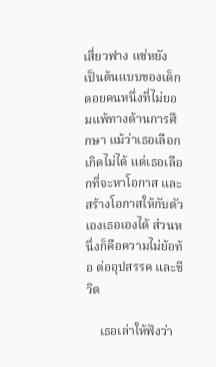เสี่ยวฟาง แซ่หยัง เป็นต้นแบบของเด็กดอยคนหนึ่งที่ไม่ยอมแพ้ทางด้านการศึกษา แม้ว่าเธอเลือกเกิดไม่ได้ แต่เธอเลือกที่จะหาโอกาส และสร้างโอกาสให้กับตัวเองเธอเองได้ ส่วนหนึ่งก็คือความไม่ย้อท้อ ต่ออุปสรรค และชีวิต

    เธอเล่าให้ฟังว่า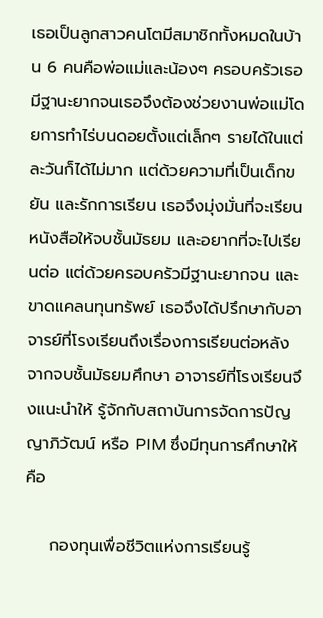เธอเป็นลูกสาวคนโตมีสมาชิกทั้งหมดในบ้าน 6 คนคือพ่อแม่และน้องๆ ครอบครัวเธอมีฐานะยากจนเธอจึงต้องช่วยงานพ่อแม่โดยการทำไร่บนดอยตั้งแต่เล็กๆ รายได้ในแต่ละวันก็ได้ไม่มาก แต่ด้วยความที่เป็นเด็กขยัน และรักการเรียน เธอจึงมุ่งมั่นที่จะเรียนหนังสือให้จบชั้นมัธยม และอยากที่จะไปเรียนต่อ แต่ด้วยครอบครัวมีฐานะยากจน และขาดแคลนทุนทรัพย์ เธอจึงได้ปรึกษากับอาจารย์ที่โรงเรียนถึงเรื่องการเรียนต่อหลังจากจบชั้นมัธยมศึกษา อาจารย์ที่โรงเรียนจึงแนะนำให้ รู้จักกับสถาบันการจัดการปัญญาภิวัฒน์ หรือ PIM ซึ่งมีทุนการศึกษาให้ คือ

    กองทุนเพื่อชีวิตแห่งการเรียนรู้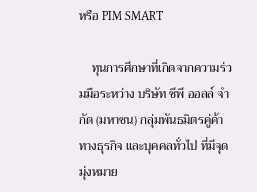หรือ PIM SMART

    ทุนการศึกษาที่เกิดจากความร่วมมือระหว่าง บริษัท ซีพี ออลล์ จำกัด (มหาชน) กลุ่มพันธมิตรคู่ค้าทางธุรกิจ และบุคคลทั่วไป ที่มีจุดมุ่งหมาย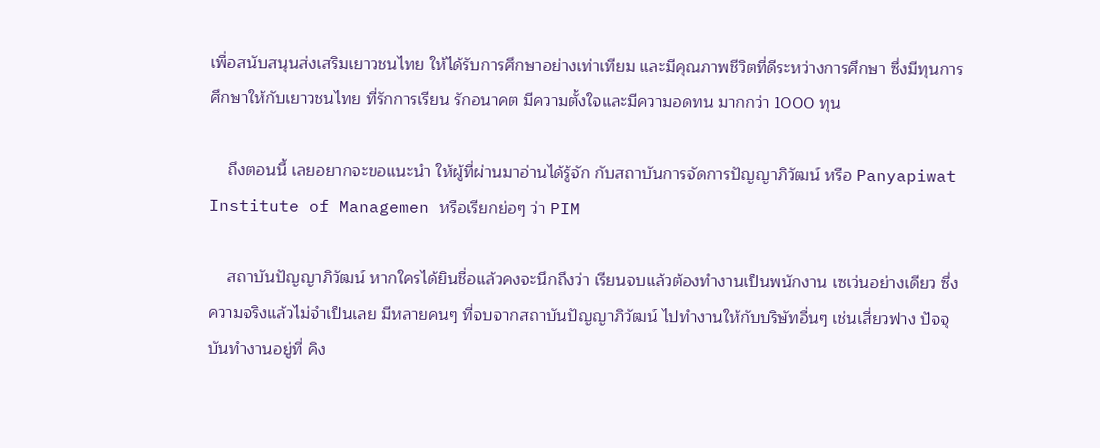เพื่อสนับสนุนส่งเสริมเยาวชนไทย ให้ได้รับการศึกษาอย่างเท่าเทียม และมีคุณภาพชีวิตที่ดีระหว่างการศึกษา ซึ่งมีทุนการศึกษาให้กับเยาวชนไทย ที่รักการเรียน รักอนาคต มีความตั้งใจและมีความอดทน มากกว่า 1000 ทุน

    ถึงตอนนี้ เลยอยากจะขอแนะนำ ให้ผู้ที่ผ่านมาอ่านได้รู้จัก กับสถาบันการจัดการปัญญาภิวัฒน์ หรือ Panyapiwat Institute of Managemen หรือเรียกย่อๆ ว่า PIM

    สถาบันปัญญาภิวัฒน์ หากใครได้ยินชื่อแล้วคงจะนึกถึงว่า เรียนจบแล้วต้องทำงานเป็นพนักงาน เซเว่นอย่างเดียว ซึ่งความจริงแล้วไม่จำเป็นเลย มีหลายคนๆ ที่จบจากสถาบันปัญญาภิวัฒน์ ไปทำงานให้กับบริษัทอื่นๆ เช่นเสี่ยวฟาง ปัจจุบันทำงานอยู่ที่ คิง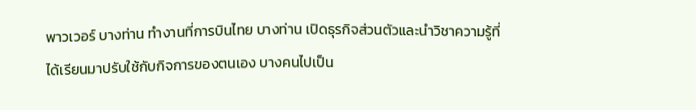พาวเวอร์ บางท่าน ทำงานที่การบินไทย บางท่าน เปิดธุรกิจส่วนตัวและนำวิชาความรู้ที่ได้เรียนมาปรับใช้กับกิจการของตนเอง บางคนไปเป็น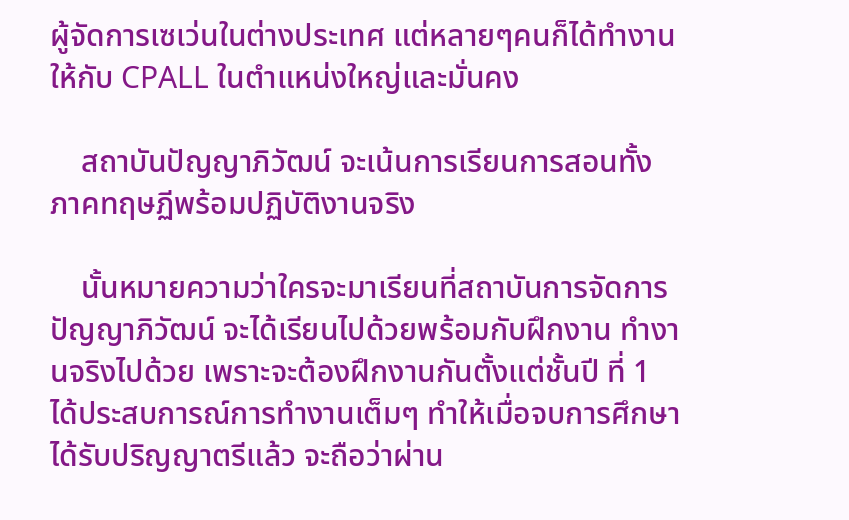ผู้จัดการเซเว่นในต่างประเทศ แต่หลายๆคนก็ได้ทำงานให้กับ CPALL ในตำแหน่งใหญ่และมั่นคง

    สถาบันปัญญาภิวัฒน์ จะเน้นการเรียนการสอนทั้งภาคทฤษฏีพร้อมปฏิบัติงานจริง

    นั้นหมายความว่าใครจะมาเรียนที่สถาบันการจัดการปัญญาภิวัฒน์ จะได้เรียนไปด้วยพร้อมกับฝึกงาน ทำงานจริงไปด้วย เพราะจะต้องฝึกงานกันตั้งแต่ชั้นปี ที่ 1 ได้ประสบการณ์การทำงานเต็มๆ ทำให้เมื่อจบการศึกษาได้รับปริญญาตรีแล้ว จะถือว่าผ่าน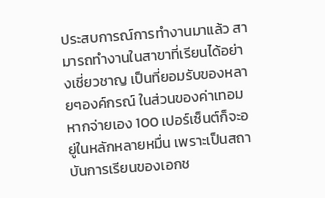ประสบการณ์การทำงานมาแล้ว สามารถทำงานในสาขาที่เรียนได้อย่างเชี่ยวชาญ เป็นที่ยอมรับของหลายๆองค์กรณ์ ในส่วนของค่าเทอม หากจ่ายเอง 100 เปอร์เซ็นต์ก็จะอยู่ในหลักหลายหมื่น เพราะเป็นสถาบันการเรียนของเอกช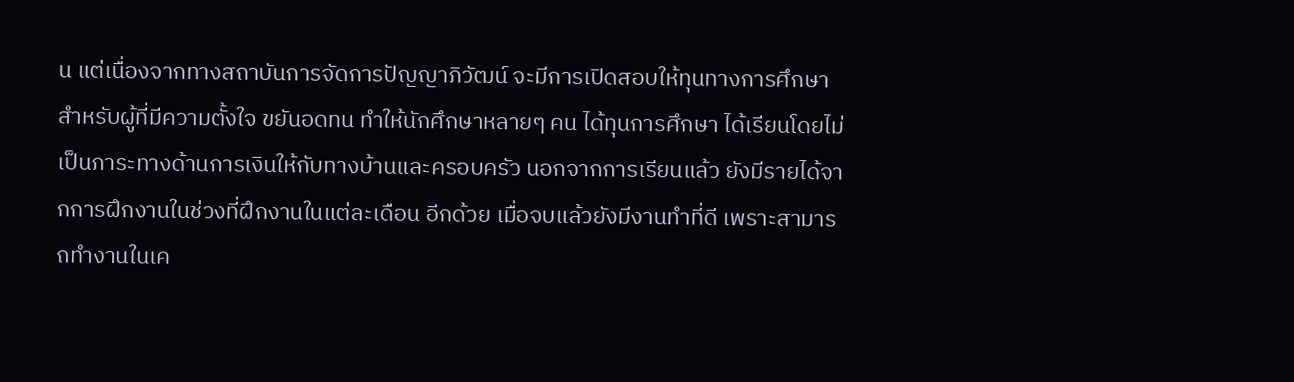น แต่เนื่องจากทางสถาบันการจัดการปัญญาภิวัฒน์ จะมีการเปิดสอบให้ทุนทางการศึกษาสำหรับผู้ที่มีความตั้งใจ ขยันอดทน ทำให้นักศึกษาหลายๆ คน ได้ทุนการศึกษา ได้เรียนโดยไม่เป็นภาระทางด้านการเงินให้กับทางบ้านและครอบครัว นอกจากการเรียนแล้ว ยังมีรายได้จากการฝึกงานในช่วงที่ฝึกงานในแต่ละเดือน อีกด้วย เมื่อจบแล้วยังมีงานทำที่ดี เพราะสามารถทำงานในเค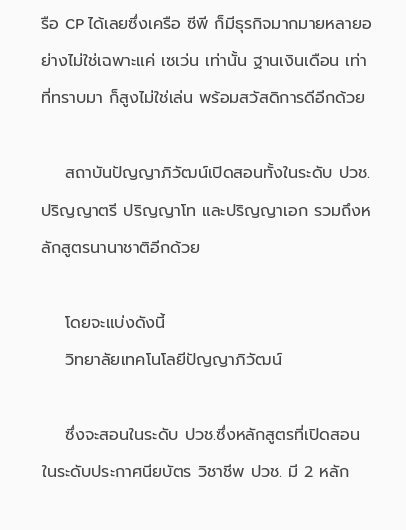รือ CP ได้เลยซึ่งเครือ ซีพี ก็มีธุรกิจมากมายหลายอย่างไม่ใช่เฉพาะแค่ เซเว่น เท่านั้น ฐานเงินเดือน เท่าที่ทราบมา ก็สูงไม่ใช่เล่น พร้อมสวัสดิการดีอีกด้วย

    สถาบันปัญญาภิวัฒน์เปิดสอนทั้งในระดับ ปวช. ปริญญาตรี ปริญญาโท และปริญญาเอก รวมถึงหลักสูตรนานาชาติอีกด้วย

    โดยจะแบ่งดังนี้
    วิทยาลัยเทคโนโลยีปัญญาภิวัฒน์

    ซึ่งจะสอนในระดับ ปวช.ซึ่งหลักสูตรที่เปิดสอนในระดับประกาศนียบัตร วิชาชีพ ปวช. มี 2 หลัก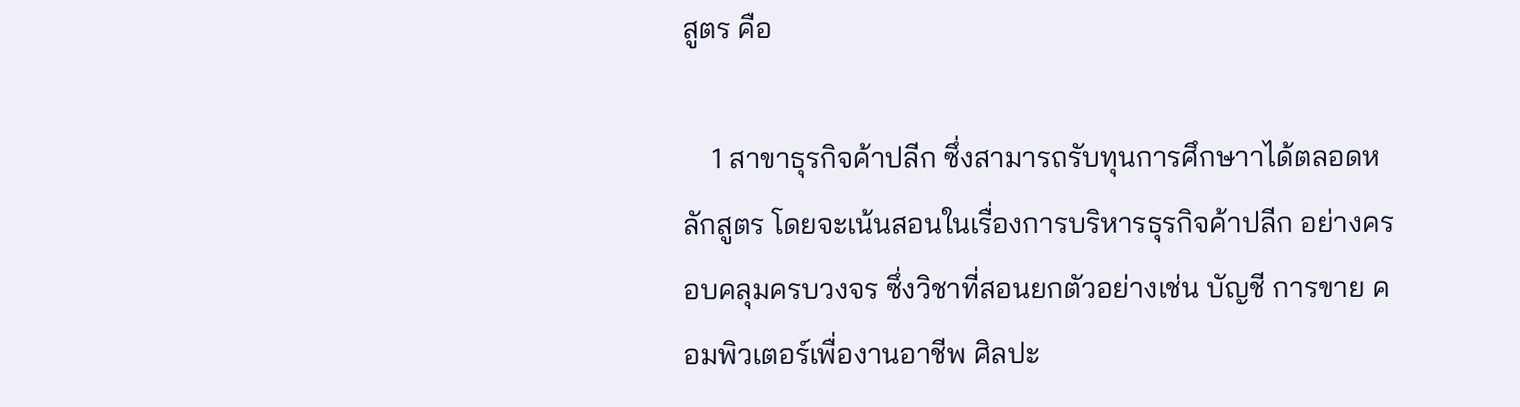สูตร คือ

    1 สาขาธุรกิจค้าปลีก ซึ่งสามารถรับทุนการศึกษาาได้ตลอดหลักสูตร โดยจะเน้นสอนในเรื่องการบริหารธุรกิจค้าปลีก อย่างครอบคลุมครบวงจร ซึ่งวิชาที่สอนยกตัวอย่างเช่น บัญชี การขาย คอมพิวเตอร์เพื่องานอาชีพ ศิลปะ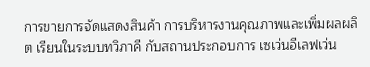การขายการจัดแสดงสินค้า การบริหารงานคุณภาพและเพิ่มผลผลิต เรียนในระบบทวิภาคี กับสถานประกอบการ เซเว่นอีเลฟเว่น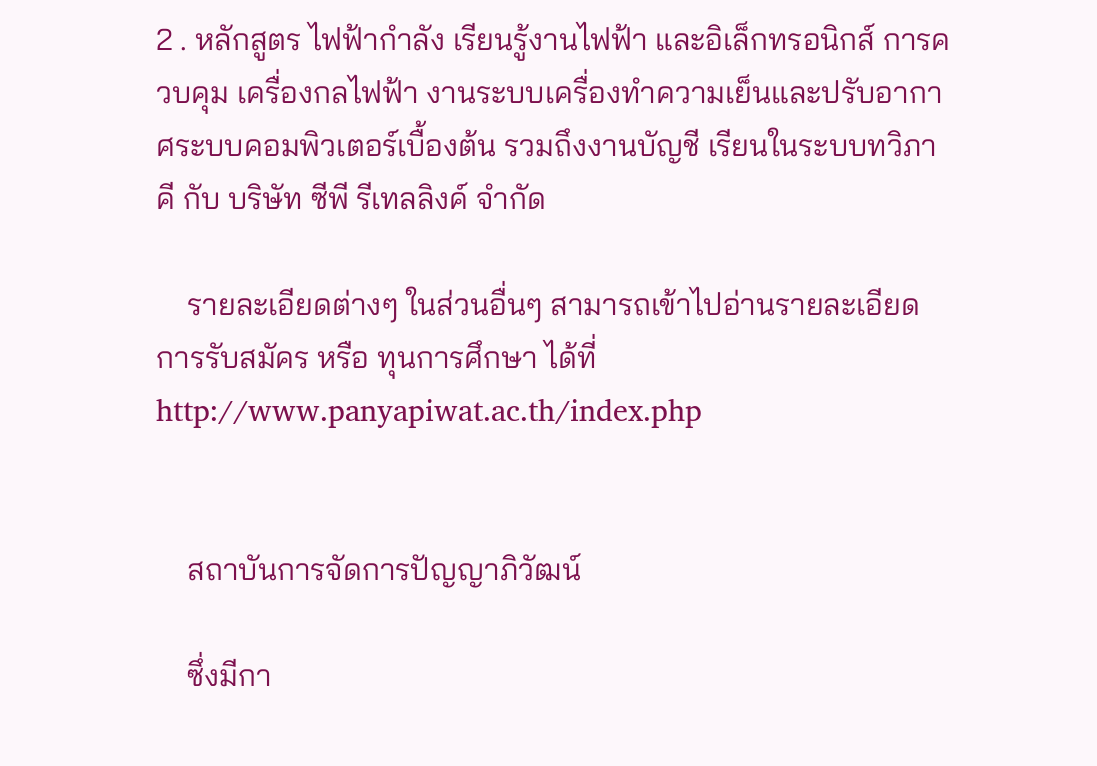2 . หลักสูตร ไฟฟ้ากำลัง เรียนรู้งานไฟฟ้า และอิเล็กทรอนิกส์ การควบคุม เครื่องกลไฟฟ้า งานระบบเครื่องทำความเย็นและปรับอากาศระบบคอมพิวเตอร์เบื้องต้น รวมถึงงานบัญชี เรียนในระบบทวิภาคี กับ บริษัท ซีพี รีเทลลิงค์ จำกัด

    รายละเอียดต่างๆ ในส่วนอื่นๆ สามารถเข้าไปอ่านรายละเอียด การรับสมัคร หรือ ทุนการศึกษา ได้ที่ http://www.panyapiwat.ac.th/index.php


    สถาบันการจัดการปัญญาภิวัฒน์

    ซึ่งมีกา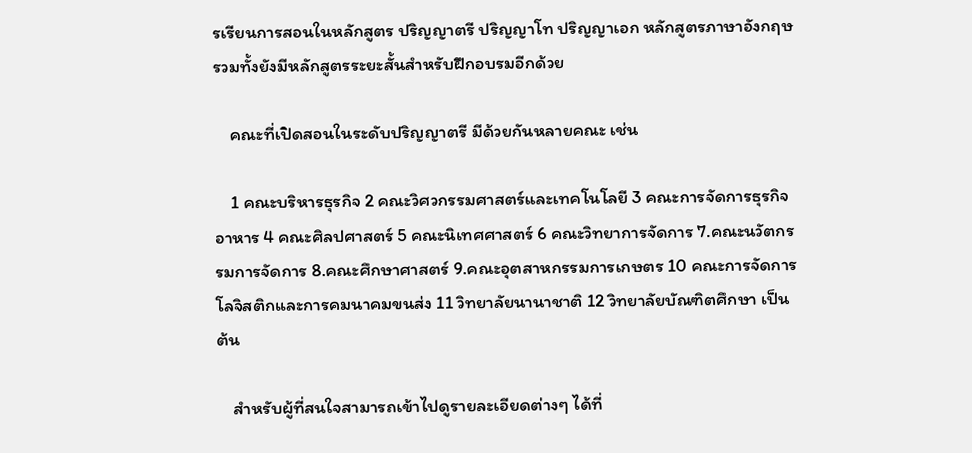รเรียนการสอนในหลักสูตร ปริญญาตรี ปริญญาโท ปริญญาเอก หลักสูตรภาษาอังกฤษ รวมทั้งยังมีหลักสูตรระยะสั้นสำหรับฝึกอบรมอีกด้วย

    คณะที่เปิดสอนในระดับปริญญาตรี มีด้วยกันหลายคณะ เช่น

    1 คณะบริหารธุรกิจ 2 คณะวิศวกรรมศาสตร์และเทคโนโลยี 3 คณะการจัดการธุรกิจอาหาร 4 คณะศิลปศาสตร์ 5 คณะนิเทศศาสตร์ 6 คณะวิทยาการจัดการ 7.คณะนวัตกรรมการจัดการ 8.คณะศึกษาศาสตร์ 9.คณะอุตสาหกรรมการเกษตร 10 คณะการจัดการโลจิสติกและการคมนาคมขนส่ง 11 วิทยาลัยนานาชาติ 12 วิทยาลัยบัณฑิตศึกษา เป็นต้น

    สำหรับผู้ที่สนใจสามารถเข้าไปดูรายละเอียดต่างๆ ได้ที่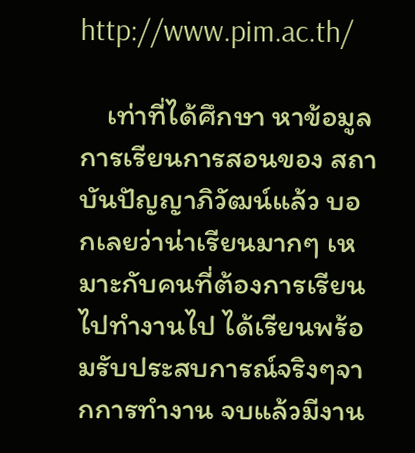http://www.pim.ac.th/

    เท่าที่ได้ศึกษา หาข้อมูลการเรียนการสอนของ สถาบันปัญญาภิวัฒน์แล้ว บอกเลยว่าน่าเรียนมากๆ เหมาะกับคนที่ต้องการเรียนไปทำงานไป ได้เรียนพร้อมรับประสบการณ์จริงๆจากการทำงาน จบแล้วมีงาน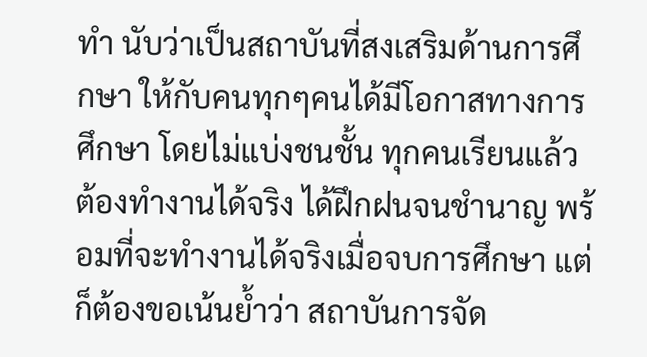ทำ นับว่าเป็นสถาบันที่สงเสริมด้านการศึกษา ให้กับคนทุกๆคนได้มีโอกาสทางการศึกษา โดยไม่แบ่งชนชั้น ทุกคนเรียนแล้วต้องทำงานได้จริง ได้ฝึกฝนจนชำนาญ พร้อมที่จะทำงานได้จริงเมื่อจบการศึกษา แต่ก็ต้องขอเน้นย้ำว่า สถาบันการจัด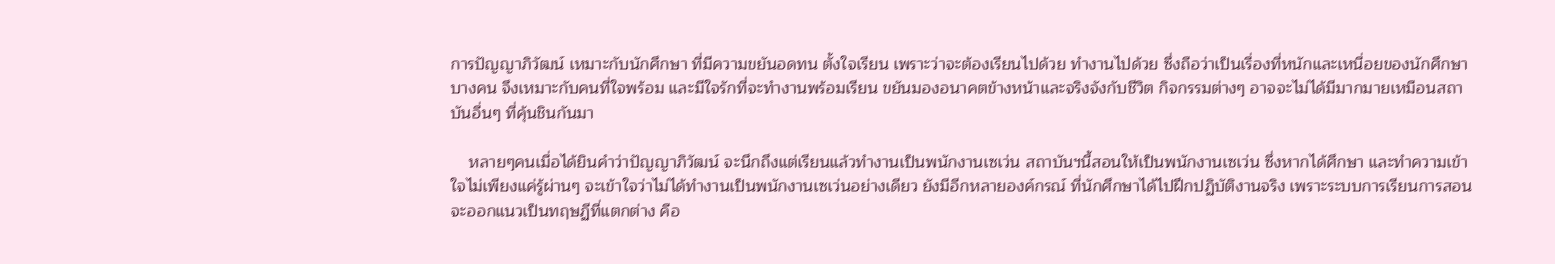การปัญญาภิวัฒน์ เหมาะกับนักศึกษา ที่มีความขยันอดทน ตั้งใจเรียน เพราะว่าจะต้องเรียนไปด้วย ทำงานไปด้วย ซึ่งถือว่าเป็นเรื่องที่หนักและเหนื่อยของนักศึกษาบางคน จึงเหมาะกับคนที่ใจพร้อม และมีใจรักที่จะทำงานพร้อมเรียน ขยันมองอนาคตข้างหน้าและจริงจังกับชีวิต กิจกรรมต่างๆ อาจจะไม่ได้มีมากมายเหมือนสถาบันอื่นๆ ที่คุ้นชินกันมา

    หลายๆคนเมื่อได้ยินคำว่าปัญญาภิวัฒน์ จะนึกถึงแต่เรียนแล้วทำงานเป็นพนักงานเซเว่น สถาบันฯนี้สอนให้เป็นพนักงานเซเว่น ซึ่งหากได้ศึกษา และทำความเข้าใจไม่เพียงแค่รู้ผ่านๆ จะเข้าใจว่าไม่ได้ทำงานเป็นพนักงานเซเว่นอย่างเดียว ยังมีอีกหลายองค์กรณ์ ที่นักศึกษาได้ไปฝึกปฏิบัติงานจริง เพราะระบบการเรียนการสอนจะออกแนวเป็นทฤษฏีที่แตกต่าง คือ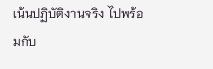เน้นปฏิบัติงานจริง ไปพร้อมกับ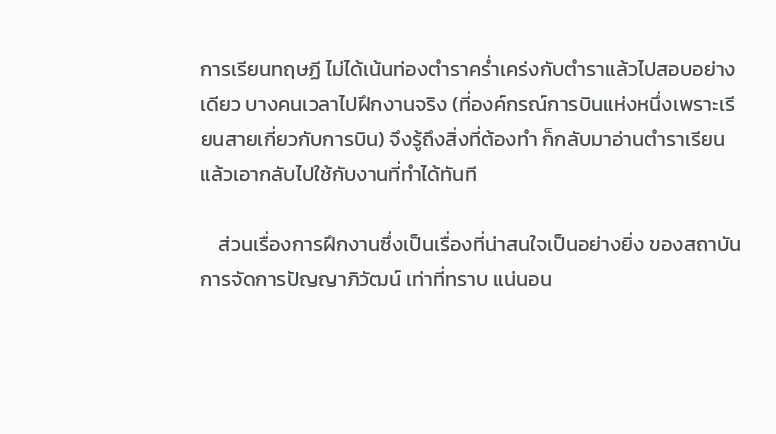การเรียนทฤษฏี ไม่ได้เน้นท่องตำราคร่ำเคร่งกับตำราแล้วไปสอบอย่างเดียว บางคนเวลาไปฝึกงานจริง (ที่องค์กรณ์การบินแห่งหนึ่งเพราะเรียนสายเกี่ยวกับการบิน) จึงรู้ถึงสิ่งที่ต้องทำ ก็กลับมาอ่านตำราเรียน แล้วเอากลับไปใช้กับงานที่ทำได้ทันที

    ส่วนเรื่องการฝึกงานซึ่งเป็นเรื่องที่น่าสนใจเป็นอย่างยิ่ง ของสถาบันการจัดการปัญญาภิวัฒน์ เท่าที่ทราบ แน่นอน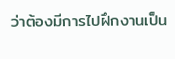ว่าต้องมีการไปฝึกงานเป็น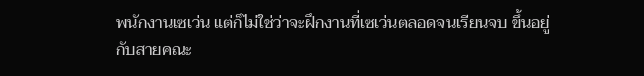พนักงานเซเว่น แต่ก็ไม่ใช่ว่าจะฝึกงานที่เซเว่นตลอดจนเรียนจบ ขึ้นอยู่กับสายคณะ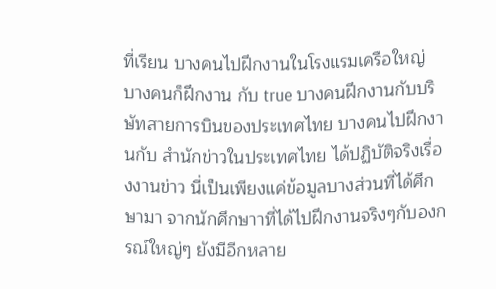ที่เรียน บางคนไปฝึกงานในโรงแรมเครือใหญ่ บางคนก็ฝึกงาน กับ true บางคนฝึกงานกับบริษัทสายการบินของประเทศไทย บางคนไปฝึกงานกับ สำนักข่าวในประเทศไทย ได้ปฏิบัติจริงเรื่องงานข่าว นี่เป็นเพียงแค่ข้อมูลบางส่วนที่ได้ศึกษามา จากนักศึกษาาที่ได้ไปฝึกงานจริงๆกับองกรณ์ใหญ่ๆ ยังมีอีกหลาย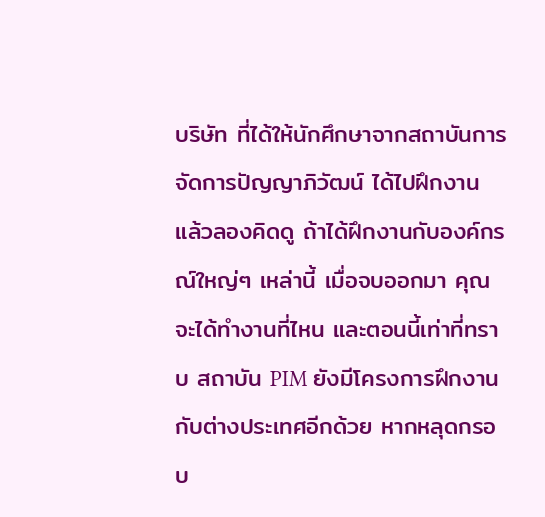บริษัท ที่ได้ให้นักศึกษาจากสถาบันการจัดการปัญญาภิวัฒน์ ได้ไปฝึกงาน แล้วลองคิดดู ถ้าได้ฝึกงานกับองค์กรณ์ใหญ่ๆ เหล่านี้ เมื่อจบออกมา คุณจะได้ทำงานที่ไหน และตอนนี้เท่าที่ทราบ สถาบัน PIM ยังมีโครงการฝึกงานกับต่างประเทศอีกด้วย หากหลุดกรอบ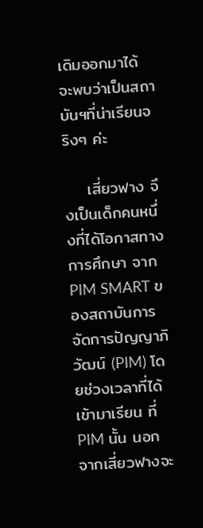เดิมออกมาได้ จะพบว่าเป็นสถาบันฯที่น่าเรียนจริงๆ ค่ะ

    เสี่ยวฟาง จึงเป็นเด็กคนหนึ่งที่ได้โอกาสทางการศึกษา จาก PIM SMART ของสถาบันการจัดการปัญญาภิวัฒน์ (PIM) โดยช่วงเวลาที่ได้เข้ามาเรียน ที่ PIM นั้น นอกจากเสี่ยวฟางจะ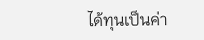ได้ทุนเป็นค่า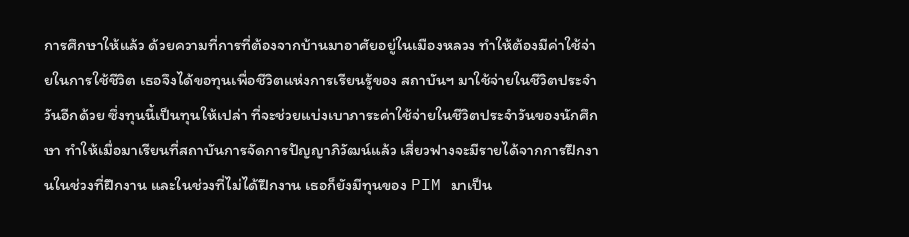การศึกษาให้แล้ว ด้วยความที่การที่ต้องจากบ้านมาอาศัยอยู่ในเมืองหลวง ทำให้ต้องมีค่าใช้จ่ายในการใช้ชีวิต เธอจึงได้ขอทุนเพื่อชีวิตแห่งการเรียนรู้ของ สถาบันฯ มาใช้จ่ายในชีวิตประจำวันอีกด้วย ซึ่งทุนนี้เป็นทุนให้เปล่า ที่จะช่วยแบ่งเบาภาระค่าใช้จ่ายในชีวิตประจำวันของนักศึกษา ทำให้เมื่อมาเรียนที่สถาบันการจัดการปัญญาภิวัฒน์แล้ว เสี่ยวฟางจะมีรายได้จากการฝึกงานในช่วงที่ฝึกงาน และในช่วงที่ไม่ได้ฝึกงาน เธอก็ยังมีทุนของ PIM มาเป็น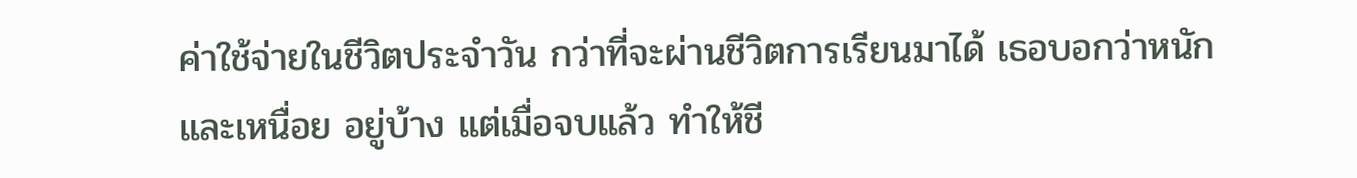ค่าใช้จ่ายในชีวิตประจำวัน กว่าที่จะผ่านชีวิตการเรียนมาได้ เธอบอกว่าหนักและเหนื่อย อยู่บ้าง แต่เมื่อจบแล้ว ทำให้ชี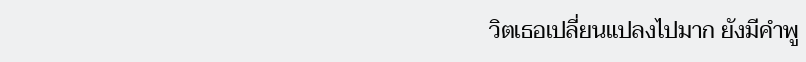วิตเธอเปลี่ยนแปลงไปมาก ยังมีคำพู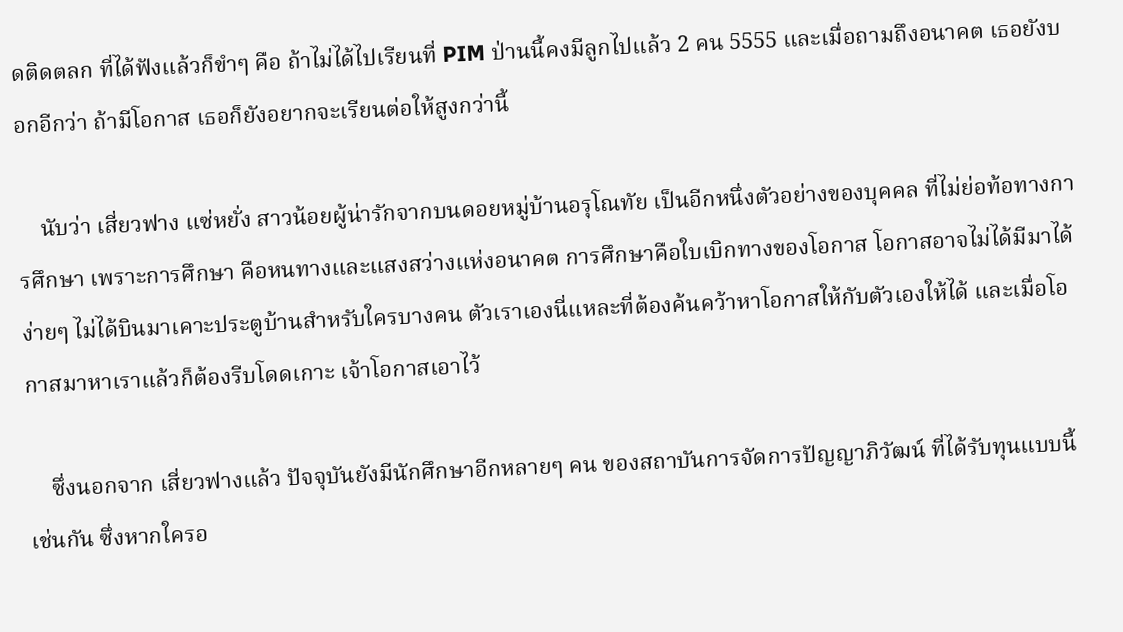ดติดตลก ที่ได้ฟังแล้วก็ขำๆ คือ ถ้าไม่ได้ไปเรียนที่ PIM ป่านนี้คงมีลูกไปแล้ว 2 คน 5555 และเมื่อถามถึงอนาคต เธอยังบอกอีกว่า ถ้ามีโอกาส เธอก็ยังอยากจะเรียนต่อให้สูงกว่านี้

    นับว่า เสี่ยวฟาง แซ่หยั่ง สาวน้อยผู้น่ารักจากบนดอยหมู่บ้านอรุโณทัย เป็นอีกหนึ่งตัวอย่างของบุคคล ที่ไม่ย่อท้อทางการศึกษา เพราะการศึกษา คือหนทางและแสงสว่างแห่งอนาคต การศึกษาคือใบเบิกทางของโอกาส โอกาสอาจไม่ได้มีมาได้ง่ายๆ ไม่ได้บินมาเคาะประตูบ้านสำหรับใครบางคน ตัวเราเองนี่แหละที่ต้องค้นคว้าหาโอกาสให้กับตัวเองให้ได้ และเมื่อโอกาสมาหาเราแล้วก็ต้องรีบโดดเกาะ เจ้าโอกาสเอาไว้

    ซึ่งนอกจาก เสี่ยวฟางแล้ว ปัจจุบันยังมีนักศึกษาอีกหลายๆ คน ของสถาบันการจัดการปัญญาภิวัฒน์ ที่ได้รับทุนแบบนี้ เช่นกัน ซึ่งหากใครอ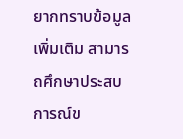ยากทราบข้อมูลเพิ่มเติม สามารถศึกษาประสบการณ์ข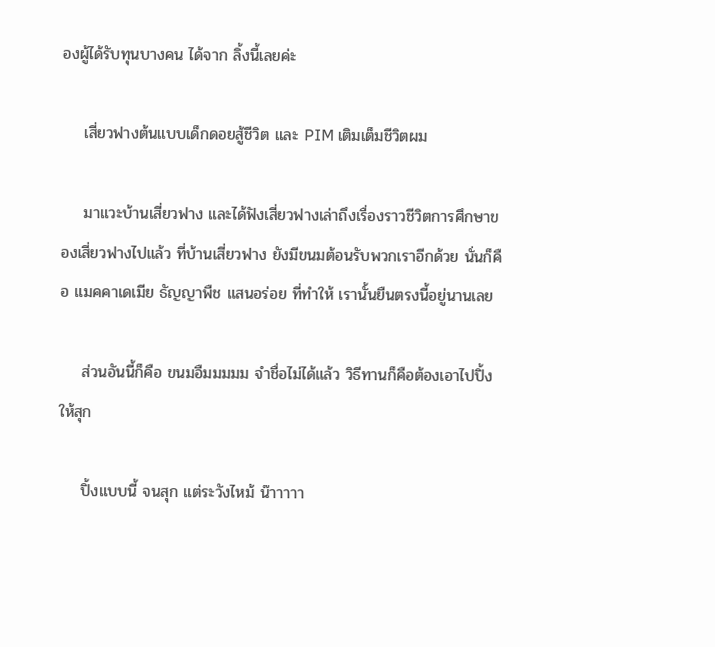องผู้ได้รับทุนบางคน ได้จาก ลิ้งนี้เลยค่ะ

    เสี่ยวฟางต้นแบบเด็กดอยสู้ชีวิต และ PIM เติมเต็มชีวิตผม

    มาแวะบ้านเสี่ยวฟาง และได้ฟังเสี่ยวฟางเล่าถึงเรื่องราวชีวิตการศึกษาของเสี่ยวฟางไปแล้ว ที่บ้านเสี่ยวฟาง ยังมีขนมต้อนรับพวกเราอีกด้วย นั่นก็คือ แมคคาเดเมีย ธัญญาพืช แสนอร่อย ที่ทำให้ เรานั้นยืนตรงนี้อยู่นานเลย

    ส่วนอันนี้ก็คือ ขนมอืมมมมม จำชื่อไม่ได้แล้ว วิธีทานก็คือต้องเอาไปปิ้ง ให้สุก

    ปิ้งแบบนี้ จนสุก แต่ระวังไหม้ น๊าาาาา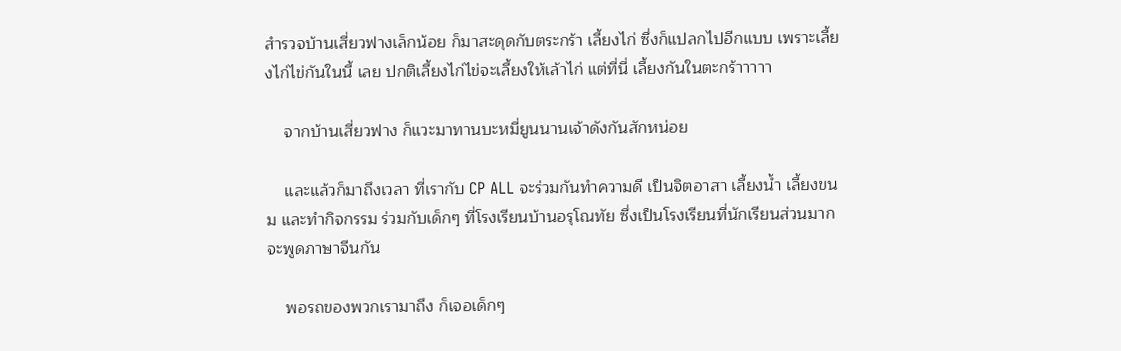สำรวจบ้านเสี่ยวฟางเล็กน้อย ก็มาสะดุดกับตระกร้า เลี้ยงไก่ ซึ่งก็แปลกไปอีกแบบ เพราะเลี้ยงไก่ไข่กันในนี้ เลย ปกติเลี้ยงไก่ไข่จะเลี้ยงให้เล้าไก่ แต่ที่นี่ เลี้ยงกันในตะกร้าาาาา

    จากบ้านเสี่ยวฟาง ก็แวะมาทานบะหมี่ยูนนานเจ้าดังกันสักหน่อย

    และแล้วก็มาถึงเวลา ที่เรากับ CP ALL จะร่วมกันทำความดี เป็นจิตอาสา เลี้ยงน้ำ เลี้ยงขนม และทำกิจกรรม ร่วมกับเด็กๆ ที่โรงเรียนบ้านอรุโณทัย ซึ่งเป็นโรงเรียนที่นักเรียนส่วนมากจะพูดภาษาจีนกัน

    พอรถของพวกเรามาถึง ก็เจอเด็กๆ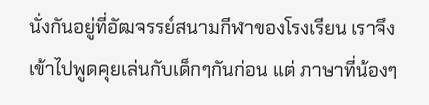นั่งกันอยู่ที่อัฒจรรย์สนามกีฬาของโรงเรียน เราจึงเข้าไปพูดคุยเล่นกับเด็กๆกันก่อน แต่ ภาษาที่น้องๆ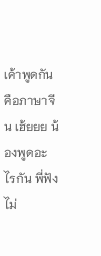เค้าพูดกันคือภาษาจีน เฮ้ยยย น้องพูดอะไรกัน พี่ฟังไม่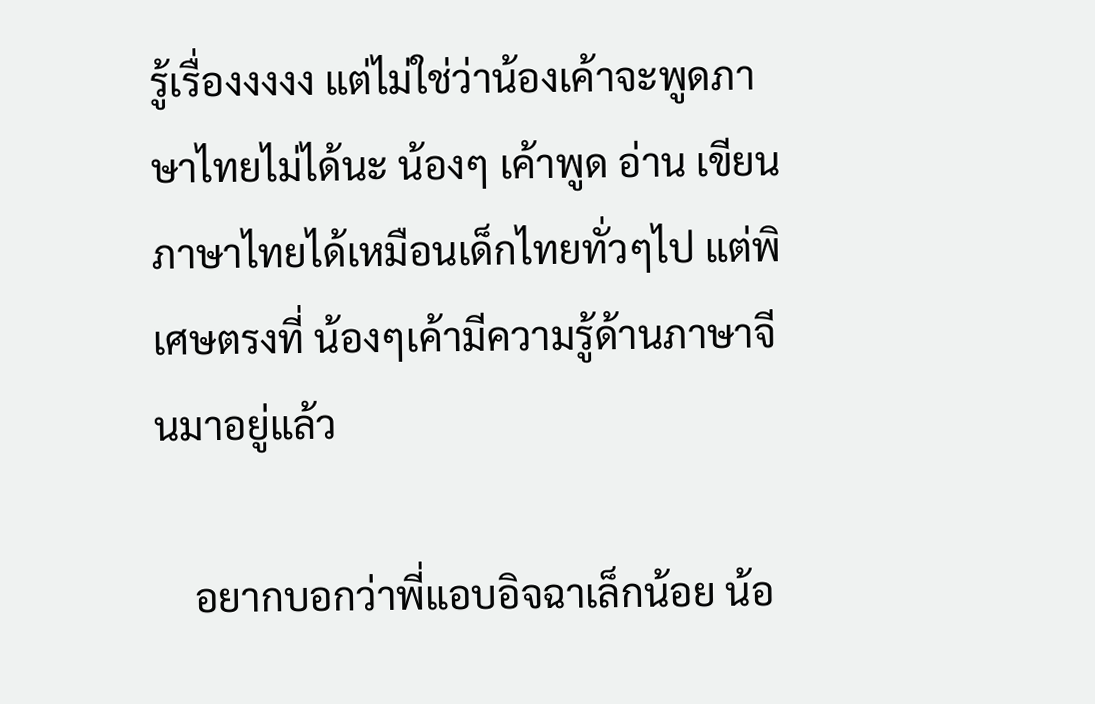รู้เรื่องงงงง แต่ไม่ใช่ว่าน้องเค้าจะพูดภาษาไทยไม่ได้นะ น้องๆ เค้าพูด อ่าน เขียน ภาษาไทยได้เหมือนเด็กไทยทั่วๆไป แต่พิเศษตรงที่ น้องๆเค้ามีความรู้ด้านภาษาจีนมาอยู่แล้ว

    อยากบอกว่าพี่แอบอิจฉาเล็กน้อย น้อ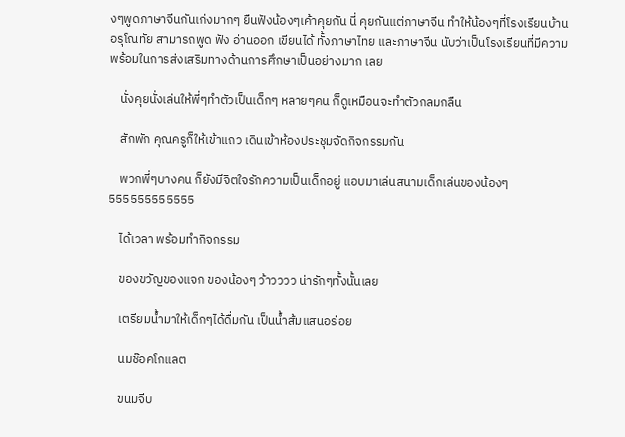งๆพูดภาษาจีนกันเก่งมากๆ ยืนฟังน้องๆเค้าคุยกัน นี่ คุยกันแต่ภาษาจีน ทำให้น้องๆที่โรงเรียนบ้านอรุโณทัย สามารถพูด ฟัง อ่านออก เขียนได้ ทั้งภาษาไทย และภาษาจีน นับว่าเป็นโรงเรียนที่มีความพร้อมในการส่งเสริมทางด้านการศึกษาเป็นอย่างมาก เลย

    นั่งคุยนั่งเล่นให้พี่ๆทำตัวเป็นเด็กๆ หลายๆคน ก็ดูเหมือนจะทำตัวกลมกลืน

    สักพัก คุณครูก็ให้เข้าแถว เดินเข้าห้องประชุมจัดกิจกรรมกัน

    พวกพี่ๆบางคน ก็ยังมีจิตใจรักความเป็นเด็กอยู่ แอบมาเล่นสนามเด็กเล่นของน้องๆ 555555555555

    ได้เวลา พร้อมทำกิจกรรม

    ของขวัญของแจก ของน้องๆ ว้าวววว น่ารักๆทั้งนั้นเลย

    เตรียมน้ำมาให้เด็กๆได้ดื่มกัน เป็นน้ำส้มแสนอร่อย

    นมช๊อคโกแลต

    ขนมจีบ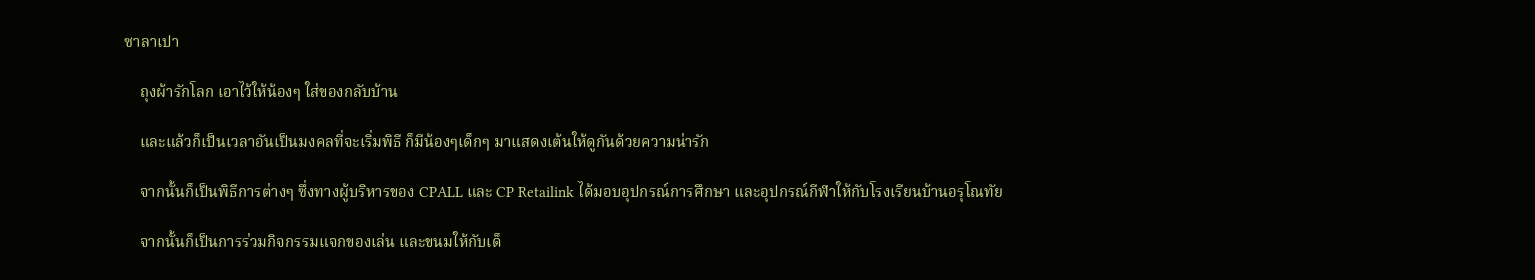ซาลาเปา

    ถุงผ้ารักโลก เอาไว้ให้น้องๆ ใส่ของกลับบ้าน

    และแล้วก็เป็นเวลาอันเป็นมงคลที่จะเริ่มพิธี ก็มีน้องๆเด็กๆ มาแสดงเต้นให้ดูกันด้วยความน่ารัก

    จากนั้นก็เป็นพิธีการต่างๆ ซึ่งทางผู้บริหารของ CPALL และ CP Retailink ได้มอบอุปกรณ์การศึกษา และอุปกรณ์กีฬาให้กับโรงเรียนบ้านอรุโณทัย

    จากนั้นก็เป็นการร่วมกิจกรรมแจกของเล่น และขนมให้กับเด็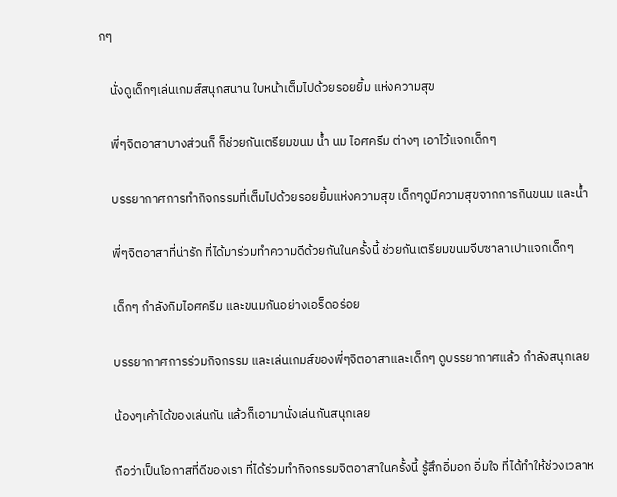กๆ

    นั่งดูเด็กๆเล่นเกมส์สนุกสนาน ใบหน้าเต็มไปด้วยรอยยิ้ม แห่งความสุข

    พี่ๆจิตอาสาบางส่วนก็ ก็ช่วยกันเตรียมขนม น้ำ นม ไอศครีม ต่างๆ เอาไว้แจกเด็กๆ

    บรรยากาศการทำกิจกรรมที่เต็มไปด้วยรอยยิ้มแห่งความสุข เด็กๆดูมีความสุขจากการกินขนม และน้ำ

    พี่ๆจิตอาสาที่น่ารัก ที่ได้มาร่วมทำความดีด้วยกันในครั้งนี้ ช่วยกันเตรียมขนมจีบซาลาเปาแจกเด็กๆ

    เด็กๆ กำลังกิมไอศครีม และขนมกันอย่างเอร็ดอร่อย

    บรรยากาศการร่วมกิจกรรม และเล่นเกมส์ของพี่ๆจิตอาสาและเด็กๆ ดูบรรยากาศแล้ว กำลังสนุกเลย

    น้องๆเค้าได้ของเล่นกัน แล้วก็เอามานั่งเล่นกันสนุกเลย

    ถือว่าเป็นโอกาสที่ดีของเรา ที่ได้ร่วมทำกิจกรรมจิตอาสาในครั้งนี้ รู้สึกอิ่มอก อิ่มใจ ที่ได้ทำให้ช่วงเวลาห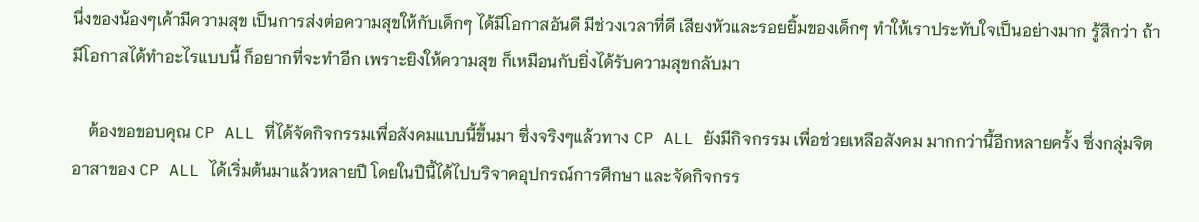นึ่งของน้องๆเค้ามีความสุข เป็นการส่งต่อความสุขให้กับเด็กๆ ได้มีโอกาสอันดี มีช่วงเวลาที่ดี เสียงหัวและรอยยิ้มของเด็กๆ ทำให้เราประทับใจเป็นอย่างมาก รู้สึกว่า ถ้ามีโอกาสได้ทำอะไรแบบนี้ ก็อยากที่จะทำอีก เพราะยิงให้ความสุข ก็เหมือนกับยิ่งได้รับความสุขกลับมา

    ต้องขอขอบคุณ CP ALL ที่ได้จัดกิจกรรมเพื่อสังคมแบบนี้ขึ้นมา ซึ่งจริงๆแล้วทาง CP ALL ยังมีกิจกรรม เพื่อช่วยเหลือสังคม มากกว่านี้อีกหลายครั้ง ซึ่งกลุ่มจิตอาสาของ CP ALL ได้เริ่มต้นมาแล้วหลายปี โดยในปีนี้ได้ไปบริจาคอุปกรณ์การศึกษา และจัดกิจกรร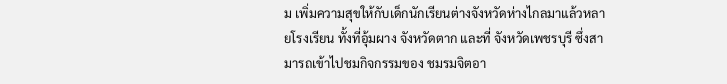ม เพิ่มความสุขให้กับเด็กนักเรียนต่างจังหวัดห่างไกลมาแล้วหลายโรงเรียน ทั้งที่อุ้มผาง จังหวัดตาก และที่ จังหวัดเพชรบุรี ซึ่งสามารถเข้าไปชมกิจกรรมของ ชมรมจิตอา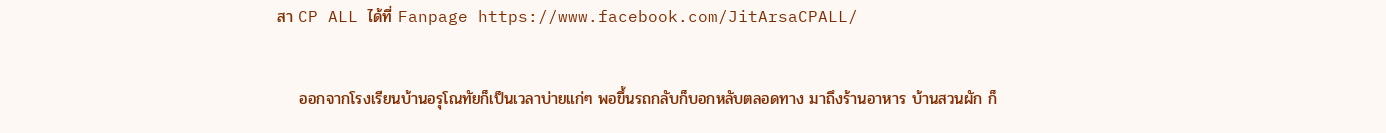สา CP ALL ได้ที่ Fanpage https://www.facebook.com/JitArsaCPALL/

    ออกจากโรงเรียนบ้านอรุโณทัยก็เป็นเวลาบ่ายแก่ๆ พอขึ้นรถกลับก็บอกหลับตลอดทาง มาถึงร้านอาหาร บ้านสวนผัก ก็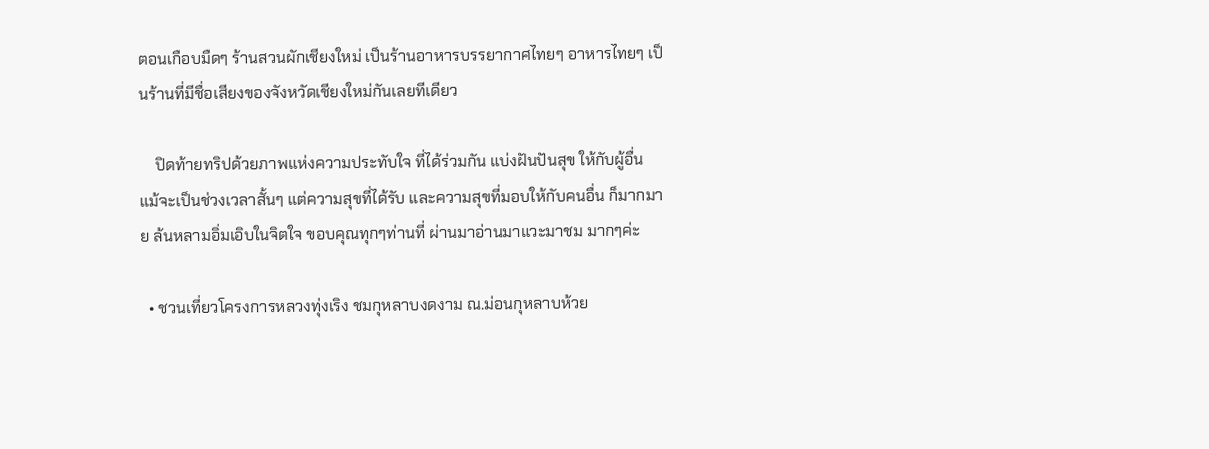ตอนเกือบมืดๆ ร้านสวนผักเชียงใหม่ เป็นร้านอาหารบรรยากาศไทยๆ อาหารไทยๆ เป็นร้านที่มีชื่อเสียงของจังหวัดเชียงใหม่กันเลยทีเดียว

    ปิดท้ายทริปด้วยภาพแห่งความประทับใจ ที่ได้ร่วมกัน แบ่งฝันปันสุข ให้กับผู้อื่น แม้จะเป็นช่วงเวลาสั้นๆ แต่ความสุขที่ได้รับ และความสุขที่มอบให้กับคนอื่น ก็มากมาย ล้นหลามอิ่มเอิบในจิตใจ ขอบคุณทุกๆท่านที่ ผ่านมาอ่านมาแวะมาชม มากๆค่ะ

  • ชวนเที่ยวโครงการหลวงทุ่งเริง ชมกุหลาบงดงาม ณ.ม่อนกุหลาบห้วย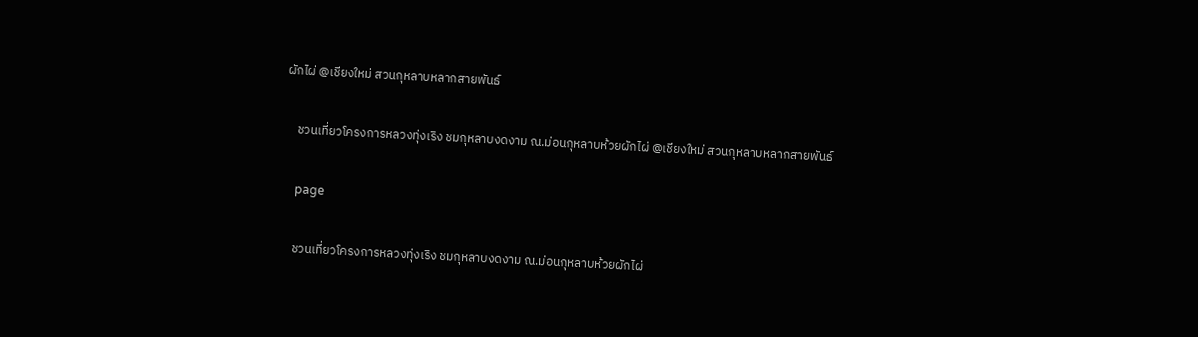ผักไผ่ @เชียงใหม่ สวนกุหลาบหลากสายพันธ์

    ชวนเที่ยวโครงการหลวงทุ่งเริง ชมกุหลาบงดงาม ณ.ม่อนกุหลาบห้วยผักไผ่ @เชียงใหม่ สวนกุหลาบหลากสายพันธ์

    page

    ชวนเที่ยวโครงการหลวงทุ่งเริง ชมกุหลาบงดงาม ณ.ม่อนกุหลาบห้วยผักไผ่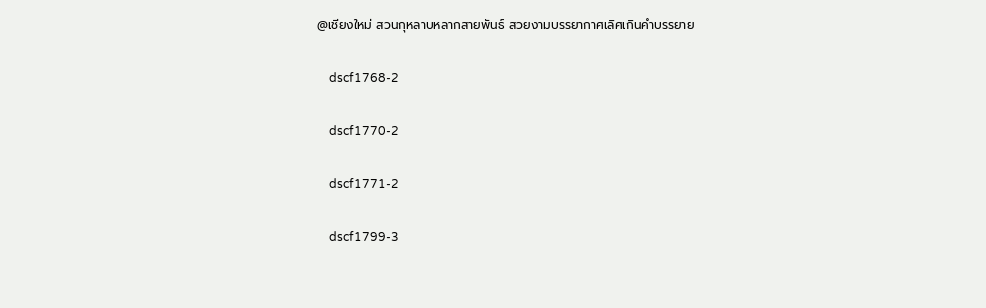@เชียงใหม่ สวนกุหลาบหลากสายพันธ์ สวยงามบรรยากาศเลิศเกินคำบรรยาย

    dscf1768-2

    dscf1770-2

    dscf1771-2

    dscf1799-3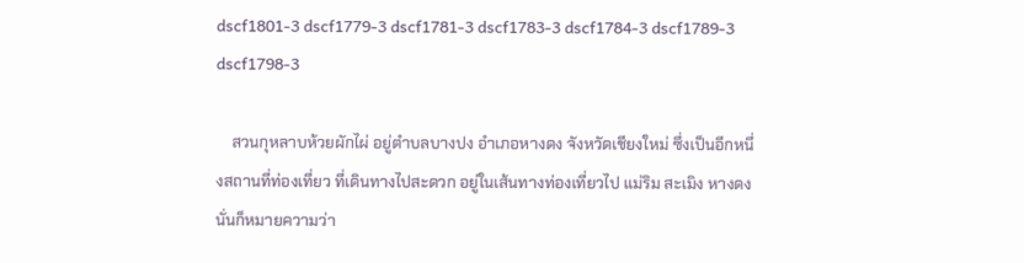dscf1801-3 dscf1779-3 dscf1781-3 dscf1783-3 dscf1784-3 dscf1789-3 dscf1798-3

    สวนกุหลาบห้วยผักไผ่ อยู่ตำบลบางปง อำเภอหางดง จังหวัดเชียงใหม่ ซึ่งเป็นอีกหนึ่งสถานที่ท่องเที่ยว ที่เดินทางไปสะดวก อยู่ในเส้นทางท่องเที่ยวไป แม่ริม สะเมิง หางดง นั่นก็หมายความว่า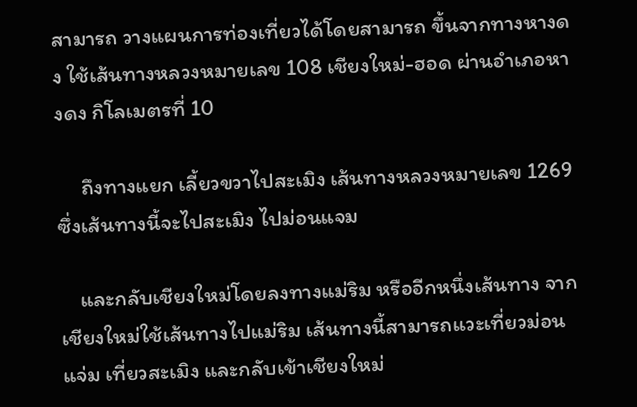สามารถ วางแผนการท่องเที่ยวได้โดยสามารถ ขึ้นจากทางหางดง ใช้เส้นทางหลวงหมายเลข 108 เชียงใหม่-ฮอด ผ่านอำเภอหางดง กิโลเมตรที่ 10

     ถึงทางแยก เลี้ยวขวาไปสะเมิง เส้นทางหลวงหมายเลข 1269 ซึ่งเส้นทางนี้จะไปสะเมิง ไปม่อนแจม

    และกลับเชียงใหม่โดยลงทางแม่ริม หรืออีกหนึ่งเส้นทาง จากเชียงใหม่ใช้เส้นทางไปแม่ริม เส้นทางนี้สามารถแวะเที่ยวม่อนแจ่ม เที่ยวสะเมิง และกลับเข้าเชียงใหม่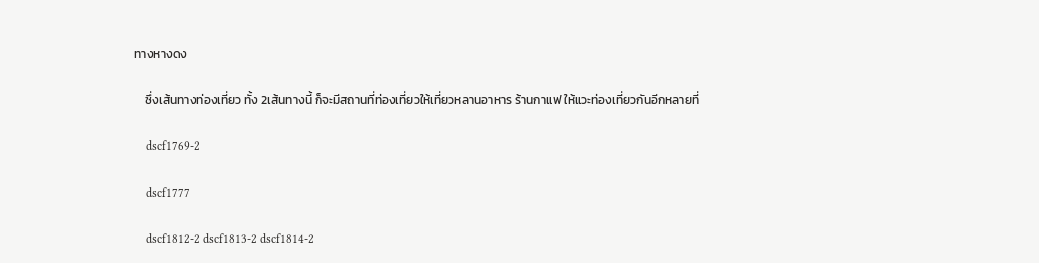ทางหางดง

    ซึ่งเส้นทางท่องเที่ยว ทั้ง 2เส้นทางนี้ ก็จะมีสถานที่ท่องเที่ยวให้เที่ยวหลานอาหาร ร้านกาแฟ ให้แวะท่องเที่ยวกันอีกหลายที่

    dscf1769-2

    dscf1777

    dscf1812-2 dscf1813-2 dscf1814-2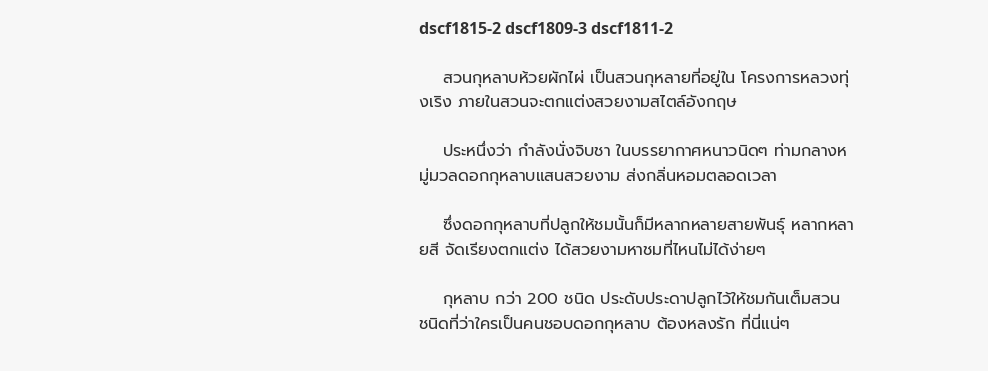dscf1815-2 dscf1809-3 dscf1811-2

    สวนกุหลาบห้วยผักไผ่ เป็นสวนกุหลายที่อยู่ใน โครงการหลวงทุ่งเริง ภายในสวนจะตกแต่งสวยงามสไตล์อังกฤษ

    ประหนึ่งว่า กำลังนั่งจิบชา ในบรรยากาศหนาวนิดๆ ท่ามกลางหมู่มวลดอกกุหลาบแสนสวยงาม ส่งกลิ่นหอมตลอดเวลา

    ซึ่งดอกกุหลาบที่ปลูกให้ชมนั้นก็มีหลากหลายสายพันธุ์ หลากหลายสี จัดเรียงตกแต่ง ได้สวยงามหาชมที่ไหนไม่ได้ง่ายๆ

    กุหลาบ กว่า 200 ชนิด ประดับประดาปลูกไว้ให้ชมกันเต็มสวน ชนิดที่ว่าใครเป็นคนชอบดอกกุหลาบ ต้องหลงรัก ที่นี่แน่ๆ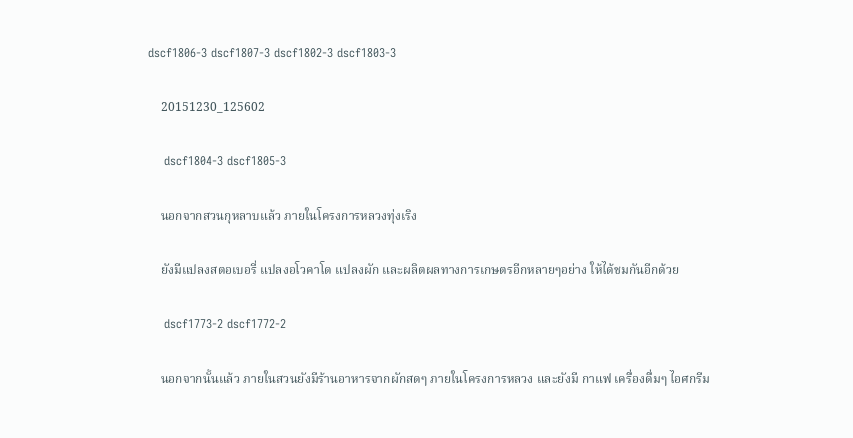dscf1806-3 dscf1807-3 dscf1802-3 dscf1803-3

    20151230_125602

    dscf1804-3 dscf1805-3

    นอกจากสวนกุหลาบแล้ว ภายในโครงการหลวงทุ่งเริง

    ยังมีแปลงสตอเบอรี่ แปลงอโวคาโด แปลงผัก และผลิตผลทางการเกษตรอีกหลายๆอย่าง ให้ได้ชมกันอีกด้วย

    dscf1773-2 dscf1772-2

    นอกจากนั้นแล้ว ภายในสวนยังมีร้านอาหารจากผักสดๆ ภายในโครงการหลวง และยังมี กาแฟ เครื่องดื่มๆ ไอศกรีม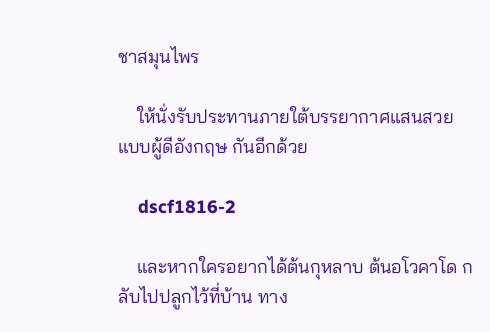ชาสมุนไพร

    ให้นั่งรับประทานภายใต้บรรยากาศแสนสวย แบบผู้ดีอังกฤษ กันอีกด้วย

    dscf1816-2

    และหากใครอยากได้ต้นกุหลาบ ต้นอโวคาโด กลับไปปลูกไว้ที่บ้าน ทาง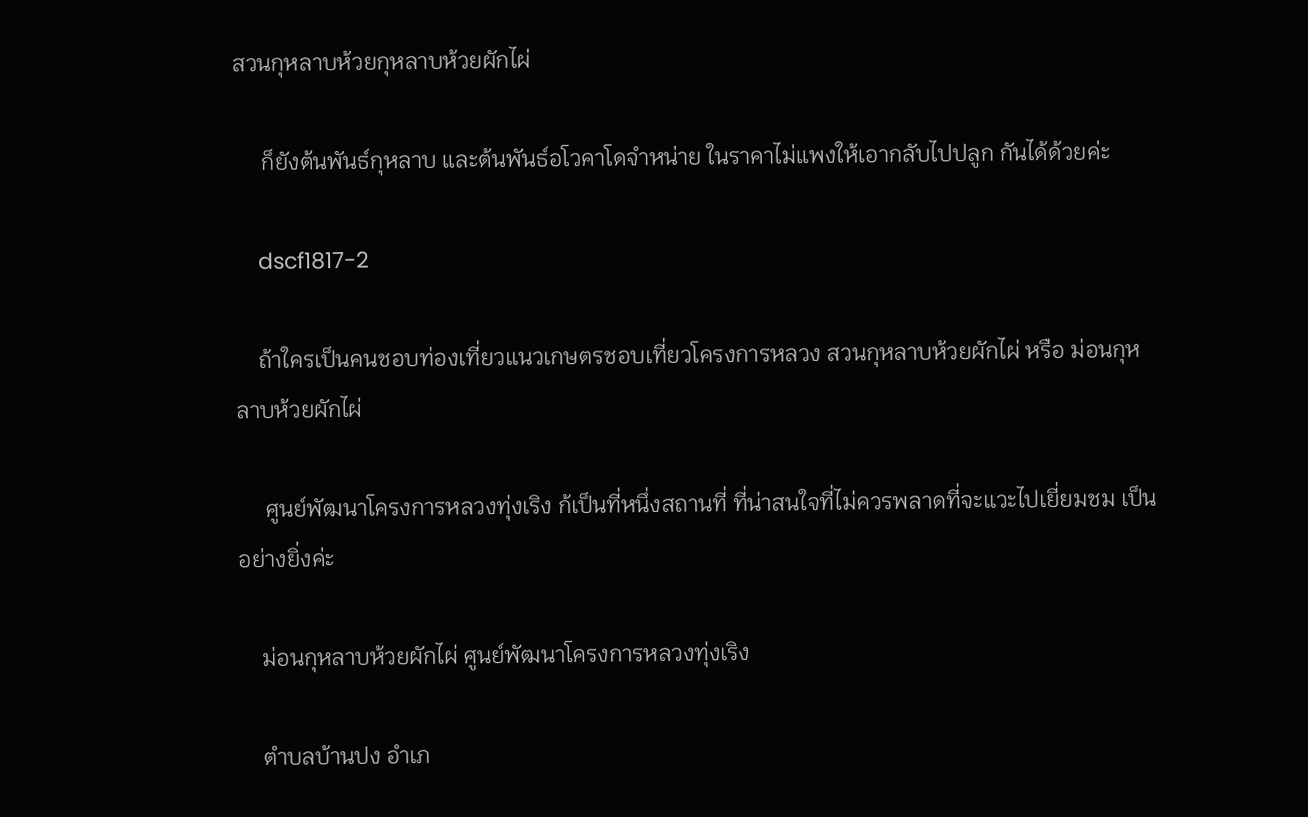สวนกุหลาบห้วยกุหลาบห้วยผักไผ่

     ก็ยังต้นพันธ์กุหลาบ และต้นพันธ์อโวคาโดจำหน่าย ในราคาไม่แพงให้เอากลับไปปลูก กันได้ด้วยค่ะ

    dscf1817-2

    ถ้าใครเป็นคนชอบท่องเที่ยวแนวเกษตรชอบเที่ยวโครงการหลวง สวนกุหลาบห้วยผักไผ่ หรือ ม่อนกุหลาบห้วยผักไผ่

     ศูนย์พัฒนาโครงการหลวงทุ่งเริง ก้เป็นที่หนึ่งสถานที่ ที่น่าสนใจที่ไม่ควรพลาดที่จะแวะไปเยี่ยมชม เป็นอย่างยิ่งค่ะ

    ม่อนกุหลาบห้วยผักไผ่ ศูนย์พัฒนาโครงการหลวงทุ่งเริง

    ตำบลบ้านปง อำเภ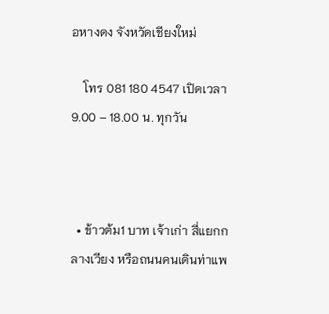อหางดง จังหวัดเชียงใหม่

    โทร 081 180 4547 เปิดเวลา 9.00 – 18.00 น. ทุกวัน



  • ข้าวต้ม1 บาท เจ้าเก่า สี่แยกกลางเวียง หรือถนนคนเดินท่าแพ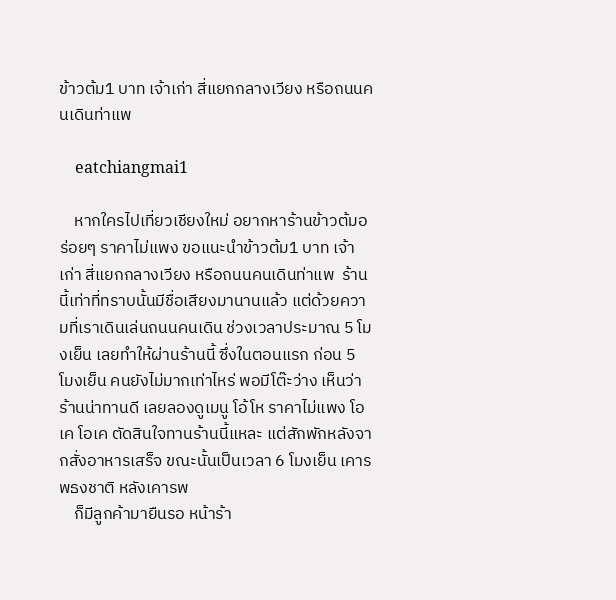ข้าวต้ม1 บาท เจ้าเก่า สี่แยกกลางเวียง หรือถนนคนเดินท่าแพ

    eatchiangmai1

    หากใครไปเที่ยวเชียงใหม่ อยากหาร้านข้าวต้มอร่อยๆ ราคาไม่แพง ขอแนะนำข้าวต้ม1 บาท เจ้าเก่า สี่แยกกลางเวียง หรือถนนคนเดินท่าแพ  ร้านนี้เท่าที่ทราบนั้นมีชื่อเสียงมานานแล้ว แต่ด้วยความที่เราเดินเล่นถนนคนเดิน ช่วงเวลาประมาณ 5 โมงเย็น เลยทำให้ผ่านร้านนี้ ซึ่งในตอนแรก ก่อน 5 โมงเย็น คนยังไม่มากเท่าไหร่ พอมีโต๊ะว่าง เห็นว่าร้านน่าทานดี เลยลองดูเมนู โอ้โห ราคาไม่แพง โอเค โอเค ตัดสินใจทานร้านนี้แหละ แต่สักพักหลังจากสั่งอาหารเสร็จ ขณะนั้นเป็นเวลา 6 โมงเย็น เคารพธงชาติ หลังเคารพ
    ก็มีลูกค้ามายืนรอ หน้าร้า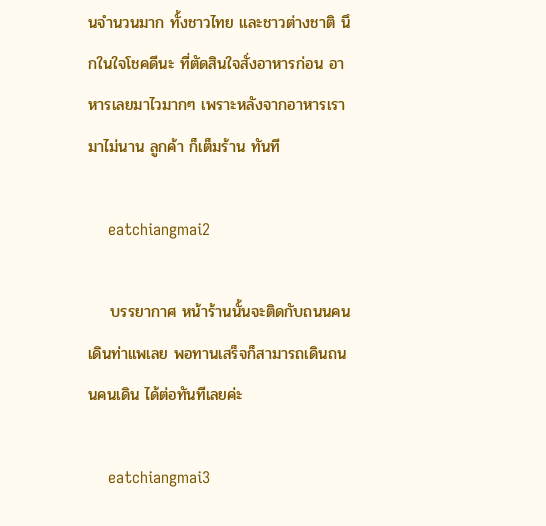นจำนวนมาก ทั้งชาวไทย และชาวต่างชาติ นึกในใจโชคดีนะ ที่ตัดสินใจสั่งอาหารก่อน อาหารเลยมาไวมากๆ เพราะหลังจากอาหารเรามาไม่นาน ลูกค้า ก็เต็มร้าน ทันที

    eatchiangmai2

    บรรยากาศ หน้าร้านนั้นจะติดกับถนนคนเดินท่าแพเลย พอทานเสร็จก็สามารถเดินถนนคนเดิน ได้ต่อทันทีเลยค่ะ

    eatchiangmai3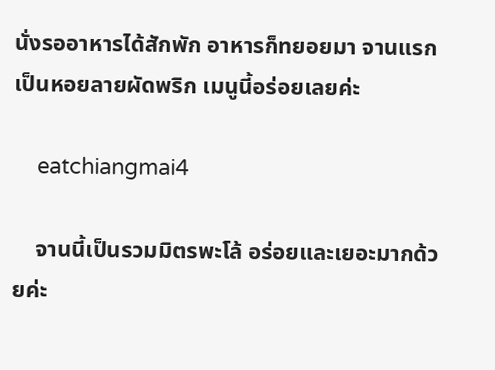นั่งรออาหารได้สักพัก อาหารก็ทยอยมา จานแรกเป็นหอยลายผัดพริก เมนูนี้อร่อยเลยค่ะ

    eatchiangmai4

    จานนี้เป็นรวมมิตรพะโล้ อร่อยและเยอะมากด้วยค่ะ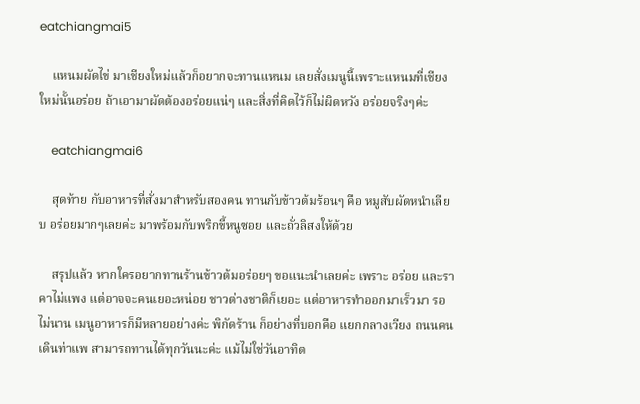eatchiangmai5

    แหนมผัดไข่ มาเชียงใหม่แล้วก็อยากจะทานแหนม เลยสั่งเมนูนี้เพราะแหนมที่เชียงใหม่นั้นอร่อย ถ้าเอามาผัดต้องอร่อยแน่ๆ และสิ่งที่คิดไว้ก็ไม่ผิดหวัง อร่อยจริงๆค่ะ

    eatchiangmai6

    สุดท้าย กับอาหารที่สั่งมาสำหรับสองคน ทานกับข้าวต้มร้อนๆ คือ หมูสับผัดหนำเลียบ อร่อยมากๆเลยค่ะ มาพร้อมกับพริกขี้หนูซอย และถั่วลิสงให้ด้วย

    สรุปแล้ว หากใครอยากทานร้านข้าวต้มอร่อยๆ ขอแนะนำเลยค่ะ เพราะ อร่อย และราคาไม่แพง แต่อาจจะคนเยอะหน่อย ชาวต่างชาติก็เยอะ แต่อาหารทำออกมาเร็วมา รอไม่นาน เมนูอาหารก็มีหลายอย่างค่ะ พิกัดร้าน ก็อย่างที่บอกคือ แยกกลางเวียง ถนนคนเดินท่าแพ สามารถทานได้ทุกวันนะค่ะ แม้ไม่ใช่วันอาทิต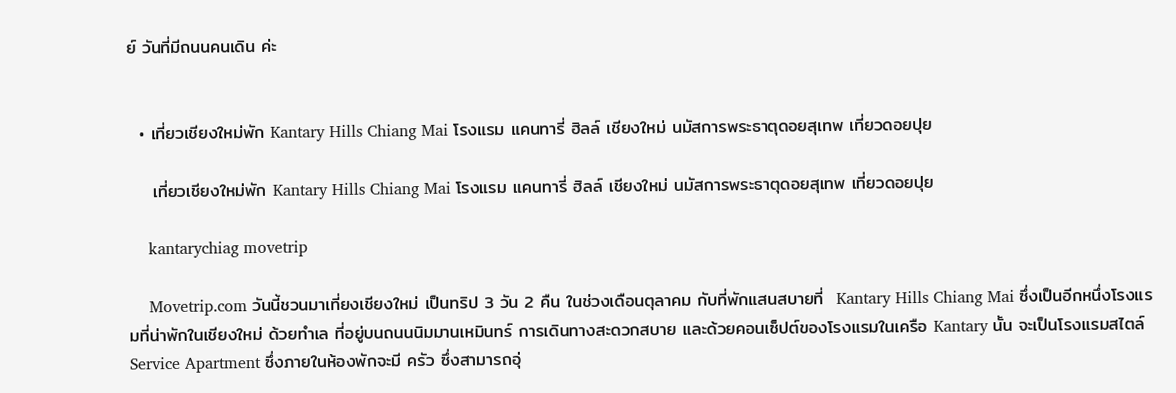ย์ วันที่มีถนนคนเดิน ค่ะ


  • เที่ยวเชียงใหม่พัก Kantary Hills Chiang Mai โรงแรม แคนทารี่ ฮิลล์ เชียงใหม่ นมัสการพระธาตุดอยสุเทพ เที่ยวดอยปุย

    เที่ยวเชียงใหม่พัก Kantary Hills Chiang Mai โรงแรม แคนทารี่ ฮิลล์ เชียงใหม่ นมัสการพระธาตุดอยสุเทพ เที่ยวดอยปุย

    kantarychiag movetrip

    Movetrip.com วันนี้ชวนมาเที่ยงเชียงใหม่ เป็นทริป 3 วัน 2 คืน ในช่วงเดือนตุลาคม กับที่พักแสนสบายที่  Kantary Hills Chiang Mai ซึ่งเป็นอีกหนึ่งโรงแรมที่น่าพักในเชียงใหม่ ด้วยทำเล ที่อยู่บนถนนนิมมานเหมินทร์ การเดินทางสะดวกสบาย และด้วยคอนเซ็ปต์ของโรงแรมในเครือ Kantary นั้น จะเป็นโรงแรมสไตล์ Service Apartment ซึ่งภายในห้องพักจะมี ครัว ซึ่งสามารถอุ่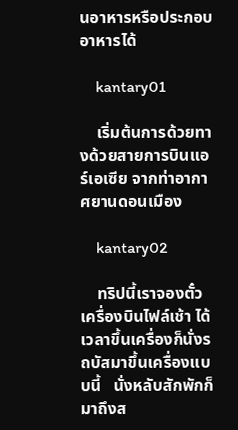นอาหารหรือประกอบอาหารได้

    kantary01

    เริ่มต้นการด้วยทางด้วยสายการบินแอร์เอเซีย จากท่าอากาศยานดอนเมือง

    kantary02

    ทริปนี้เราจองตั๋วเครื่องบินไฟล์เช้า ได้เวลาขึ้นเครื่องก็นั่งรถบัสมาขึ้นเครื่องแบบนี้   นั่งหลับสักพักก็มาถึงส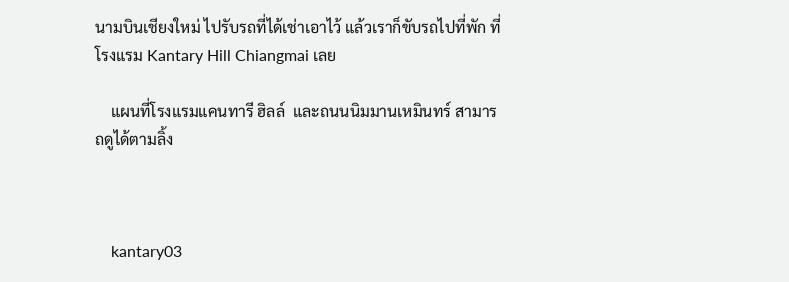นามบินเชียงใหม่ ไปรับรถที่ได้เช่าเอาไว้ แล้วเราก็ขับรถไปที่พัก ที่โรงแรม Kantary Hill Chiangmai เลย

    แผนที่โรงแรมแคนทารี ฮิลล์  และถนนนิมมานเหมินทร์ สามารถดูได้ตามลิ้ง



    kantary03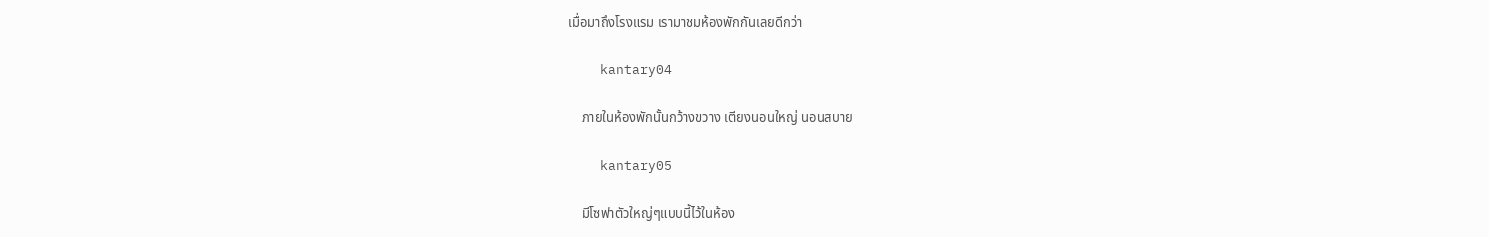เมื่อมาถึงโรงแรม เรามาชมห้องพักกันเลยดีกว่า

    kantary04

    ภายในห้องพักนั้นกว้างขวาง เตียงนอนใหญ่ นอนสบาย

    kantary05

    มีโซฟาตัวใหญ่ๆแบบนี้ไว้ในห้อง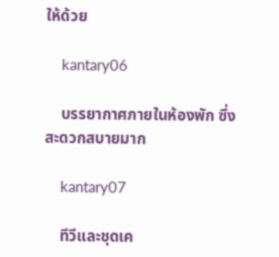ให้ด้วย

    kantary06

    บรรยากาศภายในห้องพัก ซึ่งสะดวกสบายมาก

    kantary07

    ทีวีและชุดเค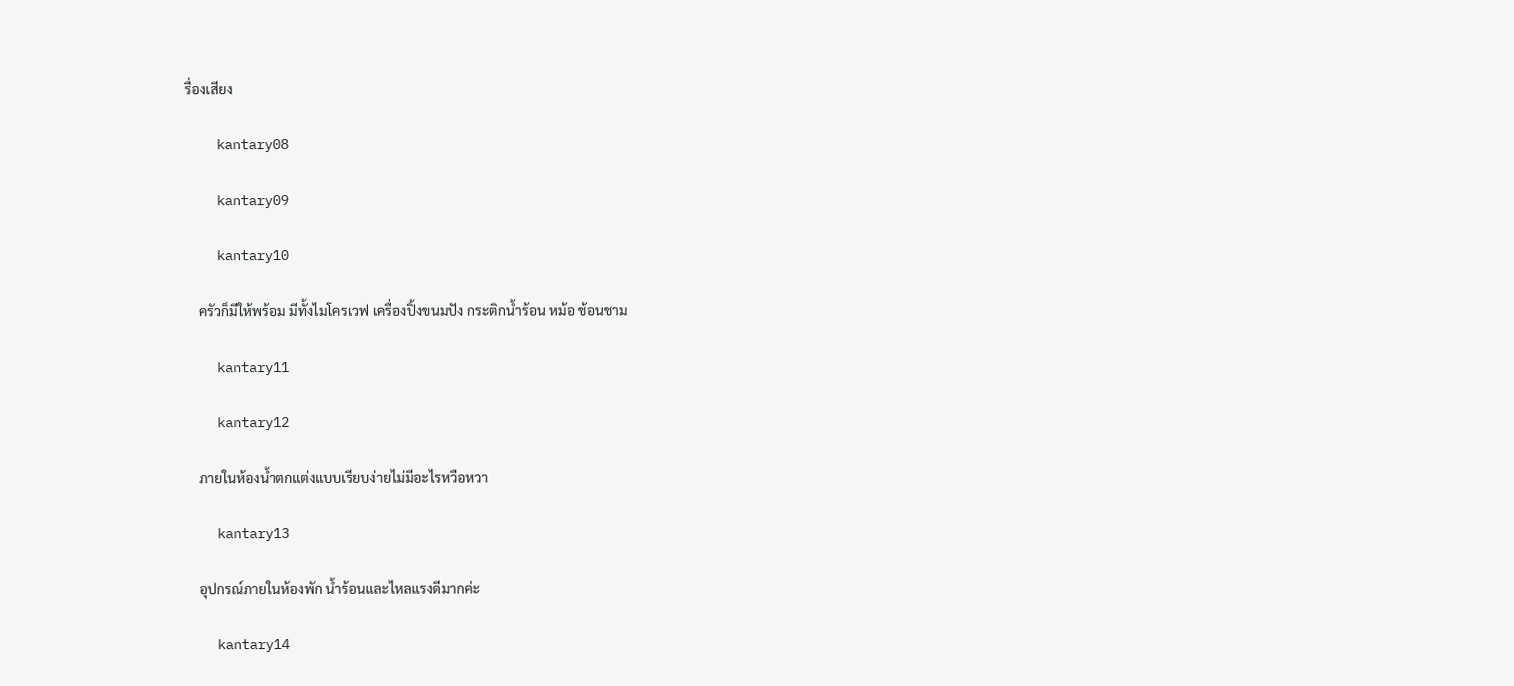รื่องเสียง

    kantary08

    kantary09

    kantary10

    ครัวก็มีให้พร้อม มีทั้งไมโครเวฟ เครื่องปิ้งขนมปัง กระติกน้ำร้อน หม้อ ช้อนชาม

    kantary11

    kantary12

    ภายในห้องน้ำตกแต่งแบบเรียบง่ายไม่มีอะไรหวือหวา

    kantary13

    อุปกรณ์ภายในห้องพัก น้ำร้อนและไหลแรงดีมากค่ะ

    kantary14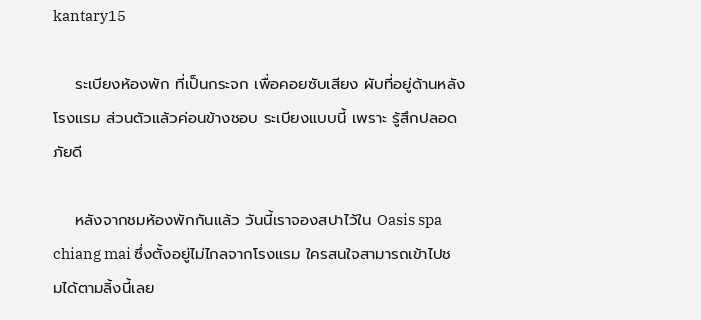kantary15

    ระเบียงห้องพัก ที่เป็นกระจก เพื่อคอยซับเสียง ผับที่อยู่ด้านหลังโรงแรม ส่วนตัวแล้วค่อนข้างชอบ ระเบียงแบบนี้ เพราะ รู้สึกปลอดภัยดี

    หลังจากชมห้องพักกันแล้ว วันนี้เราจองสปาไว้ใน Oasis spa chiang mai ซึ่งตั้งอยู่ไม่ไกลจากโรงแรม ใครสนใจสามารถเข้าไปชมได้ตามลิ้งนี้เลย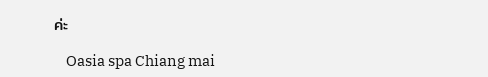ค่ะ

    Oasia spa Chiang mai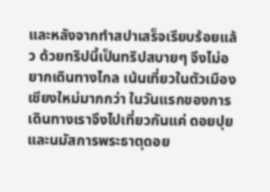และหลังจากทำสปาเสร็จเรียบร้อยแล้ว ด้วยทริปนี้เป็นทริปสบายๆ จึงไม่อยากเดินทางไกล เน้นเที่ยวในตัวเมืองเชียงใหม่มากกว่า ในวันแรกของการเดินทางเราจึงไปเที่ยวกันแค่ ดอยปุย และนมัสการพระธาตุดอย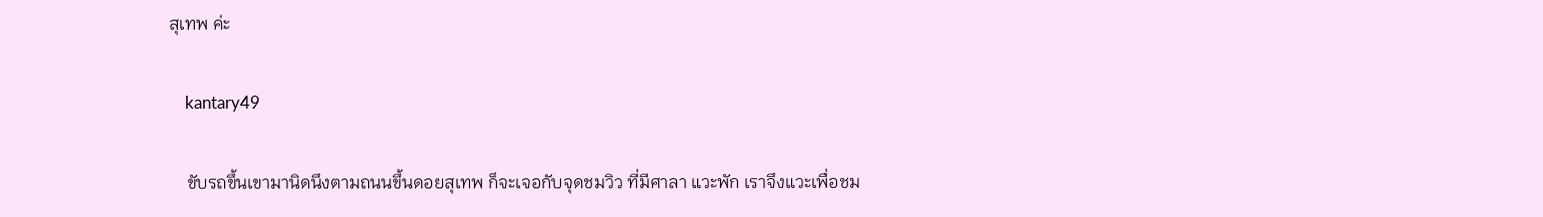สุเทพ ค่ะ

    kantary49

    ขับรถขึ้นเขามานิดนึงตามถนนขึ้นดอยสุเทพ ก็จะเจอกับจุดชมวิว ที่มีศาลา แวะพัก เราจึงแวะเพื่อชม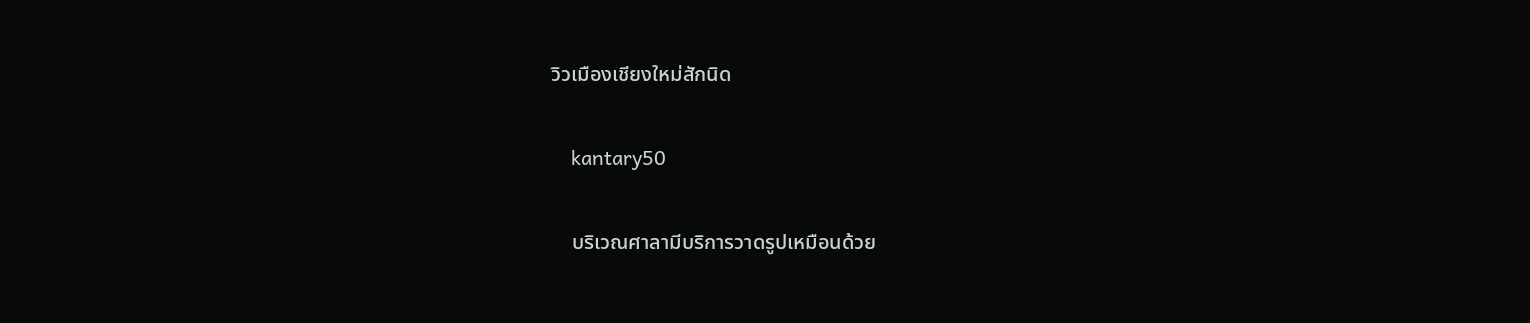วิวเมืองเชียงใหม่สักนิด

    kantary50

    บริเวณศาลามีบริการวาดรูปเหมือนด้วย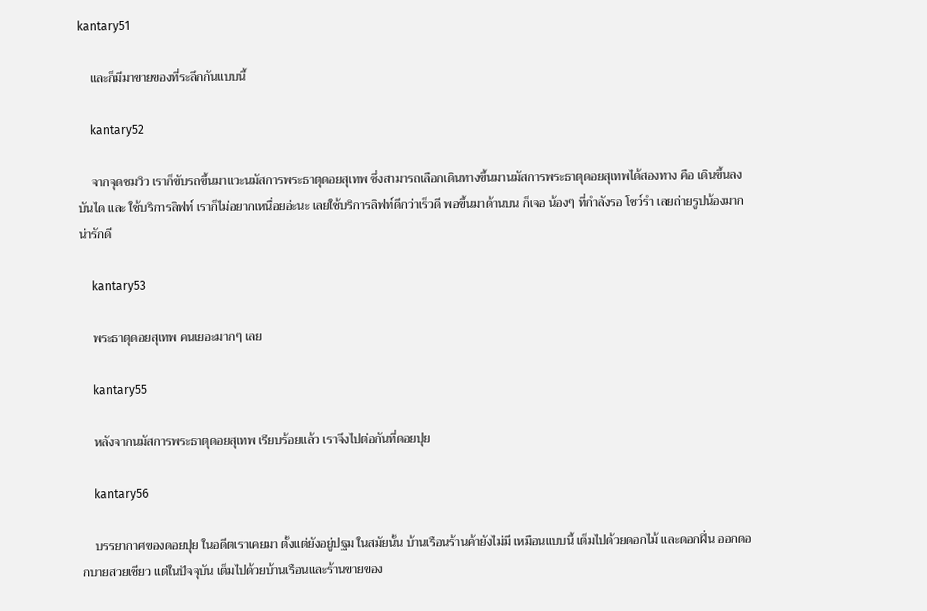kantary51

    และก็มีมาขายของที่ระลึกกันแบบนี้

    kantary52

    จากจุดชมวิว เราก็ขับรถขึ้นมาแวะนมัสการพระธาตุดอยสุเทพ ซึ่งสามารถเลือกเดินทางขึ้นมานมัสการพระธาตุดอยสุเทพได้สองทาง คือ เดินขึ้นลงบันได และ ใช้บริการลิฟท์ เราก็ไม่อยากเหนื่อยอ่ะนะ เลยใช้บริการลิฟท์ดีกว่าเร็วดี พอขึ้นมาด้านบน ก็เจอ น้องๆ ที่กำลังรอ โชว์รำ เลยถ่ายรูปน้องมากน่ารักดี

    kantary53

    พระธาตุดอยสุเทพ คนเยอะมากๆ เลย

    kantary55

    หลังจากนมัสการพระธาตุดอยสุเทพ เรียบร้อยแล้ว เราจึงไปต่อกันที่ดอยปุย

    kantary56

    บรรยากาศของดอยปุย ในอดีตเราเคยมา ตั้งแต่ยังอยู่ปฐม ในสมัยนั้น บ้านเรือนร้านค้ายังไม่มี เหมือนแบบนี้ เต็มไปด้วยดอกไม้ และดอกฝิ่น ออกดอกบายสวยเชียว แต่ในปัจจุบัน เต็มไปด้วยบ้านเรือนและร้านขายของ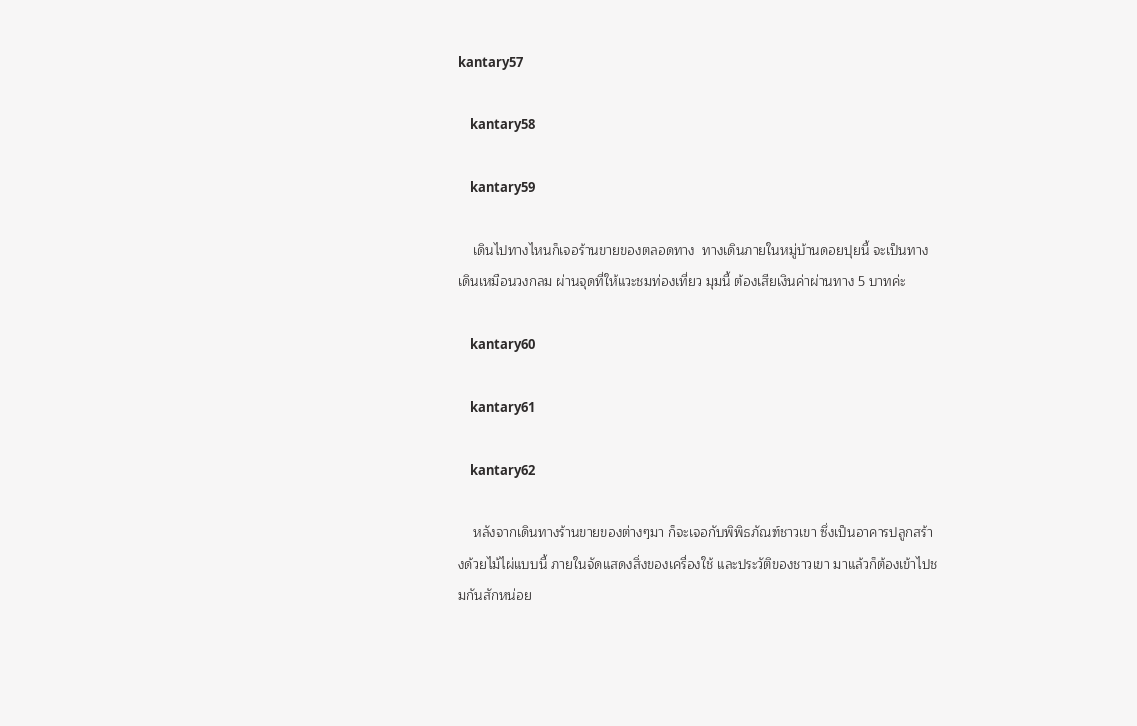kantary57

    kantary58

    kantary59

    เดินไปทางไหนก็เจอร้านขายของตลอดทาง  ทางเดินภายในหมู่บ้านดอยปุยนี้ จะเป็นทางเดินเหมือนวงกลม ผ่านจุดที่ให้แวะชมท่องเที่ยว มุมนี้ ต้องเสียเงินค่าผ่านทาง 5 บาทค่ะ

    kantary60

    kantary61

    kantary62

    หลังจากเดินทางร้านขายของต่างๆมา ก็จะเจอกับพิพิธภัณฑ์ชาวเขา ซึ่งเป็นอาคารปลูกสร้างด้วยไม้ไผ่แบบนี้ ภายในจัดแสดงสิ่งของเครื่องใช้ และประวัติของชาวเขา มาแล้วก็ต้องเข้าไปชมกันสักหน่อย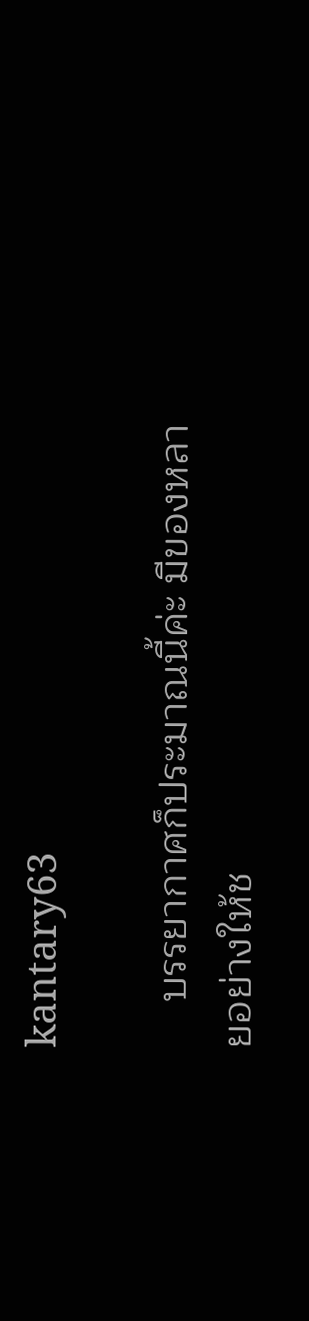kantary63

    บรรยากาศก็ประมาณนี้ค่ะ มีของหลายอย่างให้ช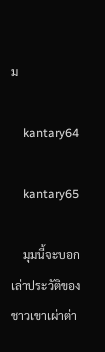ม

    kantary64

    kantary65

    มุมนี้จะบอกเล่าประวัติของชาวเขาเผ่าต่า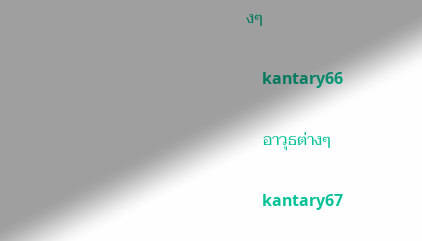งๆ

    kantary66

    อาวุธต่างๆ

    kantary67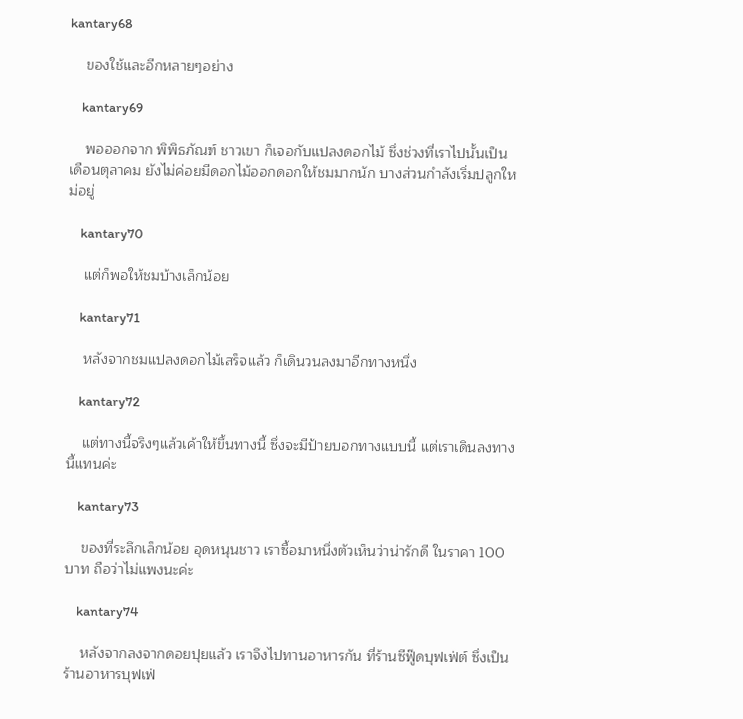kantary68

    ของใช้และอีกหลายๆอย่าง

    kantary69

    พอออกจาก พิพิธภัณฑ์ ชาวเขา ก็เจอกับแปลงดอกไม้ ซึ่งช่วงที่เราไปนั้นเป็นเดือนตุลาคม ยังไม่ค่อยมีดอกไม้ออกดอกให้ชมมากนัก บางส่วนกำลังเริ่มปลูกใหม่อยู่

    kantary70

    แต่ก็พอให้ชมบ้างเล็กน้อย

    kantary71

    หลังจากชมแปลงดอกไม้เสร็จแล้ว ก็เดินวนลงมาอีกทางหนึ่ง

    kantary72

    แต่ทางนี้จริงๆแล้วเค้าให้ขึ้นทางนี้ ซึ่งจะมีป้ายบอกทางแบบนี้ แต่เราเดินลงทางนี้แทนค่ะ

    kantary73

    ของที่ระลึกเล็กน้อย อุดหนุนชาว เราซื้อมาหนึ่งตัวเห็นว่าน่ารักดี ในราคา 100 บาท ถือว่าไม่แพงนะค่ะ

    kantary74

    หลังจากลงจากดอยปุยแล้ว เราจึงไปทานอาหารกัน ที่ร้านซีฟู๊ดบุฟเฟ่ต์ ซึ่งเป็นร้านอาหารบุฟเฟ่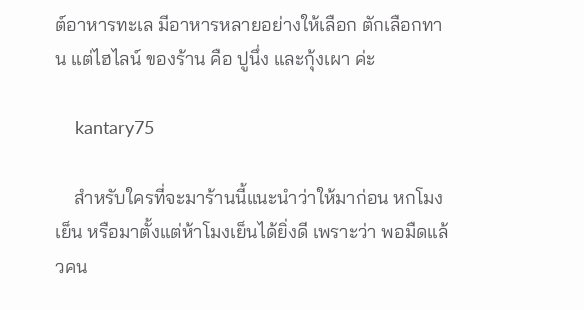ต์อาหารทะเล มีอาหารหลายอย่างให้เลือก ตักเลือกทาน แต่ไฮไลน์ ของร้าน คือ ปูนึ่ง และกุ้งเผา ค่ะ

    kantary75

    สำหรับใครที่จะมาร้านนี้แนะนำว่าให้มาก่อน หกโมงเย็น หรือมาตั้งแต่ห้าโมงเย็นได้ยิ่งดี เพราะว่า พอมืดแล้วคน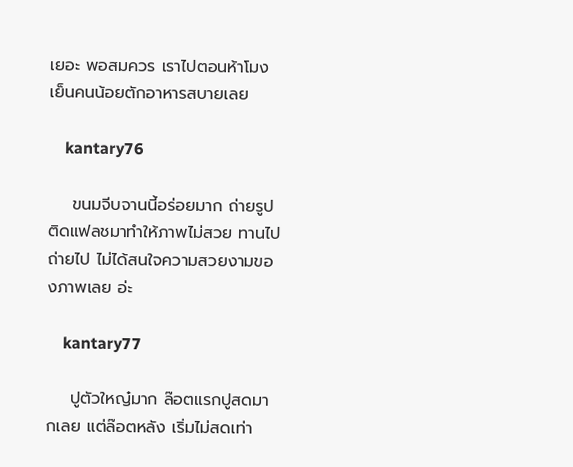เยอะ พอสมควร เราไปตอนห้าโมงเย็นคนน้อยตักอาหารสบายเลย

    kantary76

    ขนมจีบจานนี้อร่อยมาก ถ่ายรูปติดแฟลชมาทำให้ภาพไม่สวย ทานไปถ่ายไป ไม่ได้สนใจความสวยงามของภาพเลย อ่ะ

    kantary77

    ปูตัวใหญ๋มาก ล๊อตแรกปูสดมากเลย แต่ล๊อตหลัง เริ่มไม่สดเท่า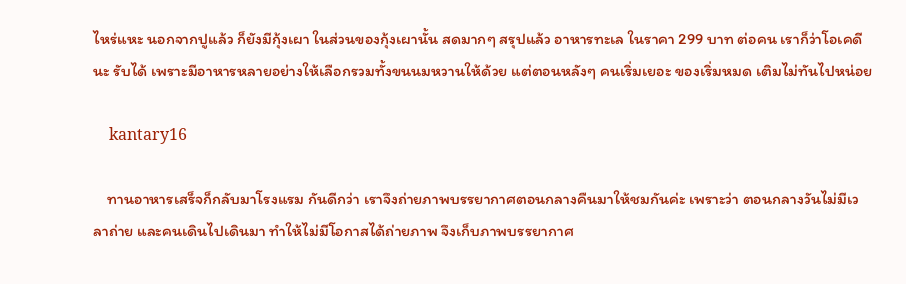ไหร่แหะ นอกจากปูแล้ว ก็ยังมีกุ้งเผา ในส่วนของกุ้งเผานั้น สดมากๆ สรุปแล้ว อาหารทะเล ในราคา 299 บาท ต่อคน เราก็ว่าโอเคดีนะ รับได้ เพราะมีอาหารหลายอย่างให้เลือกรวมทั้งขนนมหวานให้ด้วย แต่ตอนหลังๆ คนเริ่มเยอะ ของเริ่มหมด เติมไม่ทันไปหน่อย

    kantary16

    ทานอาหารเสร็จก็กลับมาโรงแรม กันดีกว่า เราจึงถ่ายภาพบรรยากาศตอนกลางคืนมาให้ชมกันค่ะ เพราะว่า ตอนกลางวันไม่มีเวลาถ่าย และคนเดินไปเดินมา ทำให้ไม่มีโอกาสได้ถ่ายภาพ จึงเก็บภาพบรรยากาศ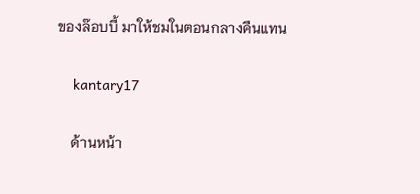ของล๊อบบี้ มาให้ชมในตอนกลางคืนแทน

    kantary17

    ด้านหน้า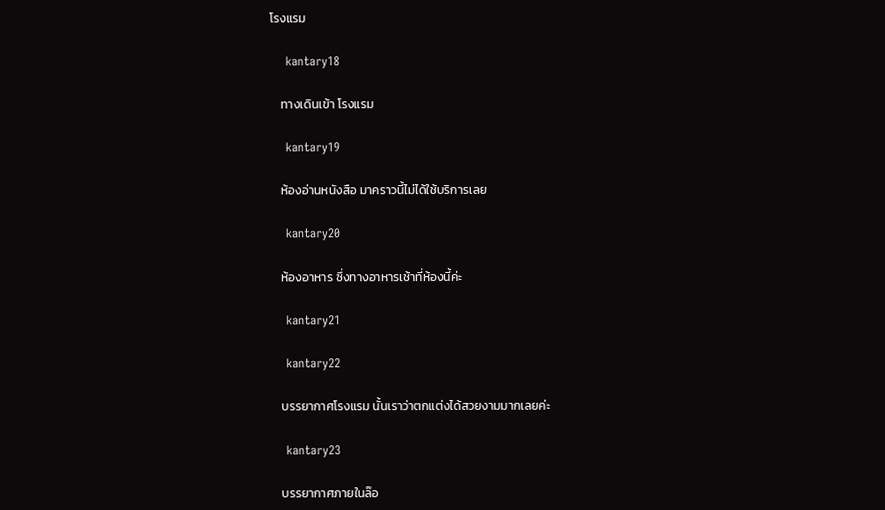โรงแรม

    kantary18

    ทางเดินเข้า โรงแรม

    kantary19

    ห้องอ่านหนังสือ มาคราวนี้ไม่ได้ใช้บริการเลย

    kantary20

    ห้องอาหาร ซึ่งทางอาหารเช้าที่ห้องนี้ค่ะ

    kantary21

    kantary22

    บรรยากาศโรงแรม นั้นเราว่าตกแต่งได้สวยงามมากเลยค่ะ

    kantary23

    บรรยากาศภายในล๊อ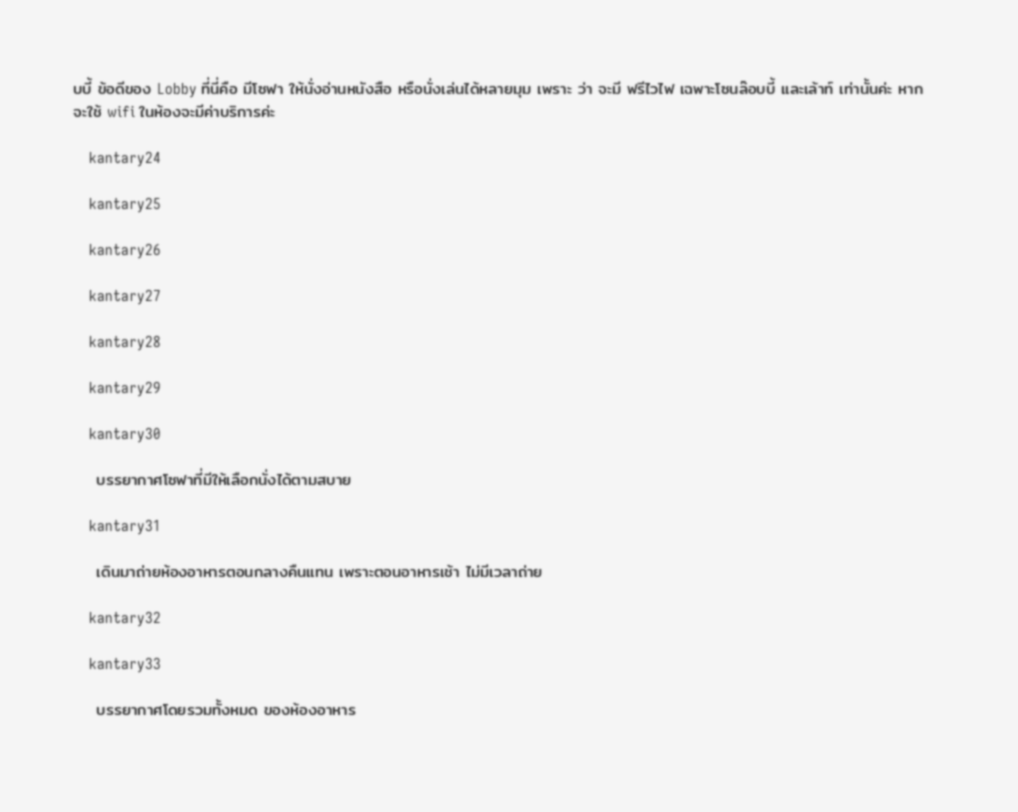บบี้ ข้อดีของ Lobby ที่นี่คือ มีโซฟา ให้นั่งอ่านหนังสือ หรือนั่งเล่นได้หลายมุม เพราะ ว่า จะมี ฟรีไวไฟ เฉพาะโซนล๊อบบี้ และเล้าท์ เท่านั้นค่ะ หากจะใช้ wifi ในห้องจะมีค่าบริการค่ะ

    kantary24

    kantary25

    kantary26

    kantary27

    kantary28

    kantary29

    kantary30

    บรรยากาศโซฟาที่มีให้เลือกนั่งได้ตามสบาย

    kantary31

    เดินมาถ่ายห้องอาหารตอนกลางคืนแทน เพราะตอนอาหารเช้า ไม่มีเวลาถ่าย

    kantary32

    kantary33

    บรรยากาศโดยรวมทั้งหมด ของห้องอาหาร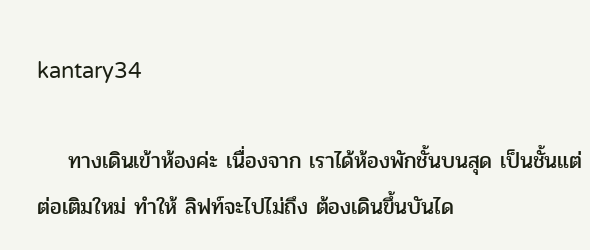kantary34

    ทางเดินเข้าห้องค่ะ เนื่องจาก เราได้ห้องพักชั้นบนสุด เป็นชั้นแต่ต่อเติมใหม่ ทำให้ ลิฟท์จะไปไม่ถึง ต้องเดินขึ้นบันได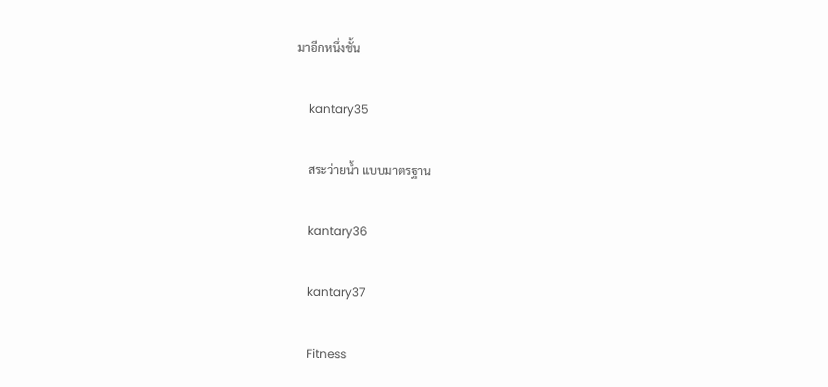มาอีกหนึ่งชั้น

    kantary35

    สระว่ายน้ำ แบบมาตรฐาน

    kantary36

    kantary37

    Fitness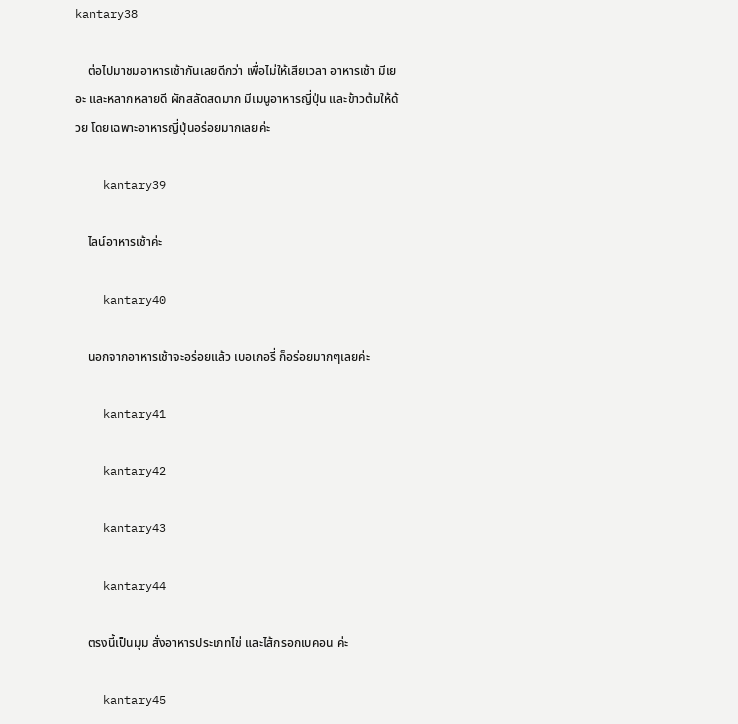kantary38

    ต่อไปมาชมอาหารเช้ากันเลยดีกว่า เพื่อไม่ให้เสียเวลา อาหารเช้า มีเยอะ และหลากหลายดี ผักสลัดสดมาก มีเมนูอาหารญี่ปุ่น และข้าวต้มให้ด้วย โดยเฉพาะอาหารญี่ปุ่นอร่อยมากเลยค่ะ

    kantary39

    ไลน์อาหารเช้าค่ะ

    kantary40

    นอกจากอาหารเช้าจะอร่อยแล้ว เบอเกอรี่ ก็อร่อยมากๆเลยค่ะ

    kantary41

    kantary42

    kantary43

    kantary44

    ตรงนี้เป็นมุม สั่งอาหารประเภทไข่ และไส้กรอกเบคอน ค่ะ

    kantary45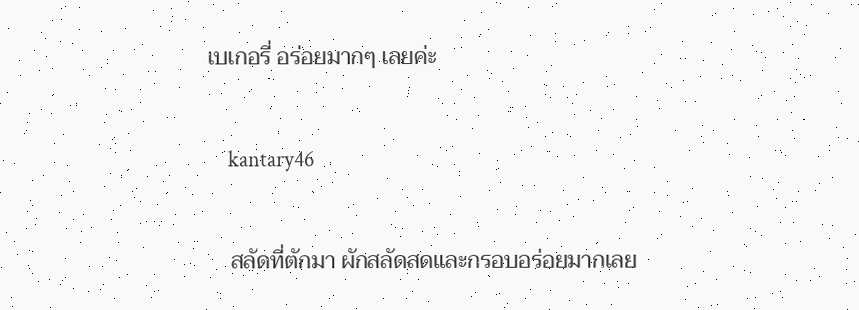เบเกอรี่ อร่อยมากๆ เลยค่ะ

    kantary46

    สลัดที่ตักมา ผักสลัดสดและกรอบอร่อยมากเลย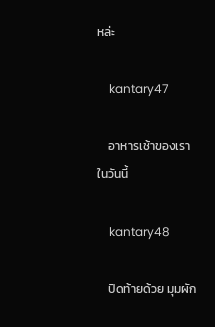หล่ะ

    kantary47

    อาหารเช้าของเราในวันนี้

    kantary48

    ปิดท้ายด้วย มุมผัก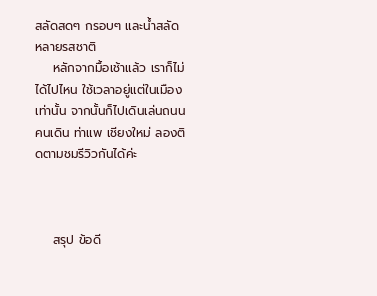สลัดสดๆ กรอบๆ และน้ำสลัด หลายรสชาติ
    หลักจากมื้อเช้าแล้ว เราก็ไม่ได้ไปไหน ใช้เวลาอยู่แต่ในเมืองเท่านั้น จากนั้นก็ไปเดินเล่นถนนคนเดิน ท่าแพ เชียงใหม่ ลองติดตามชมรีวิวกันได้ค่ะ



    สรุป ข้อดี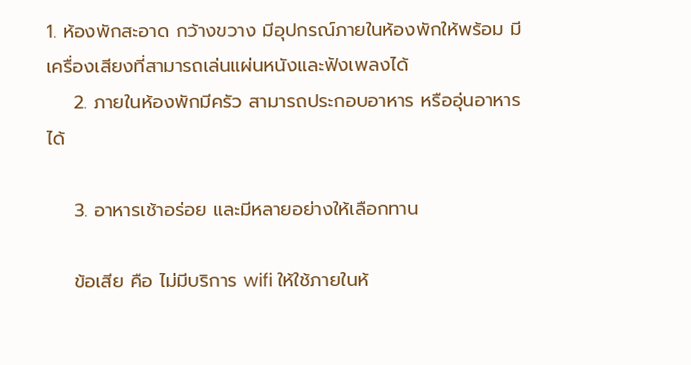1. ห้องพักสะอาด กว้างขวาง มีอุปกรณ์ภายในห้องพักให้พร้อม มีเครื่องเสียงที่สามารถเล่นแผ่นหนังและฟังเพลงได้
    2. ภายในห้องพักมีครัว สามารถประกอบอาหาร หรืออุ่นอาหารได้

    3. อาหารเช้าอร่อย และมีหลายอย่างให้เลือกทาน

    ข้อเสีย คือ ไม่มีบริการ wifi ให้ใช้ภายในห้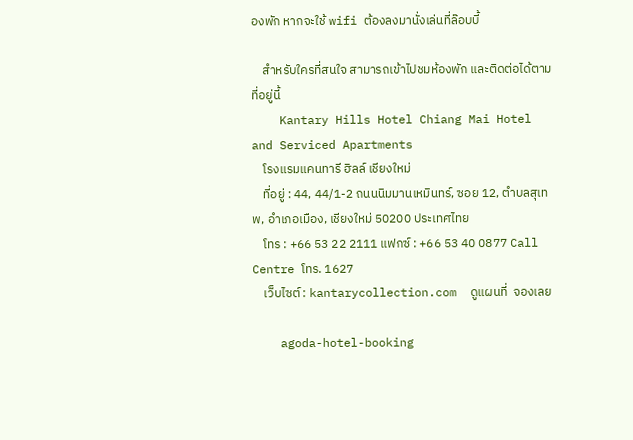องพัก หากจะใช้ wifi ต้องลงมานั่งเล่นที่ล๊อบบี้

    สำหรับใครที่สนใจ สามารถเข้าไปชมห้องพัก และติดต่อได้ตามที่อยู่นี้
    Kantary Hills Hotel Chiang Mai Hotel and Serviced Apartments
    โรงแรมแคนทารี ฮิลล์ เชียงใหม่
    ที่อยู่ : 44, 44/1-2 ถนนนิมมานเหมินทร์, ซอย 12, ตำบลสุเทพ, อำเภอเมือง, เชียงใหม่ 50200 ประเทศไทย
    โทร : +66 53 22 2111 แฟกซ์ : +66 53 40 0877 Call Centre โทร. 1627
    เว็บไซต์ : kantarycollection.com  ดูแผนที่  จองเลย

    agoda-hotel-booking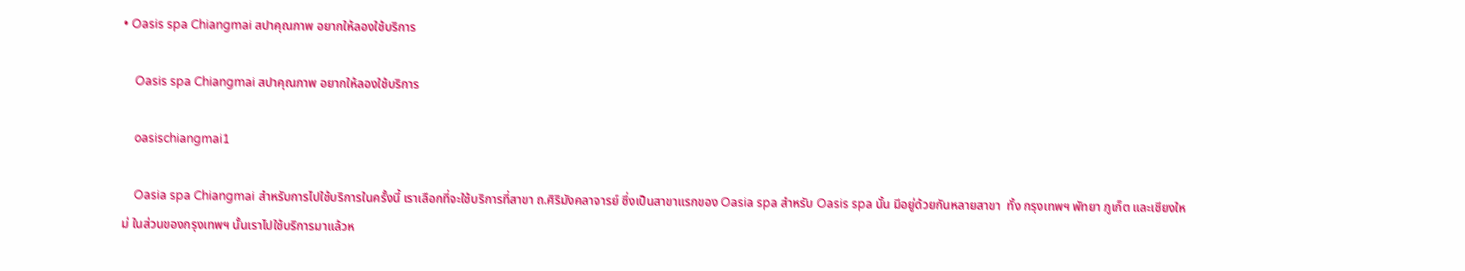• Oasis spa Chiangmai สปาคุณภาพ อยากให้ลองใช้บริการ

    Oasis spa Chiangmai สปาคุณภาพ อยากให้ลองใช้บริการ

    oasischiangmai1

    Oasia spa Chiangmai สำหรับการไปใช้บริการในครั้งนี้ เราเลือกที่จะใช้บริการที่สาขา ถ.ศิริมังคลาจารย์ ซึ่งเป็นสาขาแรกของ Oasia spa สำหรับ Oasis spa นั้น มีอยู่ด้วยกันหลายสาขา  ทั้ง กรุงเทพฯ พัทยา ภูเก็ต และเชียงใหม่ ในส่วนของกรุงเทพฯ นั้นเราไปใช้บริการมาแล้วห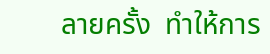ลายครั้ง  ทำให้การ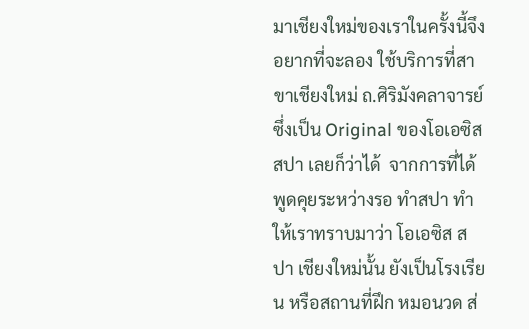มาเชียงใหม่ของเราในครั้งนี้จึงอยากที่จะลอง ใช้บริการที่สาขาเชียงใหม่ ถ.ศิริมังคลาจารย์ ซึ่งเป็น Original ของโอเอซิส สปา เลยก็ว่าได้  จากการที่ได้พูดคุยระหว่างรอ ทำสปา ทำให้เราทราบมาว่า โอเอซิส สปา เชียงใหม่นั้น ยังเป็นโรงเรียน หรือสถานที่ฝึก หมอนวด ส่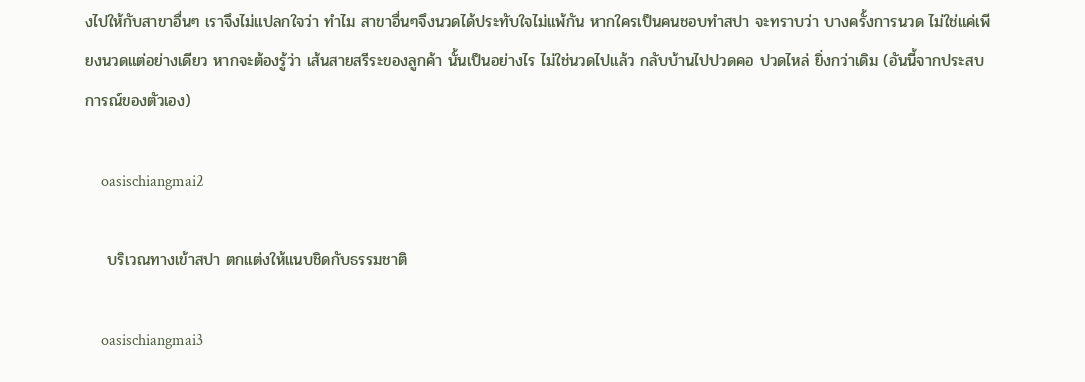งไปให้กับสาขาอื่นๆ เราจึงไม่แปลกใจว่า ทำไม สาขาอื่นๆจึงนวดได้ประทับใจไม่แพ้กัน หากใครเป็นคนชอบทำสปา จะทราบว่า บางครั้งการนวด ไม่ใช่แค่เพียงนวดแต่อย่างเดียว หากจะต้องรู้ว่า เส้นสายสรีระของลูกค้า นั้นเป็นอย่างไร ไม่ใช่นวดไปแล้ว กลับบ้านไปปวดคอ ปวดไหล่ ยิ่งกว่าเดิม (อันนี้จากประสบการณ์ของตัวเอง)

    oasischiangmai2

    บริเวณทางเข้าสปา ตกแต่งให้แนบชิดกับธรรมชาติ

    oasischiangmai3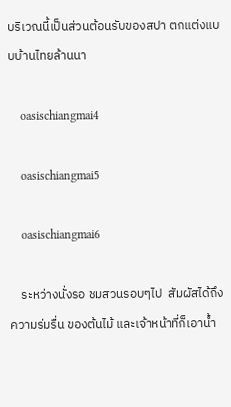บริเวณนี้เป็นส่วนต้อนรับของสปา ตกแต่งแบบบ้านไทยล้านนา

    oasischiangmai4

    oasischiangmai5

    oasischiangmai6

    ระหว่างนั่งรอ ชมสวนรอบๆไป  สัมผัสได้ถึงความร่มรื่น ของต้นไม้ และเจ้าหน้าที่ก็เอาน้ำ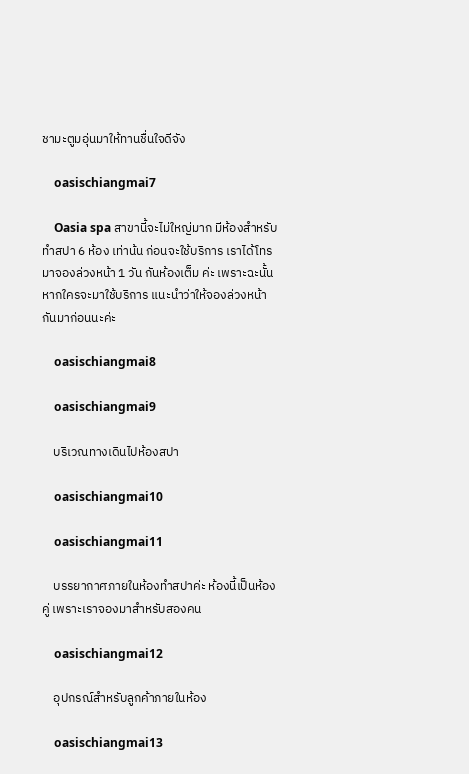ชามะตูมอุ่นมาให้ทานชื่นใจดีจัง

    oasischiangmai7

    Oasia spa สาขานี้จะไม่ใหญ่มาก มีห้องสำหรับทำสปา 6 ห้อง เท่าน้น ก่อนจะใช้บริการ เราได้โทรมาจองล่วงหน้า 1 วัน กันห้องเต็ม ค่ะ เพราะฉะนั้นหากใครจะมาใช้บริการ แนะนำว่าให้จองล่วงหน้ากันมาก่อนนะค่ะ

    oasischiangmai8

    oasischiangmai9

    บริเวณทางเดินไปห้องสปา

    oasischiangmai10

    oasischiangmai11

    บรรยากาศภายในห้องทำสปาค่ะ ห้องนี้เป็นห้องคู่ เพราะเราจองมาสำหรับสองคน

    oasischiangmai12

    อุปกรณ์สำหรับลูกค้าภายในห้อง

    oasischiangmai13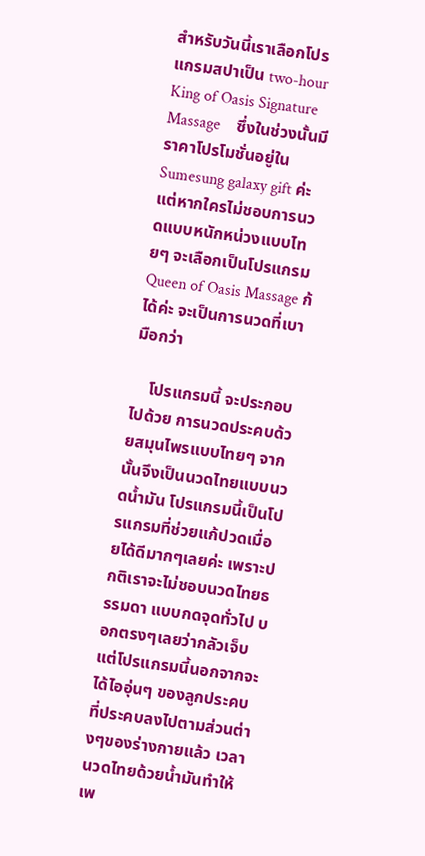สำหรับวันนี้เราเลือกโปรแกรมสปาเป็น two-hour King of Oasis Signature Massage    ซึ่งในช่วงนั้นมีราคาโปรโมชั่นอยู่ใน Sumesung galaxy gift ค่ะ แต่หากใครไม่ชอบการนวดแบบหนักหน่วงแบบไทยๆ จะเลือกเป็นโปรแกรม Queen of Oasis Massage ก้ได้ค่ะ จะเป็นการนวดที่เบามือกว่า

    โปรแกรมนี้ จะประกอบไปด้วย การนวดประคบด้วยสมุนไพรแบบไทยๆ จากนั้นจึงเป็นนวดไทยแบบนวดน้ำมัน โปรแกรมนี้เป็นโปรแกรมที่ช่วยแก้ปวดเมื่อยได้ดีมากๆเลยค่ะ เพราะปกติเราจะไม่ชอบนวดไทยธรรมดา แบบกดจุดทั่วไป บอกตรงๆเลยว่ากลัวเจ็บ แต่โปรแกรมนี้นอกจากจะได้ไออุ่นๆ ของลูกประคบ ที่ประคบลงไปตามส่วนต่างๆของร่างกายแล้ว เวลานวดไทยด้วยน้ำมันทำให้เพ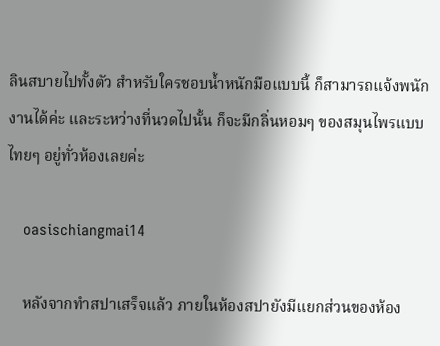ลินสบายไปทั้งตัว สำหรับใครชอบน้ำหนักมือแบบนี้ ก็สามารถแจ้งพนักงานได้ค่ะ และระหว่างที่นวดไปนั้น ก็จะมีกลิ่นหอมๆ ของสมุนไพรแบบไทยๆ อยู่ทั่วห้องเลยค่ะ

    oasischiangmai14

    หลังจากทำสปาเสร็จแล้ว ภายในห้องสปายังมีแยกส่วนของห้อง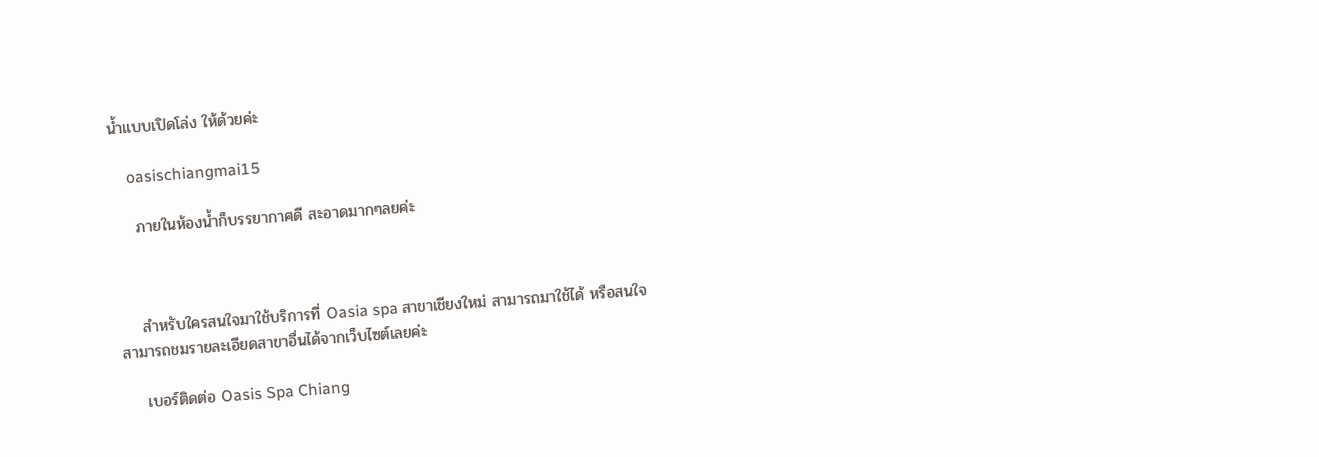น้ำแบบเปิดโล่ง ให้ด้วยค่ะ

    oasischiangmai15

    ภายในห้องน้ำก็บรรยากาศดี สะอาดมากๆลยค่ะ



    สำหรับใครสนใจมาใช้บริการที่ Oasia spa สาขาเชียงใหม่ สามารถมาใช้ได้ หรือสนใจสามารถชมรายละเอียดสาขาอื่นได้จากเว็บไซต์เลยค่ะ

    เบอร์ติดต่อ Oasis Spa Chiang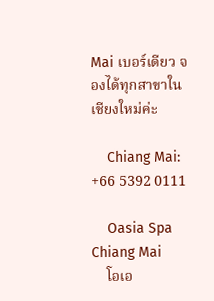Mai เบอร์เดียว จองได้ทุกสาขาในเชียงใหม่ค่ะ

    Chiang Mai: +66 5392 0111

    Oasia Spa Chiang Mai
    โอเอ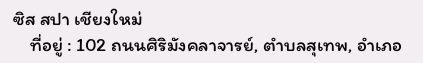ซิส สปา เชียงใหม่
    ที่อยู่ : 102 ถนนศิริมังคลาจารย์, ตำบลสุเทพ, อำเภอ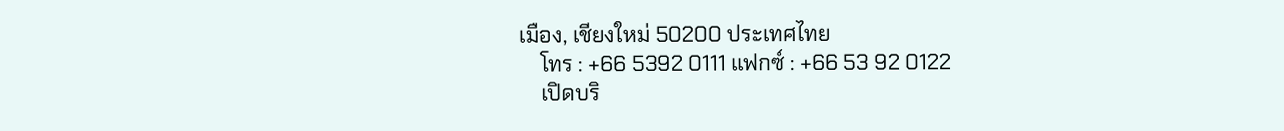เมือง, เชียงใหม่ 50200 ประเทศไทย
    โทร : +66 5392 0111 แฟกซ์ : +66 53 92 0122
    เปิดบริ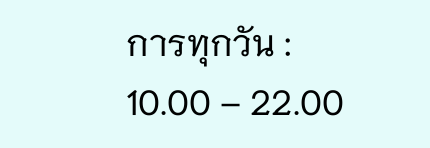การทุกวัน : 10.00 – 22.00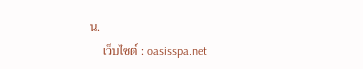น.
    เว็บไซต์ : oasisspa.net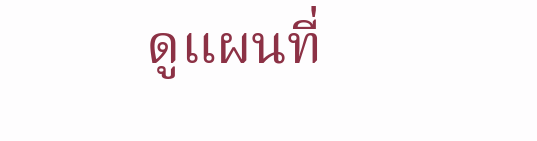ดูแผนที่